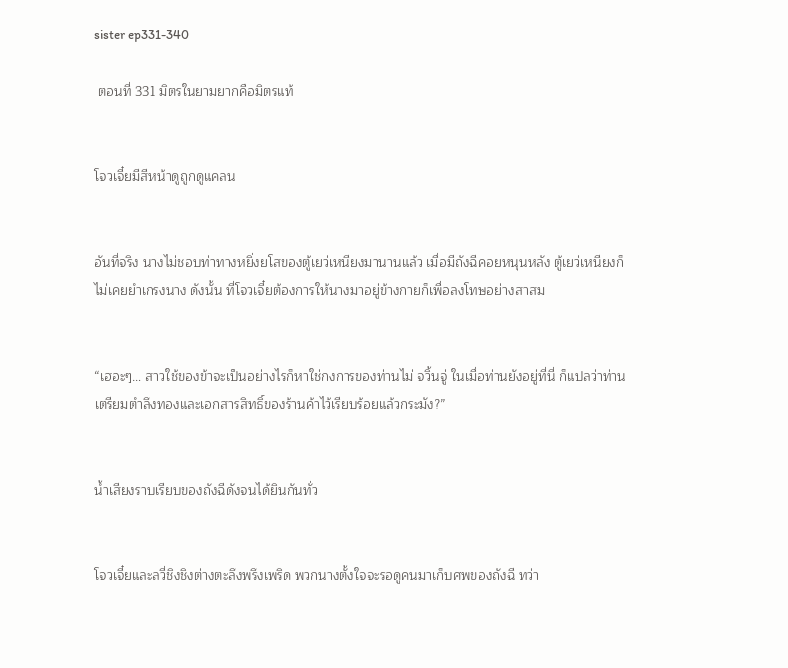sister ep331-340

 ตอนที่ 331 มิตรในยามยากคือมิตรแท้


โจวเจี๋ยมีสีหน้าดูถูกดูแคลน


อันที่จริง นางไม่ชอบท่าทางหยิ่งยโสของตู้เยว่เหนียงมานานแล้ว เมื่อมีถังฉีคอยหนุนหลัง ตู้เยว่เหนียงก็ไม่เคยยำเกรงนาง ดังนั้น ที่โจวเจี๋ยต้องการให้นางมาอยู่ข้างกายก็เพื่อลงโทษอย่างสาสม


“เฮอะๆ… สาวใช้ของข้าจะเป็นอย่างไรก็หาใช่กงการของท่านไม่ จวิ้นจู่ ในเมื่อท่านยังอยู่ที่นี่ ก็แปลว่าท่านเตรียมตำลึงทองและเอกสารสิทธิ์ของร้านค้าไว้เรียบร้อยแล้วกระมัง?”


น้ำเสียงราบเรียบของถังฉีดังจนได้ยินกันทั่ว


โจวเจี๋ยและลวี่ชิงชิงต่างตะลึงพรึงเพริด พวกนางตั้งใจจะรอดูคนมาเก็บศพของถังฉี ทว่า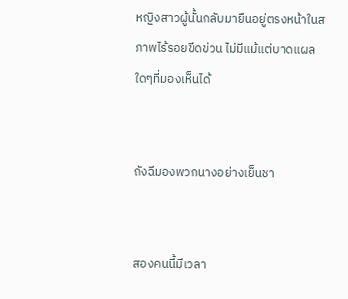หญิงสาวผู้นั้นกลับมายืนอยู่ตรงหน้าในสภาพไร้รอยขีดข่วน ไม่มีแม้แต่บาดแผลใดๆที่มองเห็นได้


ถังฉีมองพวกนางอย่างเย็นชา


สองคนนี้มีเวลา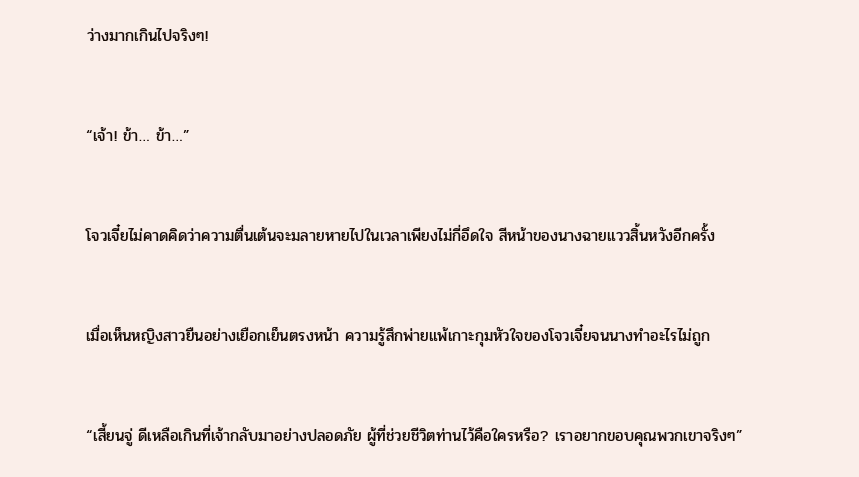ว่างมากเกินไปจริงๆ!


“เจ้า! ข้า… ข้า…”


โจวเจี๋ยไม่คาดคิดว่าความตื่นเต้นจะมลายหายไปในเวลาเพียงไม่กี่อึดใจ สีหน้าของนางฉายแววสิ้นหวังอีกครั้ง


เมื่อเห็นหญิงสาวยืนอย่างเยือกเย็นตรงหน้า ความรู้สึกพ่ายแพ้เกาะกุมหัวใจของโจวเจี๋ยจนนางทำอะไรไม่ถูก


“เสี้ยนจู่ ดีเหลือเกินที่เจ้ากลับมาอย่างปลอดภัย ผู้ที่ช่วยชีวิตท่านไว้คือใครหรือ? เราอยากขอบคุณพวกเขาจริงๆ”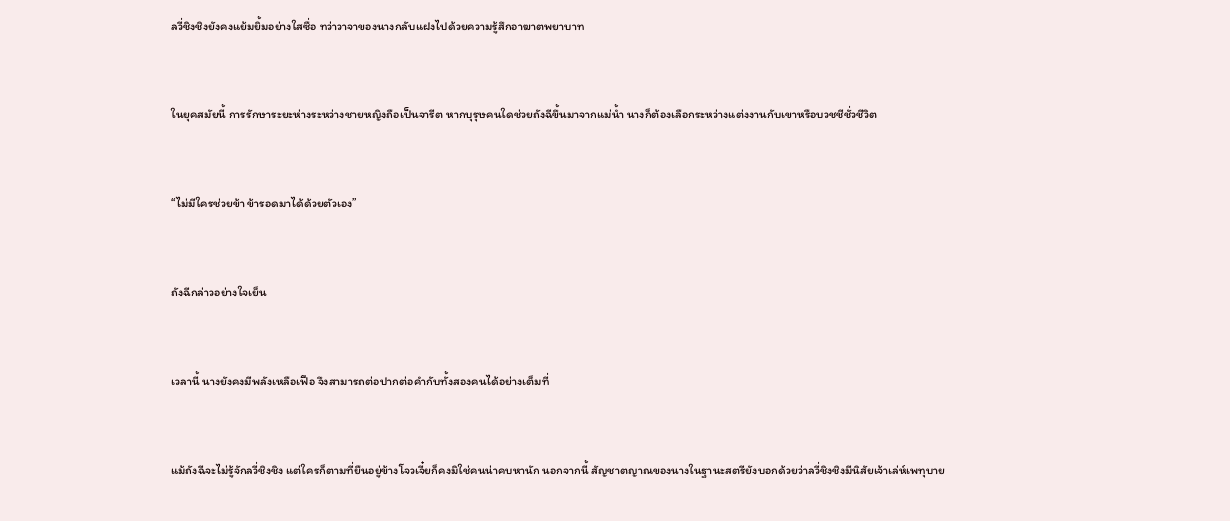ลวี่ชิงชิงยังคงแย้มยิ้มอย่างใสซื่อ ทว่าวาจาของนางกลับแฝงไปด้วยความรู้สึกอาฆาตพยาบาท


ในยุคสมัยนี้ การรักษาระยะห่างระหว่างชายหญิงถือเป็นจารีต หากบุรุษคนใดช่วยถังฉีขึ้นมาจากแม่น้ำ นางก็ต้องเลือกระหว่างแต่งงานกับเขาหรือบวชชีชั่วชีวิต


“ไม่มีใครช่วยข้า ข้ารอดมาได้ด้วยตัวเอง”


ถังฉีกล่าวอย่างใจเย็น


เวลานี้ นางยังคงมีพลังเหลือเฟือ จึงสามารถต่อปากต่อคำกับทั้งสองคนได้อย่างเต็มที่


แม้ถังฉีจะไม่รู้จักลวี่ชิงชิง แต่ใครก็ตามที่ยืนอยู่ข้างโจวเจี๋ยก็คงมิใช่คนน่าคบหานัก นอกจากนี้ สัญชาตญาณของนางในฐานะสตรียังบอกด้วยว่าลวี่ชิงชิงมีนิสัยเจ้าเล่ห์เพทุบาย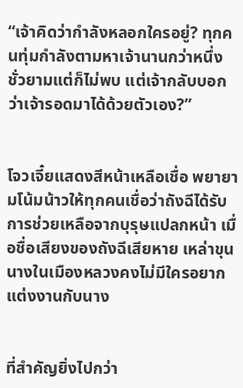“เจ้าคิดว่ากำลังหลอกใครอยู่? ทุกคนทุ่มกำลังตามหาเจ้านานกว่าหนึ่งชั่วยามแต่ก็ไม่พบ แต่เจ้ากลับบอกว่าเจ้ารอดมาได้ด้วยตัวเอง?”


โจวเจี๋ยแสดงสีหน้าเหลือเชื่อ พยายามโน้มน้าวให้ทุกคนเชื่อว่าถังฉีได้รับการช่วยเหลือจากบุรุษแปลกหน้า เมื่อชื่อเสียงของถังฉีเสียหาย เหล่าขุนนางในเมืองหลวงคงไม่มีใครอยากแต่งงานกับนาง


ที่สำคัญยิ่งไปกว่า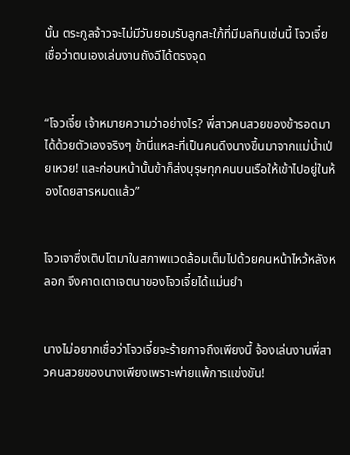นั้น ตระกูลจ้าวจะไม่มีวันยอมรับลูกสะใภ้ที่มีมลทินเช่นนี้ โจวเจี๋ยเชื่อว่าตนเองเล่นงานถังฉีได้ตรงจุด


“โจวเจี๋ย เจ้าหมายความว่าอย่างไร? พี่สาวคนสวยของข้ารอดมาได้ด้วยตัวเองจริงๆ ข้านี่แหละที่เป็นคนดึงนางขึ้นมาจากแม่น้ำเป่ยเหวย! และก่อนหน้านั้นข้าก็ส่งบุรุษทุกคนบนเรือให้เข้าไปอยู่ในห้องโดยสารหมดแล้ว”


โจวเจาซึ่งเติบโตมาในสภาพแวดล้อมเต็มไปด้วยคนหน้าไหว้หลังหลอก จึงคาดเดาเจตนาของโจวเจี๋ยได้แม่นยำ


นางไม่อยากเชื่อว่าโจวเจี๋ยจะร้ายกาจถึงเพียงนี้ จ้องเล่นงานพี่สาวคนสวยของนางเพียงเพราะพ่ายแพ้การแข่งขัน!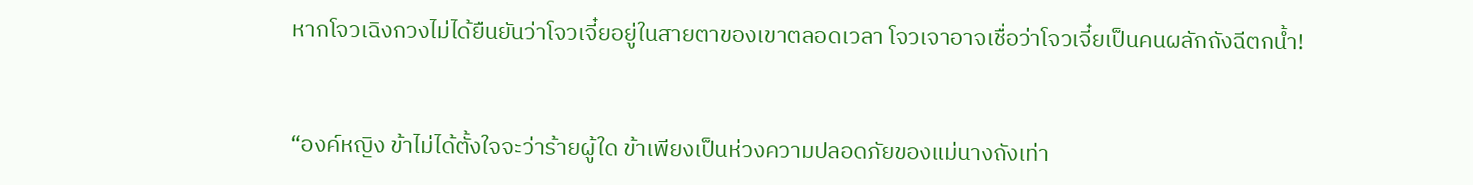หากโจวเฉิงกวงไม่ได้ยืนยันว่าโจวเจี๋ยอยู่ในสายตาของเขาตลอดเวลา โจวเจาอาจเชื่อว่าโจวเจี๋ยเป็นคนผลักถังฉีตกน้ำ!


“องค์หญิง ข้าไม่ได้ตั้งใจจะว่าร้ายผู้ใด ข้าเพียงเป็นห่วงความปลอดภัยของแม่นางถังเท่า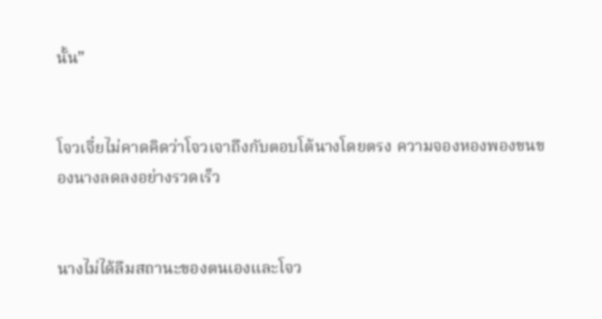นั้น”


โจวเจี๋ยไม่คาดคิดว่าโจวเจาถึงกับตอบโต้นางโดยตรง ความจองหองพองขนของนางลดลงอย่างรวดเร็ว


นางไม่ได้ลืมสถานะของตนเองและโจว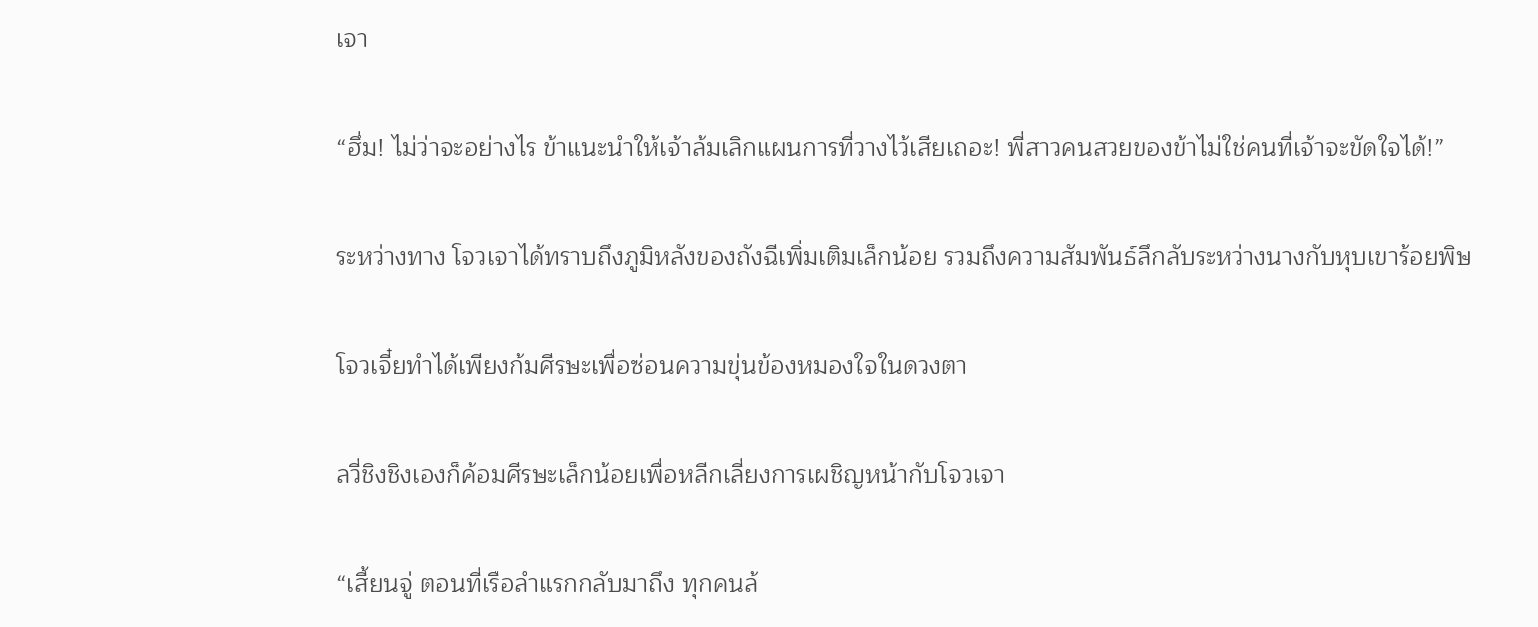เจา


“ฮึ่ม! ไม่ว่าจะอย่างไร ข้าแนะนำให้เจ้าล้มเลิกแผนการที่วางไว้เสียเถอะ! พี่สาวคนสวยของข้าไม่ใช่คนที่เจ้าจะขัดใจได้!”


ระหว่างทาง โจวเจาได้ทราบถึงภูมิหลังของถังฉีเพิ่มเติมเล็กน้อย รวมถึงความสัมพันธ์ลึกลับระหว่างนางกับหุบเขาร้อยพิษ


โจวเจี๋ยทำได้เพียงก้มศีรษะเพื่อซ่อนความขุ่นข้องหมองใจในดวงตา


ลวี่ชิงชิงเองก็ค้อมศีรษะเล็กน้อยเพื่อหลีกเลี่ยงการเผชิญหน้ากับโจวเจา


“เสี้ยนจู่ ตอนที่เรือลำแรกกลับมาถึง ทุกคนล้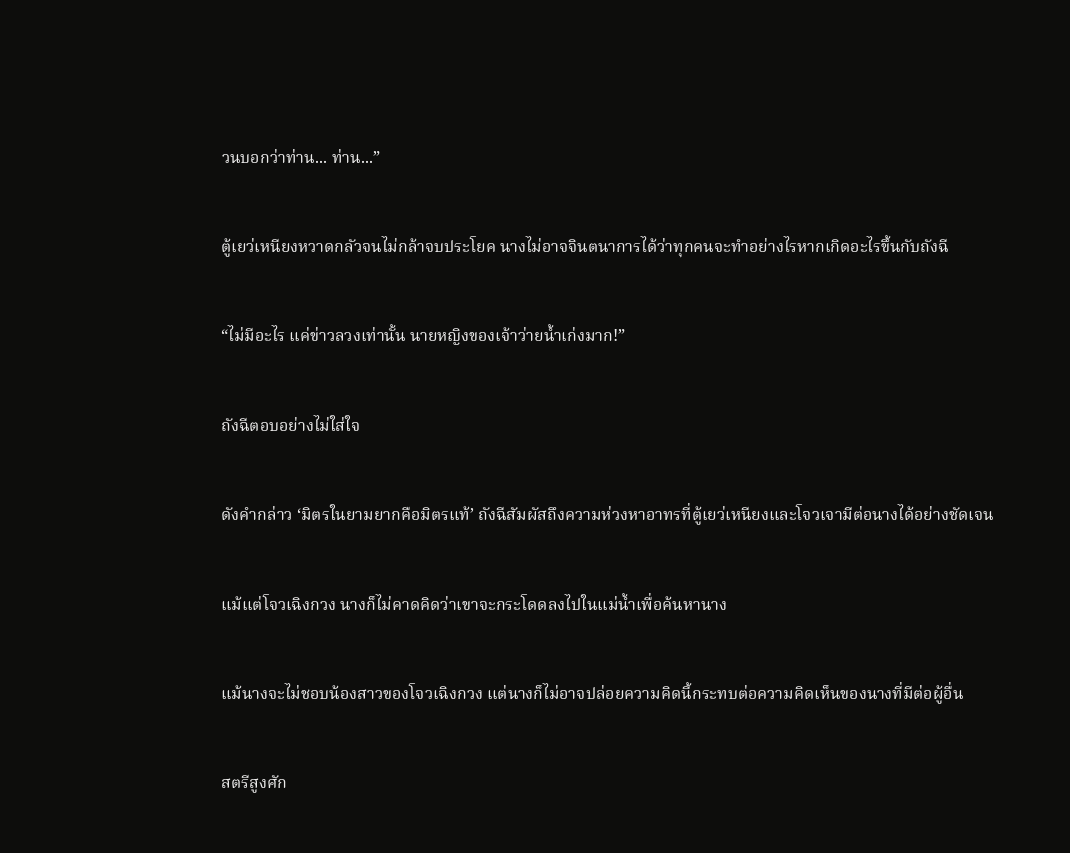วนบอกว่าท่าน... ท่าน...”


ตู้เยว่เหนียงหวาดกลัวจนไม่กล้าจบประโยค นางไม่อาจจินตนาการได้ว่าทุกคนจะทำอย่างไรหากเกิดอะไรขึ้นกับถังฉี


“ไม่มีอะไร แค่ข่าวลวงเท่านั้น นายหญิงของเจ้าว่ายน้ำเก่งมาก!”


ถังฉีตอบอย่างไม่ใส่ใจ


ดังคำกล่าว ‘มิตรในยามยากคือมิตรแท้’ ถังฉีสัมผัสถึงความห่วงหาอาทรที่ตู้เยว่เหนียงและโจวเจามีต่อนางได้อย่างชัดเจน


แม้แต่โจวเฉิงกวง นางก็ไม่คาดคิดว่าเขาจะกระโดดลงไปในแม่น้ำเพื่อค้นหานาง


แม้นางจะไม่ชอบน้องสาวของโจวเฉิงกวง แต่นางก็ไม่อาจปล่อยความคิดนี้กระทบต่อความคิดเห็นของนางที่มีต่อผู้อื่น


สตรีสูงศัก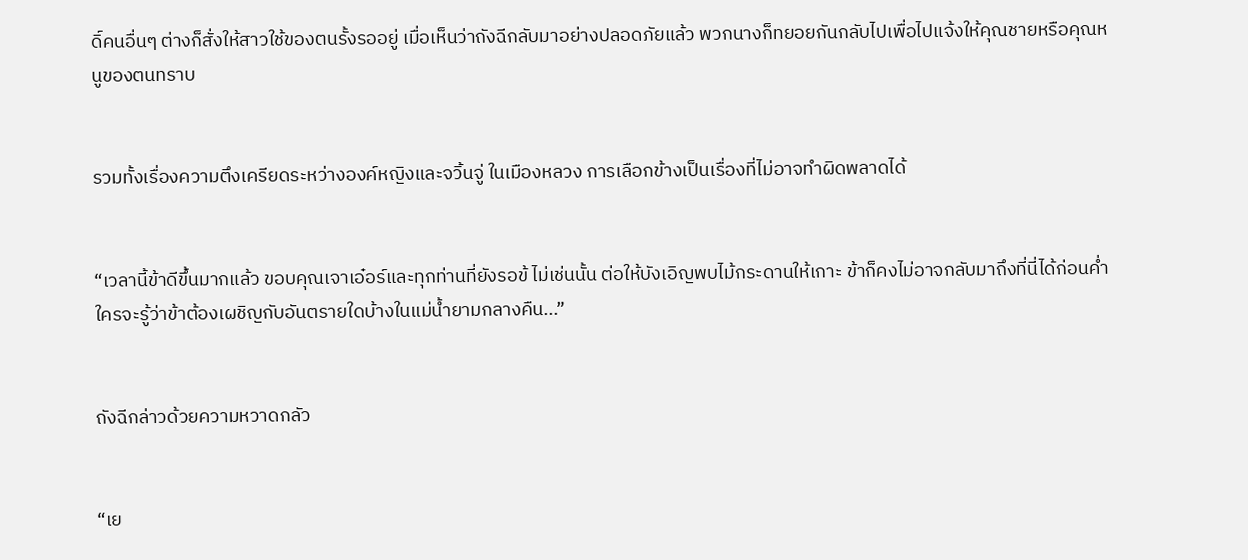ดิ์คนอื่นๆ ต่างก็สั่งให้สาวใช้ของตนรั้งรออยู่ เมื่อเห็นว่าถังฉีกลับมาอย่างปลอดภัยแล้ว พวกนางก็ทยอยกันกลับไปเพื่อไปแจ้งให้คุณชายหรือคุณหนูของตนทราบ


รวมทั้งเรื่องความตึงเครียดระหว่างองค์หญิงและจวิ้นจู่ ในเมืองหลวง การเลือกข้างเป็นเรื่องที่ไม่อาจทำผิดพลาดได้


“เวลานี้ข้าดีขึ้นมากแล้ว ขอบคุณเจาเอ๋อร์และทุกท่านที่ยังรอข้ ไม่เช่นนั้น ต่อให้บังเอิญพบไม้กระดานให้เกาะ ข้าก็คงไม่อาจกลับมาถึงที่นี่ได้ก่อนค่ำ ใครจะรู้ว่าข้าต้องเผชิญกับอันตรายใดบ้างในแม่น้ำยามกลางคืน...”


ถังฉีกล่าวด้วยความหวาดกลัว


“เย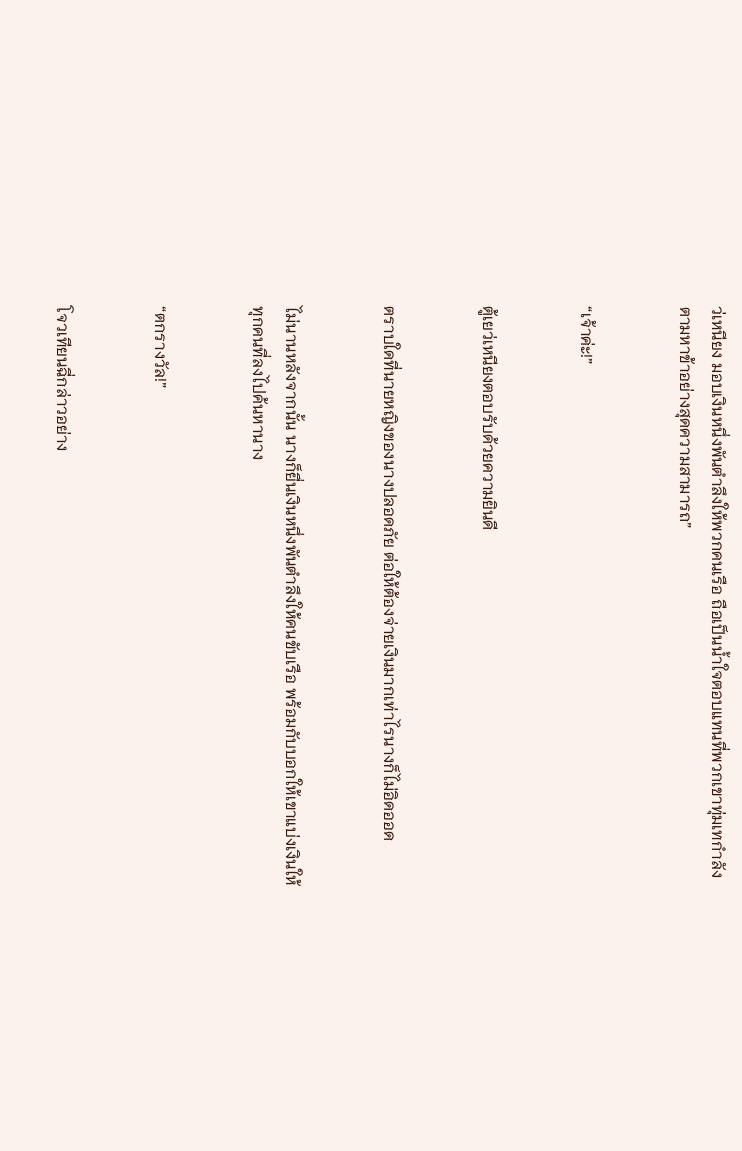ว่เหนียง มอบเงินหนึ่งพันตำลึงให้พวกคนเรือ ถือเป็นน้ำใจตอบแทนที่พวกเขาทุ่มเทกำลังตามหาข้าอย่างสุดความสามารถ”


“เจ้าค่ะ!”


ตู้เยว่เหนียงตอบรับด้วยความยินดี


ตราบใดที่นายหญิงของนางปลอดภัย ต่อให้ต้องจ่ายเงินมากเท่าไรนางก็ไม่อิดออด


ไม่นานหลังจากนั้น นางก็ยื่นเงินหนึ่งพันตำลึงให้คนขับเรือ พร้อมกับบอกให้เขาแบ่งเงินให้ทุกคนที่ลงไปค้นหานาง


“ตกรางวัล!”


โจวเทียนฉี่กล่าวอย่าง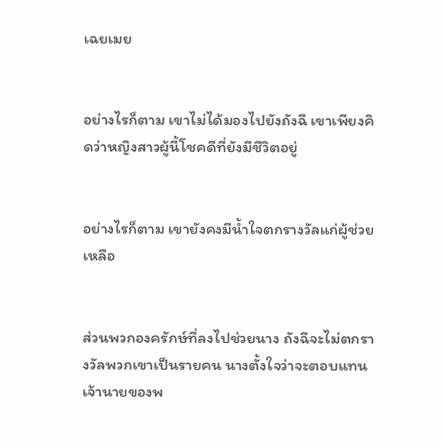เฉยเมย


อย่างไรก็ตาม เขาไม่ได้มองไปยังถังฉี เขาเพียงคิดว่าหญิงสาวผู้นี้โชคดีที่ยังมีชีวิตอยู่


อย่างไรก็ตาม เขายังคงมีน้ำใจตกรางวัลแก่ผู้ช่วยเหลือ


ส่วนพวกองครักษ์ที่ลงไปช่วยนาง ถังฉีจะไม่ตกรางวัลพวกเขาเป็นรายคน นางตั้งใจว่าจะตอบแทนเจ้านายของพ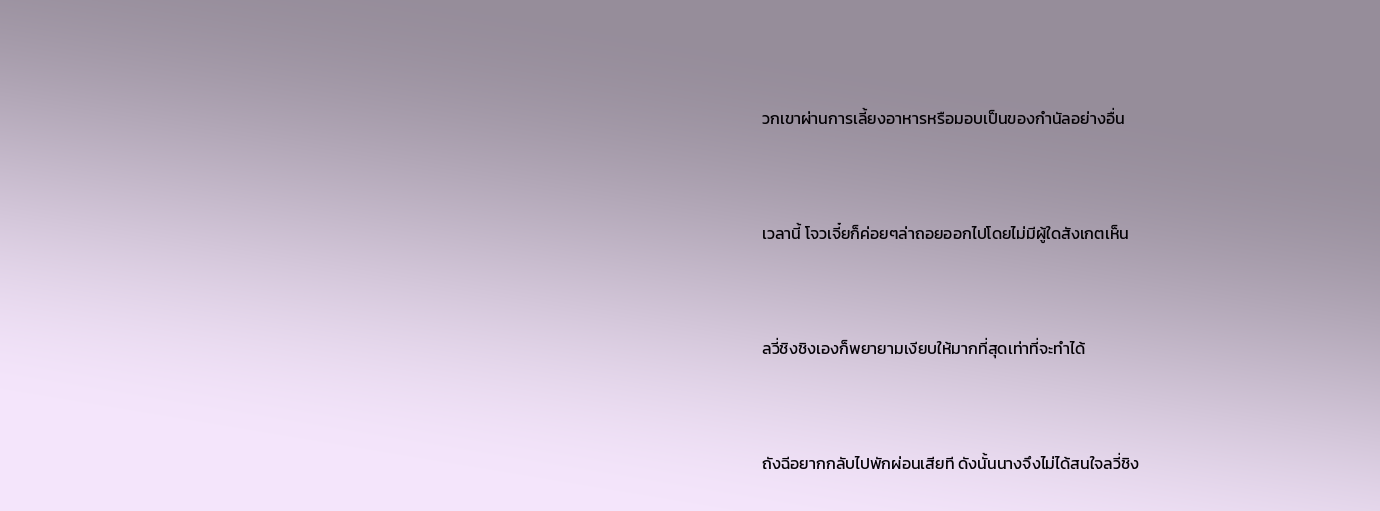วกเขาผ่านการเลี้ยงอาหารหรือมอบเป็นของกำนัลอย่างอื่น


เวลานี้ โจวเจี๋ยก็ค่อยๆล่าถอยออกไปโดยไม่มีผู้ใดสังเกตเห็น


ลวี่ชิงชิงเองก็พยายามเงียบให้มากที่สุดเท่าที่จะทำได้


ถังฉีอยากกลับไปพักผ่อนเสียที ดังนั้นนางจึงไม่ได้สนใจลวี่ชิง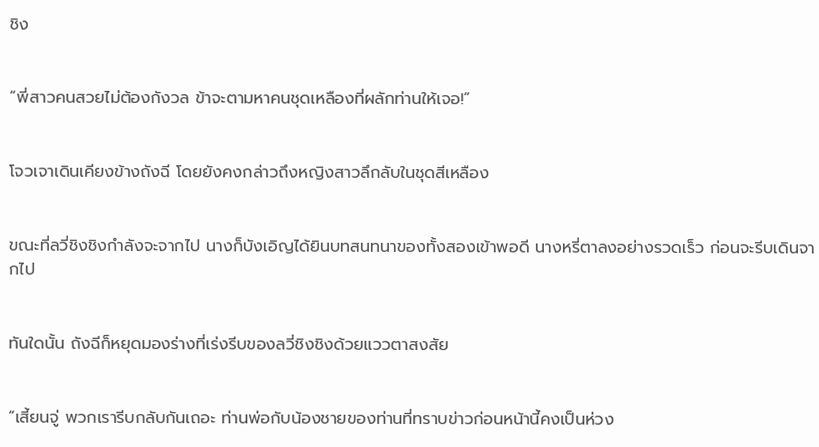ชิง


“พี่สาวคนสวยไม่ต้องกังวล ข้าจะตามหาคนชุดเหลืองที่ผลักท่านให้เจอ!”


โจวเจาเดินเคียงข้างถังฉี โดยยังคงกล่าวถึงหญิงสาวลึกลับในชุดสีเหลือง


ขณะที่ลวี่ชิงชิงกำลังจะจากไป นางก็บังเอิญได้ยินบทสนทนาของทั้งสองเข้าพอดี นางหรี่ตาลงอย่างรวดเร็ว ก่อนจะรีบเดินจากไป


ทันใดนั้น ถังฉีก็หยุดมองร่างที่เร่งรีบของลวี่ชิงชิงด้วยแววตาสงสัย


“เสี้ยนจู่ พวกเรารีบกลับกันเถอะ ท่านพ่อกับน้องชายของท่านที่ทราบข่าวก่อนหน้านี้คงเป็นห่วง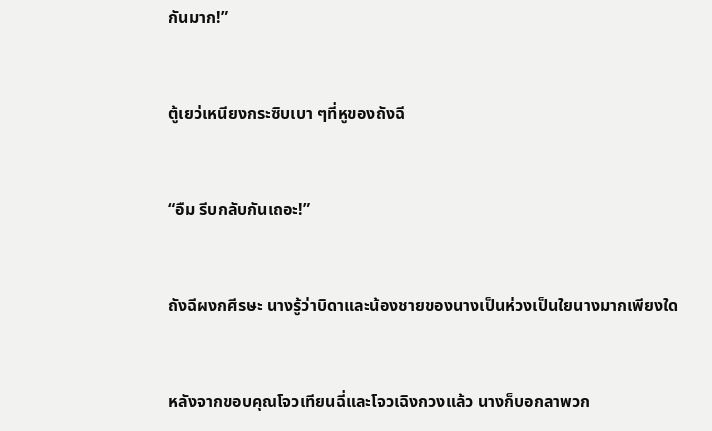กันมาก!”


ตู้เยว่เหนียงกระซิบเบา ๆที่หูของถังฉี


“อืม รีบกลับกันเถอะ!”


ถังฉีผงกศีรษะ นางรู้ว่าบิดาและน้องชายของนางเป็นห่วงเป็นใยนางมากเพียงใด


หลังจากขอบคุณโจวเทียนฉี่และโจวเฉิงกวงแล้ว นางก็บอกลาพวก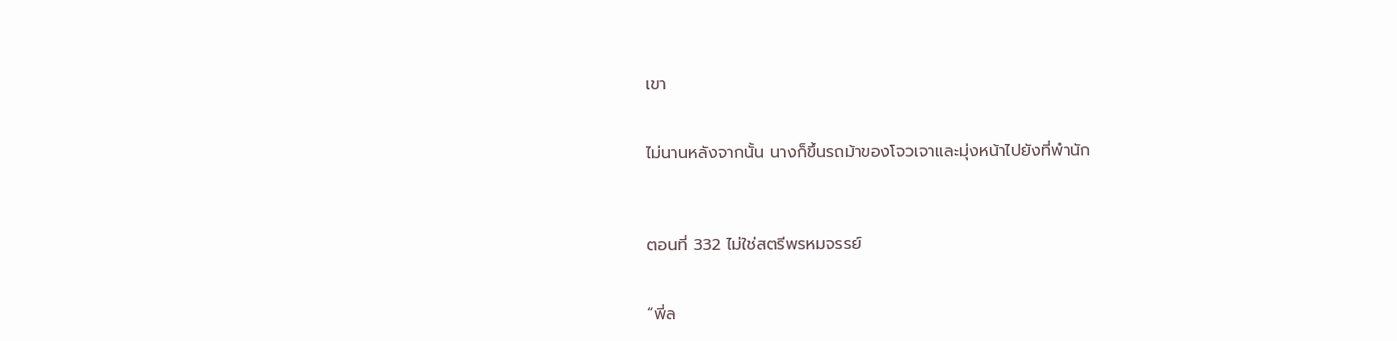เขา


ไม่นานหลังจากนั้น นางก็ขึ้นรถม้าของโจวเจาและมุ่งหน้าไปยังที่พำนัก



ตอนที่ 332 ไม่ใช่สตรีพรหมจรรย์


“พี่ล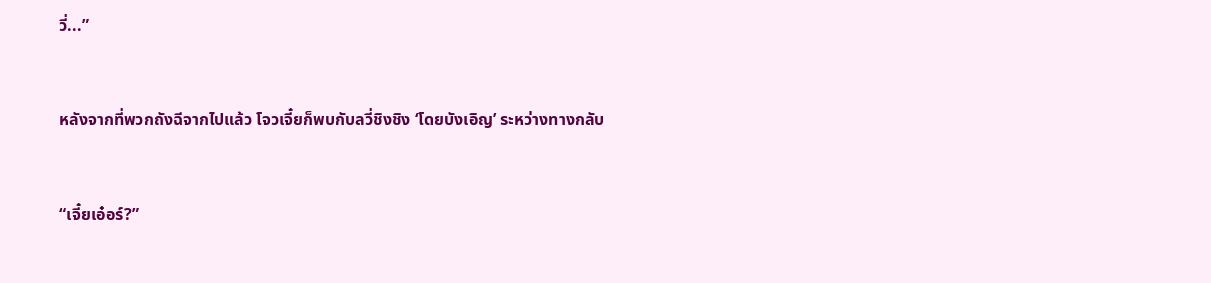วี่...”


หลังจากที่พวกถังฉีจากไปแล้ว โจวเจี๋ยก็พบกับลวี่ชิงชิง ‘โดยบังเอิญ’ ระหว่างทางกลับ


“เจี๋ยเอ๋อร์?”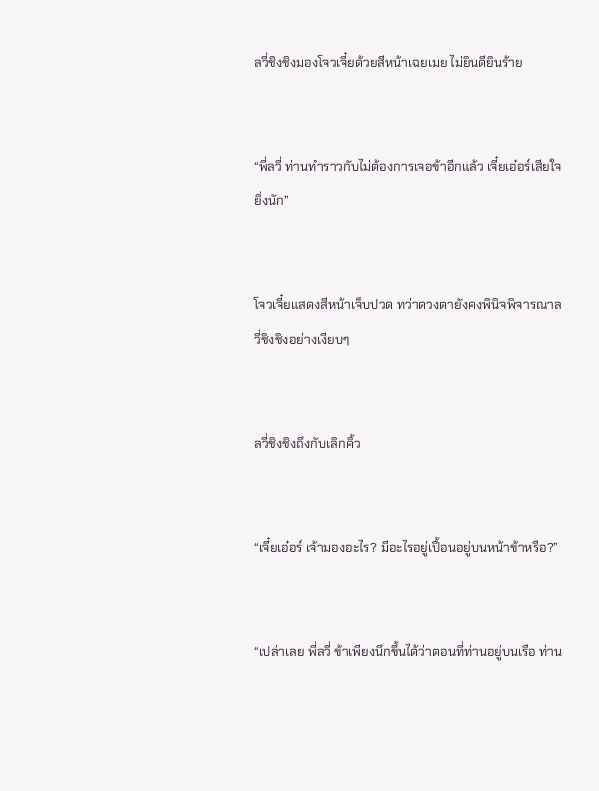ลวี่ชิงชิงมองโจวเจี๋ยด้วยสีหน้าเฉยเมย ไม่ยินดียินร้าย


“พี่ลวี่ ท่านทำราวกับไม่ต้องการเจอข้าอีกแล้ว เจี๋ยเอ๋อร์เสียใจยิ่งนัก”


โจวเจี๋ยแสดงสีหน้าเจ็บปวด ทว่าดวงตายังคงพินิจพิจารณาลวี่ชิงชิงอย่างเงียบๆ


ลวี่ชิงชิงถึงกับเลิกคิ้ว


“เจี๋ยเอ๋อร์ เจ้ามองอะไร? มีอะไรอยู่เปื้อนอยู่บนหน้าข้าหรือ?”


“เปล่าเลย พี่ลวี่ ข้าเพียงนึกขึ้นได้ว่าตอนที่ท่านอยู่บนเรือ ท่าน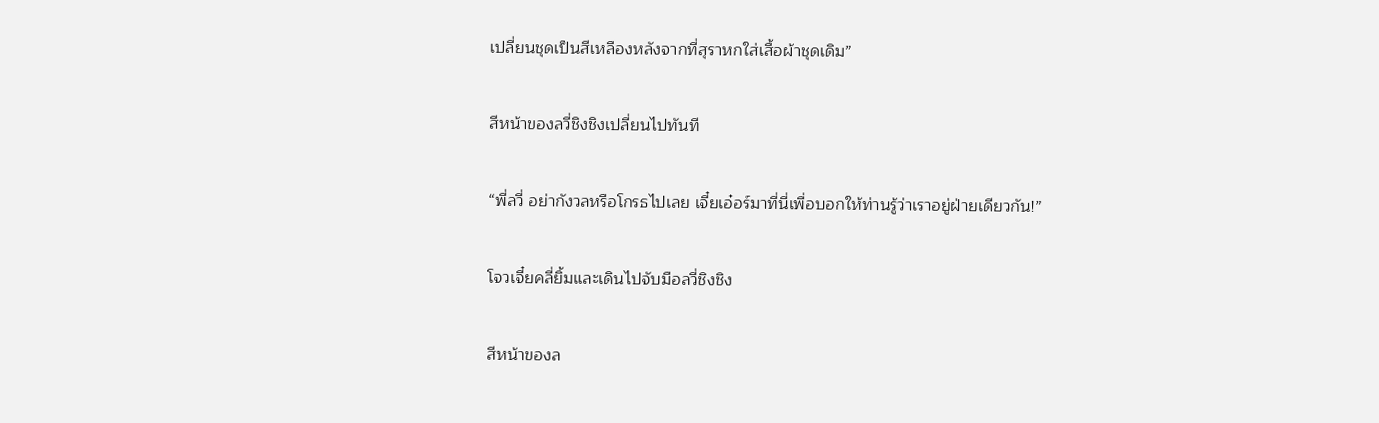เปลี่ยนชุดเป็นสีเหลืองหลังจากที่สุราหกใส่เสื้อผ้าชุดเดิม”


สีหน้าของลวี่ชิงชิงเปลี่ยนไปทันที


“พี่ลวี่ อย่ากังวลหรือโกรธไปเลย เจี๋ยเอ๋อร์มาที่นี่เพื่อบอกให้ท่านรู้ว่าเราอยู่ฝ่ายเดียวกัน!”


โจวเจี๋ยคลี่ยิ้มและเดินไปจับมือลวี่ชิงชิง


สีหน้าของล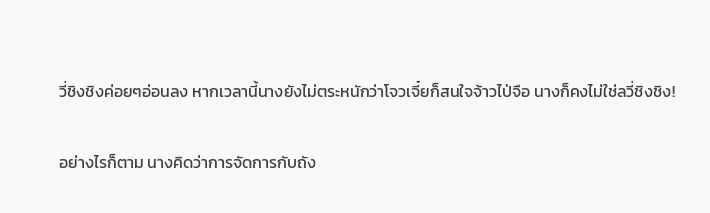วี่ชิงชิงค่อยๆอ่อนลง หากเวลานี้นางยังไม่ตระหนักว่าโจวเจี๋ยก็สนใจจ้าวไป่จือ นางก็คงไม่ใช่ลวี่ชิงชิง!


อย่างไรก็ตาม นางคิดว่าการจัดการกับถัง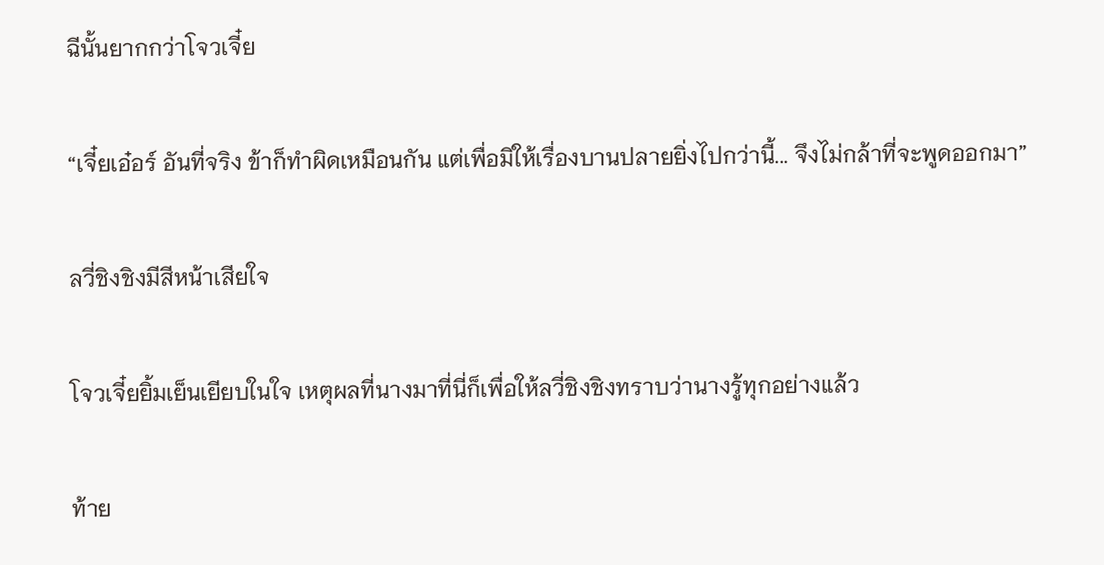ฉีนั้นยากกว่าโจวเจี๋ย


“เจี๋ยเอ๋อร์ อันที่จริง ข้าก็ทำผิดเหมือนกัน แต่เพื่อมิให้เรื่องบานปลายยิ่งไปกว่านี้... จึงไม่กล้าที่จะพูดออกมา”


ลวี่ชิงชิงมีสีหน้าเสียใจ


โจวเจี๋ยยิ้มเย็นเยียบในใจ เหตุผลที่นางมาที่นี่ก็เพื่อให้ลวี่ชิงชิงทราบว่านางรู้ทุกอย่างแล้ว


ท้าย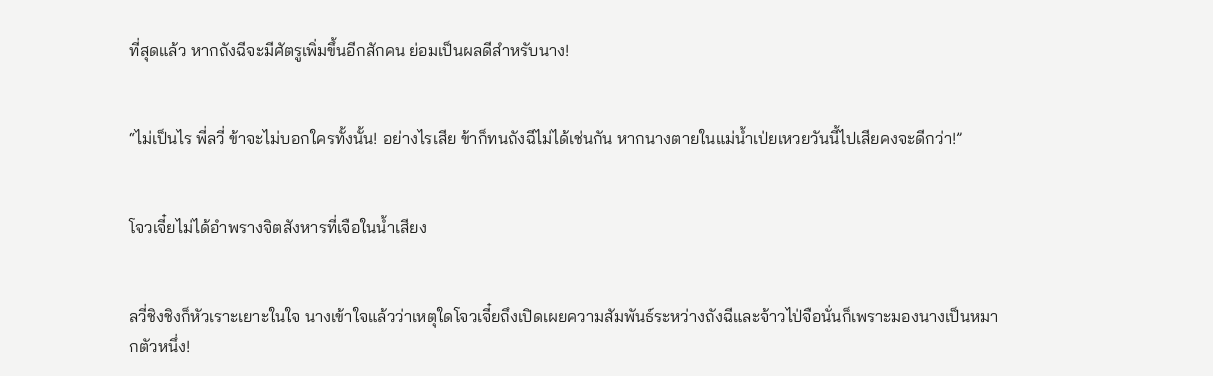ที่สุดแล้ว หากถังฉีจะมีศัตรูเพิ่มขึ้นอีกสักคน ย่อมเป็นผลดีสำหรับนาง!


“ไม่เป็นไร พี่ลวี่ ข้าจะไม่บอกใครทั้งนั้น! อย่างไรเสีย ข้าก็ทนถังฉีไม่ได้เช่นกัน หากนางตายในแม่น้ำเป่ยเหวยวันนี้ไปเสียคงจะดีกว่า!”


โจวเจี๋ยไม่ได้อำพรางจิตสังหารที่เจือในน้ำเสียง


ลวี่ชิงชิงก็หัวเราะเยาะในใจ นางเข้าใจแล้วว่าเหตุใดโจวเจี๋ยถึงเปิดเผยความสัมพันธ์ระหว่างถังฉีและจ้าวไป่จือนั่นก็เพราะมองนางเป็นหมากตัวหนึ่ง!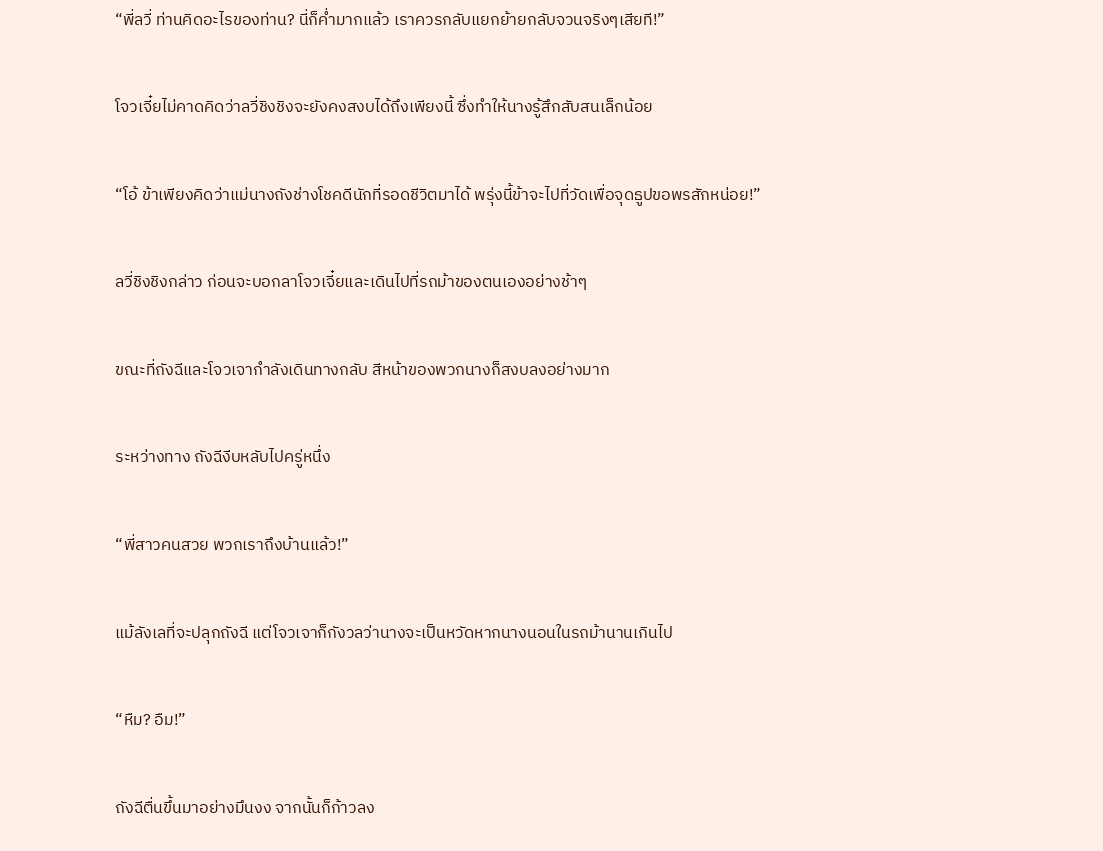“พี่ลวี่ ท่านคิดอะไรของท่าน? นี่ก็ค่ำมากแล้ว เราควรกลับแยกย้ายกลับจวนจริงๆเสียที!”


โจวเจี๋ยไม่คาดคิดว่าลวี่ชิงชิงจะยังคงสงบได้ถึงเพียงนี้ ซึ่งทำให้นางรู้สึกสับสนเล็กน้อย


“โอ้ ข้าเพียงคิดว่าแม่นางถังช่างโชคดีนักที่รอดชีวิตมาได้ พรุ่งนี้ข้าจะไปที่วัดเพื่อจุดธูปขอพรสักหน่อย!”


ลวี่ชิงชิงกล่าว ก่อนจะบอกลาโจวเจี๋ยและเดินไปที่รถม้าของตนเองอย่างช้าๆ


ขณะที่ถังฉีและโจวเจากำลังเดินทางกลับ สีหน้าของพวกนางก็สงบลงอย่างมาก


ระหว่างทาง ถังฉีงีบหลับไปครู่หนึ่ง


“พี่สาวคนสวย พวกเราถึงบ้านแล้ว!”


แม้ลังเลที่จะปลุกถังฉี แต่โจวเจาก็กังวลว่านางจะเป็นหวัดหากนางนอนในรถม้านานเกินไป


“หืม? อืม!”


ถังฉีตื่นขึ้นมาอย่างมึนงง จากนั้นก็ก้าวลง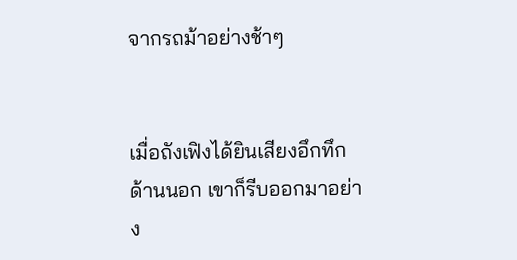จากรถม้าอย่างช้าๆ


เมื่อถังเฟิงได้ยินเสียงอึกทึกด้านนอก เขาก็รีบออกมาอย่าง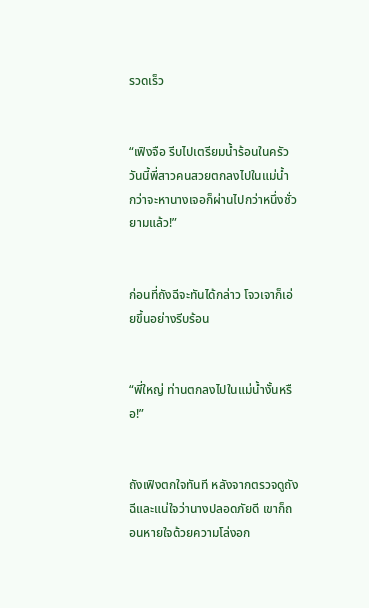รวดเร็ว


“เฟิงจือ รีบไปเตรียมน้ำร้อนในครัว วันนี้พี่สาวคนสวยตกลงไปในแม่น้ำ กว่าจะหานางเจอก็ผ่านไปกว่าหนึ่งชั่วยามแล้ว!”


ก่อนที่ถังฉีจะทันได้กล่าว โจวเจาก็เอ่ยขึ้นอย่างรีบร้อน


“พี่ใหญ่ ท่านตกลงไปในแม่น้ำงั้นหรือ!”


ถังเฟิงตกใจทันที หลังจากตรวจดูถังฉีและแน่ใจว่านางปลอดภัยดี เขาก็ถอนหายใจด้วยความโล่งอก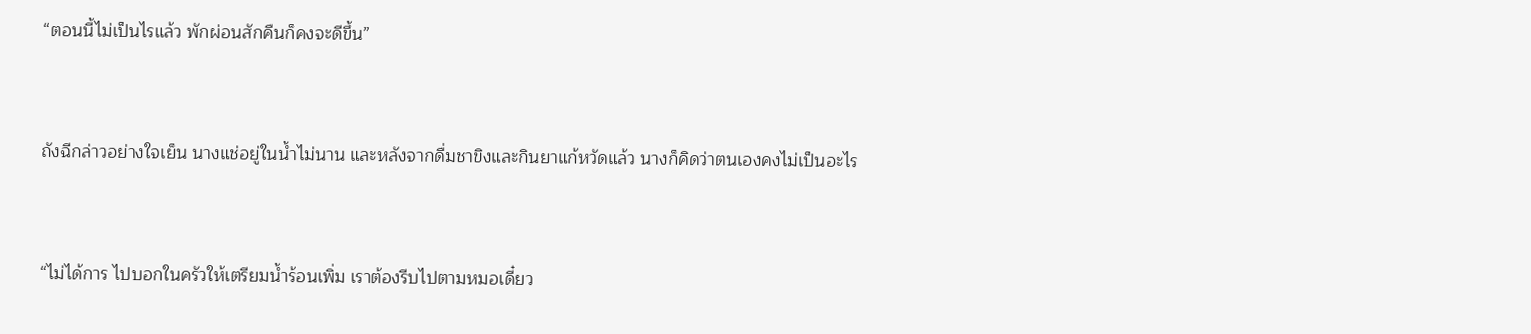“ตอนนี้ไม่เป็นไรแล้ว พักผ่อนสักคืนก็คงจะดีขึ้น”


ถังฉีกล่าวอย่างใจเย็น นางแช่อยู่ในน้ำไม่นาน และหลังจากดื่มชาขิงและกินยาแก้หวัดแล้ว นางก็คิดว่าตนเองคงไม่เป็นอะไร


“ไม่ได้การ ไปบอกในครัวให้เตรียมน้ำร้อนเพิ่ม เราต้องรีบไปตามหมอเดี๋ยว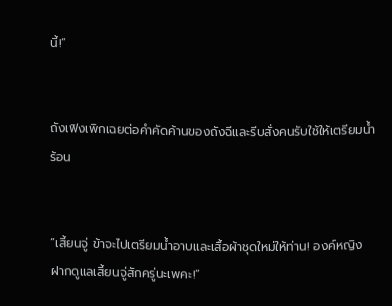นี้!”


ถังเฟิงเพิกเฉยต่อคำคัดค้านของถังฉีและรีบสั่งคนรับใช้ให้เตรียมน้ำร้อน


“เสี้ยนจู่ ข้าจะไปเตรียมน้ำอาบและเสื้อผ้าชุดใหม่ให้ท่าน! องค์หญิง ฝากดูแลเสี้ยนจู่สักครู่นะเพคะ!”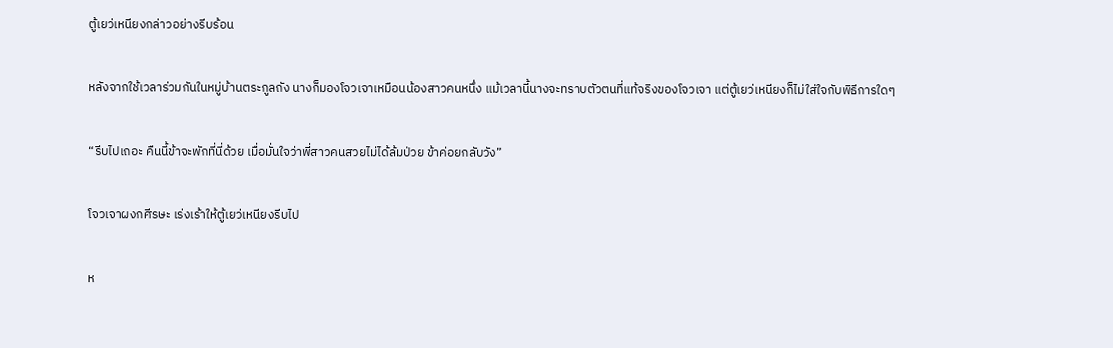ตู้เยว่เหนียงกล่าวอย่างรีบร้อน


หลังจากใช้เวลาร่วมกันในหมู่บ้านตระกูลถัง นางก็มองโจวเจาเหมือนน้องสาวคนหนึ่ง แม้เวลานี้นางจะทราบตัวตนที่แท้จริงของโจวเจา แต่ตู้เยว่เหนียงก็ไม่ใส่ใจกับพิธีการใดๆ


“รีบไปเถอะ คืนนี้ข้าจะพักที่นี่ด้วย เมื่อมั่นใจว่าพี่สาวคนสวยไม่ได้ล้มป่วย ข้าค่อยกลับวัง”


โจวเจาผงกศีรษะ เร่งเร้าให้ตู้เยว่เหนียงรีบไป


ห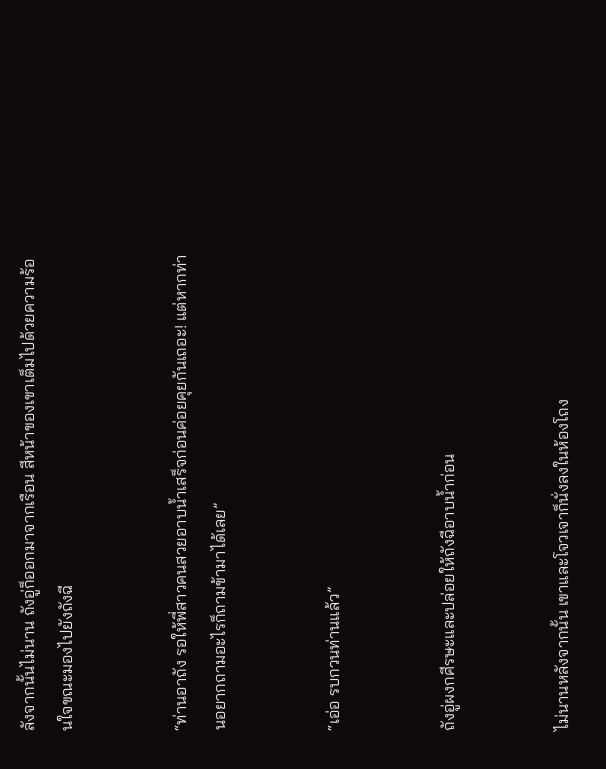ลังจากนั้นไม่นาน ถังอู่ก็ออกมาจากเรือน สีหน้าของเขาเต็มไปด้วยความร้อนใจขณะมองไปยังถังฉี


“ท่านอาถัง รอให้พี่สาวคนสวยอาบน้ำเสร็จก่อนค่อยคุยกันเถอะ! แต่หากท่านอยากถามอะไรก็ถามข้ามาได้เลย”


“เอ่อ รบกวนท่านแล้ว”


ถังอู่ผงกศีรษะและปล่อยให้ถังฉีอาบน้ำก่อน


ไม่นานหลังจากนั้น เขาและโจวเจาก็นั่งลงในห้องโถง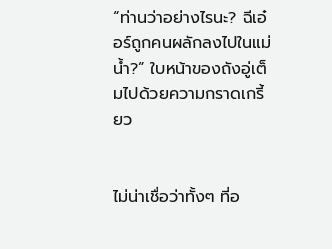“ท่านว่าอย่างไรนะ? ฉีเอ๋อร์ถูกคนผลักลงไปในแม่น้ำ?” ใบหน้าของถังอู่เต็มไปด้วยความกราดเกรี้ยว


ไม่น่าเชื่อว่าทั้งๆ ที่อ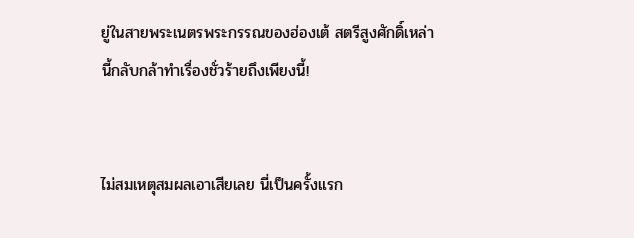ยู่ในสายพระเนตรพระกรรณของฮ่องเต้ สตรีสูงศักดิ์เหล่านี้กลับกล้าทำเรื่องชั่วร้ายถึงเพียงนี้!


ไม่สมเหตุสมผลเอาเสียเลย นี่เป็นครั้งแรก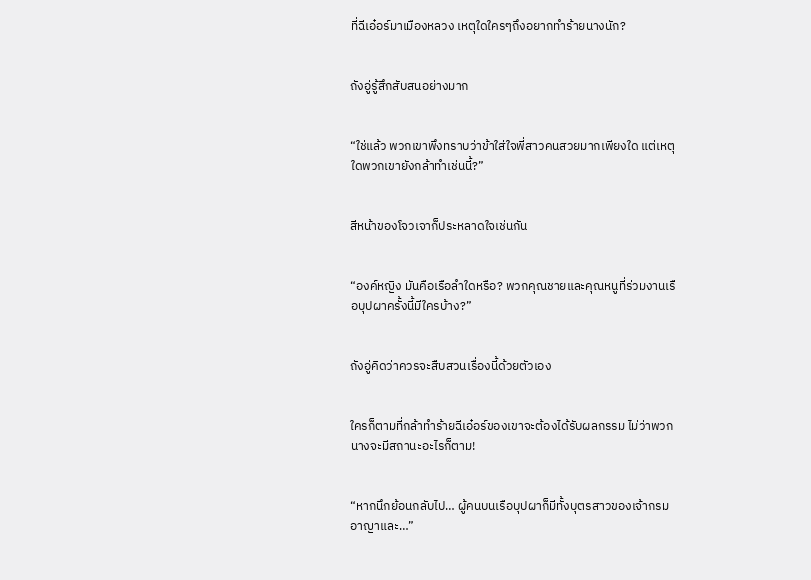ที่ฉีเอ๋อร์มาเมืองหลวง เหตุใดใครๆถึงอยากทำร้ายนางนัก?


ถังอู่รู้สึกสับสนอย่างมาก


“ใช่แล้ว พวกเขาพึงทราบว่าข้าใส่ใจพี่สาวคนสวยมากเพียงใด แต่เหตุใดพวกเขายังกล้าทำเช่นนี้?”


สีหน้าของโจวเจาก็ประหลาดใจเช่นกัน


“องค์หญิง มันคือเรือลำใดหรือ? พวกคุณชายและคุณหนูที่ร่วมงานเรือบุปผาครั้งนี้มีใครบ้าง?”


ถังอู่คิดว่าควรจะสืบสวนเรื่องนี้ด้วยตัวเอง


ใครก็ตามที่กล้าทำร้ายฉีเอ๋อร์ของเขาจะต้องได้รับผลกรรม ไม่ว่าพวกนางจะมีสถานะอะไรก็ตาม!


“หากนึกย้อนกลับไป… ผู้คนบนเรือบุปผาก็มีทั้งบุตรสาวของเจ้ากรมอาญาและ…”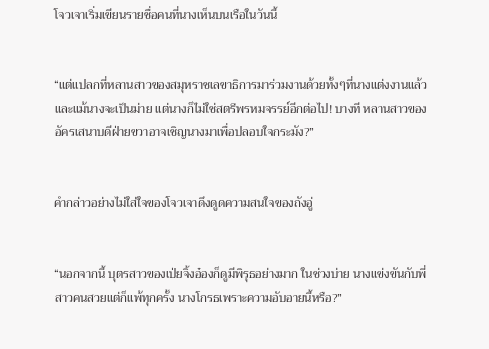โจวเจาเริ่มเขียนรายชื่อคนที่นางเห็นบนเรือในวันนี้


“แต่แปลกที่หลานสาวของสมุหราชเลขาธิการมาร่วมงานด้วยทั้งๆที่นางแต่งงานแล้ว และแม้นางจะเป็นม่าย แต่นางก็ไม่ใช่สตรีพรหมจรรย์อีกต่อไป! บางที หลานสาวของอัครเสนาบดีฝ่ายขวาอาจเชิญนางมาเพื่อปลอบใจกระมัง?”


คำกล่าวอย่างไม่ใส่ใจของโจวเจาดึงดูดความสนใจของถังอู่


“นอกจากนี้ บุตรสาวของเป่ยจิ้งอ๋องก็ดูมีพิรุธอย่างมาก ในช่วงบ่าย นางแข่งขันกับพี่สาวคนสวยแต่ก็แพ้ทุกครั้ง นางโกรธเพราะความอับอายนี้หรือ?”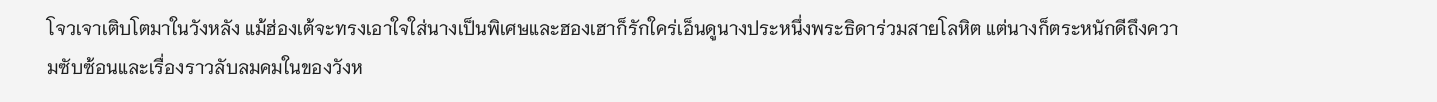โจวเจาเติบโตมาในวังหลัง แม้ฮ่องเต้จะทรงเอาใจใส่นางเป็นพิเศษและฮองเฮาก็รักใคร่เอ็นดูนางประหนึ่งพระธิดาร่วมสายโลหิต แต่นางก็ตระหนักดีถึงความซับซ้อนและเรื่องราวลับลมคมในของวังห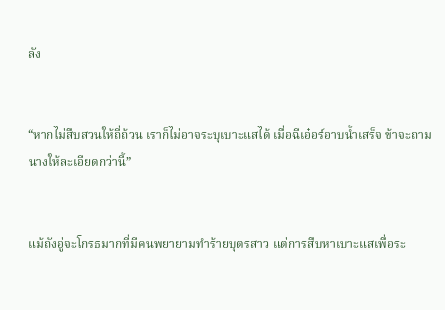ลัง


“หากไม่สืบสวนให้ถี่ถ้วน เราก็ไม่อาจระบุเบาะแสได้ เมื่อฉีเอ๋อร์อาบน้ำเสร็จ ข้าจะถามนางให้ละเอียดกว่านี้”


แม้ถังอู่จะโกรธมากที่มีคนพยายามทำร้ายบุตรสาว แต่การสืบหาเบาะแสเพื่อระ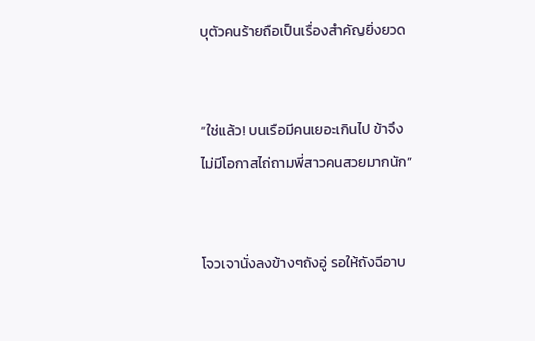บุตัวคนร้ายถือเป็นเรื่องสำคัญยิ่งยวด


“ใช่แล้ว! บนเรือมีคนเยอะเกินไป ข้าจึงไม่มีโอกาสไถ่ถามพี่สาวคนสวยมากนัก”


โจวเจานั่งลงข้างๆถังอู่ รอให้ถังฉีอาบ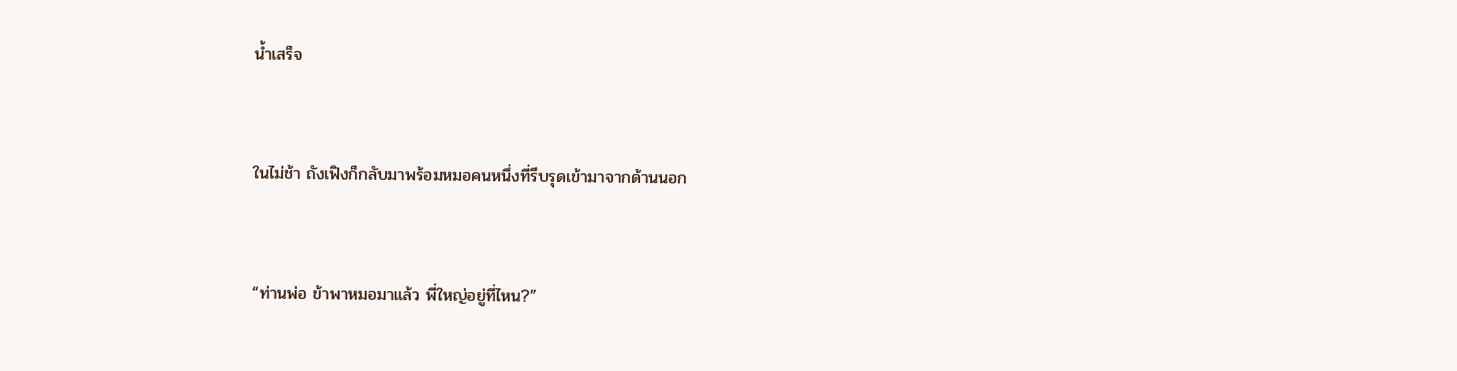น้ำเสร็จ


ในไม่ช้า ถังเฟิงก็กลับมาพร้อมหมอคนหนึ่งที่รีบรุดเข้ามาจากด้านนอก


“ท่านพ่อ ข้าพาหมอมาแล้ว พี่ใหญ่อยู่ที่ไหน?”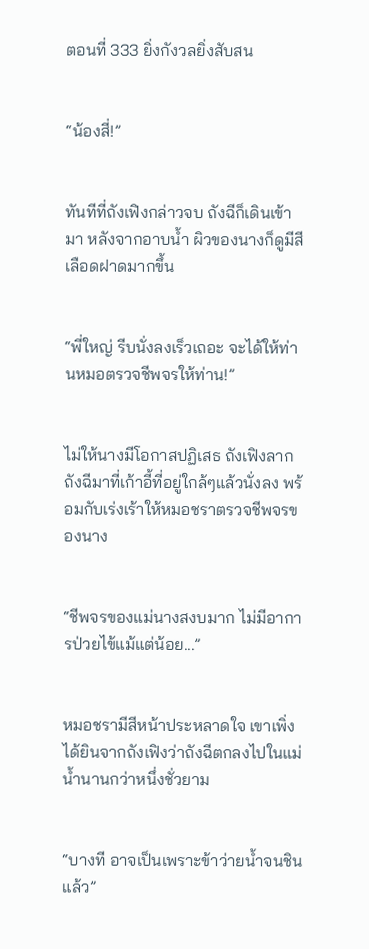ตอนที่ 333 ยิ่งกังวลยิ่งสับสน


“น้องสี่!”


ทันทีที่ถังเฟิงกล่าวจบ ถังฉีก็เดินเข้ามา หลังจากอาบน้ำ ผิวของนางก็ดูมีสีเลือดฝาดมากขึ้น


“พี่ใหญ่ รีบนั่งลงเร็วเถอะ จะได้ให้ท่านหมอตรวจชีพจรให้ท่าน!”


ไม่ให้นางมีโอกาสปฏิเสธ ถังเฟิงลากถังฉีมาที่เก้าอี้ที่อยู่ใกล้ๆแล้วนั่งลง พร้อมกับเร่งเร้าให้หมอชราตรวจชีพจรของนาง


“ชีพจรของแม่นางสงบมาก ไม่มีอาการป่วยไข้แม้แต่น้อย...”


หมอชรามีสีหน้าประหลาดใจ เขาเพิ่งได้ยินจากถังเฟิงว่าถังฉีตกลงไปในแม่น้ำนานกว่าหนึ่งชั่วยาม


“บางที อาจเป็นเพราะข้าว่ายน้ำจนชินแล้ว”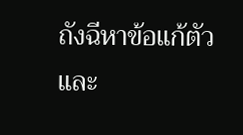ถังฉีหาข้อแก้ตัว และ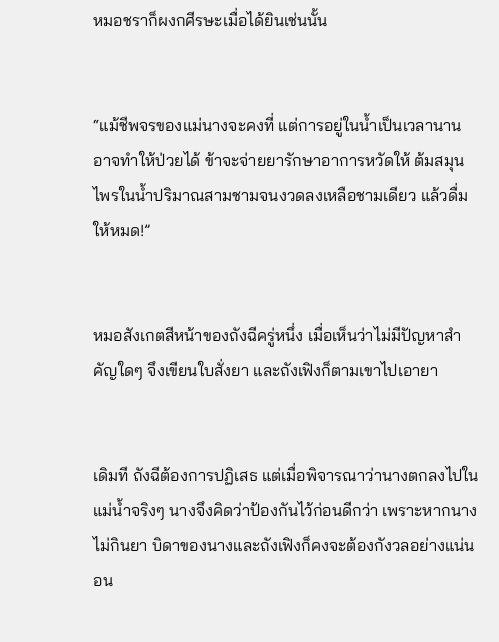หมอชราก็ผงกศีรษะเมื่อได้ยินเช่นนั้น


“แม้ชีพจรของแม่นางจะคงที่ แต่การอยู่ในน้ำเป็นเวลานานอาจทำให้ป่วยได้ ข้าจะจ่ายยารักษาอาการหวัดให้ ต้มสมุนไพรในน้ำปริมาณสามชามจนงวดลงเหลือชามเดียว แล้วดื่มให้หมด!”


หมอสังเกตสีหน้าของถังฉีครู่หนึ่ง เมื่อเห็นว่าไม่มีปัญหาสำคัญใดๆ จึงเขียนใบสั่งยา และถังเฟิงก็ตามเขาไปเอายา


เดิมที ถังฉีต้องการปฏิเสธ แต่เมื่อพิจารณาว่านางตกลงไปในแม่น้ำจริงๆ นางจึงคิดว่าป้องกันไว้ก่อนดีกว่า เพราะหากนางไม่กินยา บิดาของนางและถังเฟิงก็คงจะต้องกังวลอย่างแน่นอน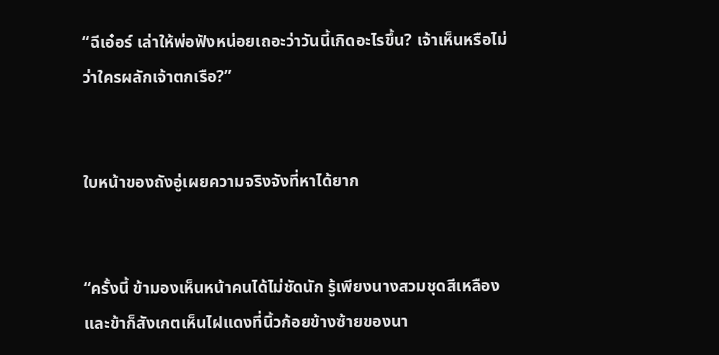“ฉีเอ๋อร์ เล่าให้พ่อฟังหน่อยเถอะว่าวันนี้เกิดอะไรขึ้น? เจ้าเห็นหรือไม่ว่าใครผลักเจ้าตกเรือ?”


ใบหน้าของถังอู่เผยความจริงจังที่หาได้ยาก


“ครั้งนี้ ข้ามองเห็นหน้าคนได้ไม่ชัดนัก รู้เพียงนางสวมชุดสีเหลือง และข้าก็สังเกตเห็นไฝแดงที่นิ้วก้อยข้างซ้ายของนา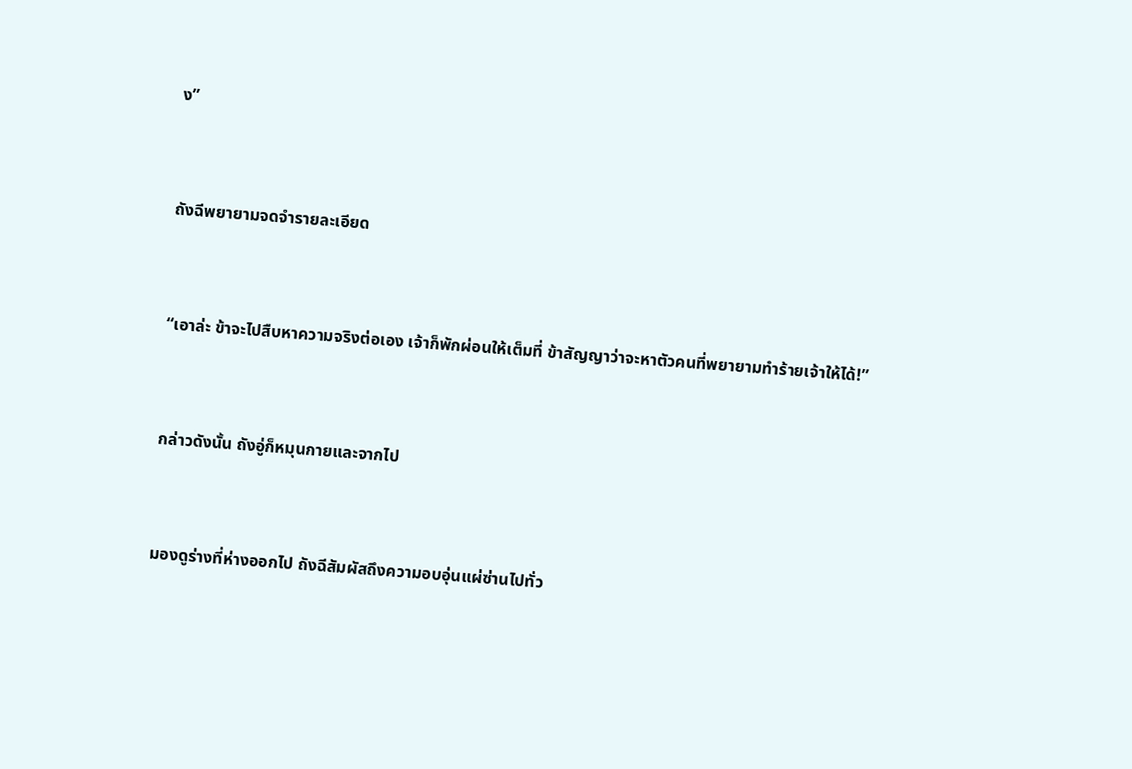ง”


ถังฉีพยายามจดจำรายละเอียด


“เอาล่ะ ข้าจะไปสืบหาความจริงต่อเอง เจ้าก็พักผ่อนให้เต็มที่ ข้าสัญญาว่าจะหาตัวคนที่พยายามทำร้ายเจ้าให้ได้!”


กล่าวดังนั้น ถังอู่ก็หมุนกายและจากไป


มองดูร่างที่ห่างออกไป ถังฉีสัมผัสถึงความอบอุ่นแผ่ซ่านไปทั่ว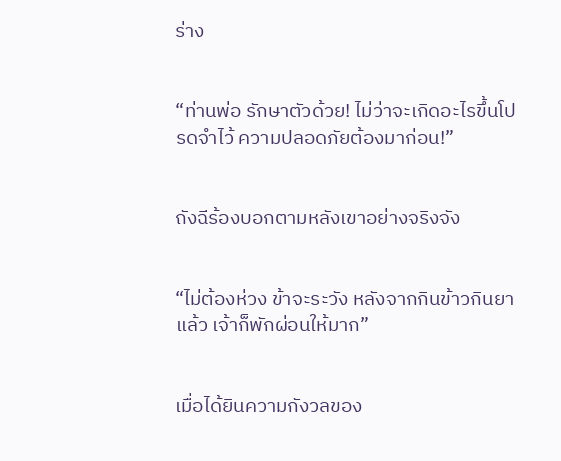ร่าง


“ท่านพ่อ รักษาตัวด้วย! ไม่ว่าจะเกิดอะไรขึ้นโปรดจำไว้ ความปลอดภัยต้องมาก่อน!”


ถังฉีร้องบอกตามหลังเขาอย่างจริงจัง


“ไม่ต้องห่วง ข้าจะระวัง หลังจากกินข้าวกินยาแล้ว เจ้าก็พักผ่อนให้มาก”


เมื่อได้ยินความกังวลของ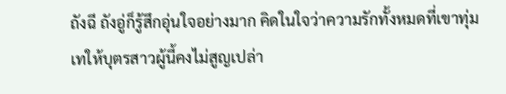ถังฉี ถังอู่ก็รู้สึกอุ่นใจอย่างมาก คิดในใจว่าความรักทั้งหมดที่เขาทุ่มเทให้บุตรสาวผู้นี้คงไม่สูญเปล่า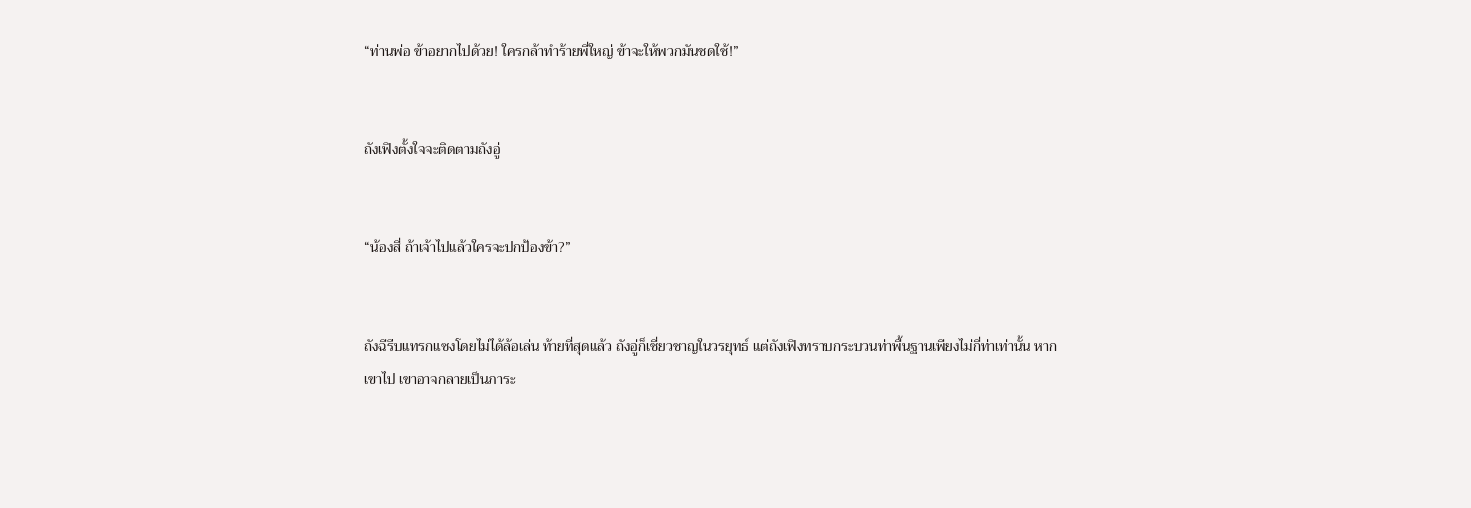“ท่านพ่อ ข้าอยากไปด้วย! ใครกล้าทำร้ายพี่ใหญ่ ข้าจะให้พวกมันชดใช้!”


ถังเฟิงตั้งใจจะติดตามถังอู่


“น้องสี่ ถ้าเจ้าไปแล้วใครจะปกป้องข้า?”


ถังฉีรีบแทรกแซงโดยไม่ได้ล้อเล่น ท้ายที่สุดแล้ว ถังอู่ก็เชี่ยวชาญในวรยุทธ์ แต่ถังเฟิงทราบกระบวนท่าพื้นฐานเพียงไม่กี่ท่าเท่านั้น หากเขาไป เขาอาจกลายเป็นภาระ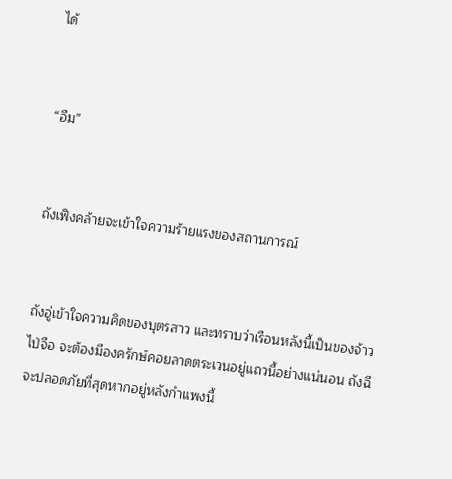ได้


“อืม”


ถังเฟิงคล้ายจะเข้าใจความร้ายแรงของสถานการณ์


ถังอู่เข้าใจความคิดของบุตรสาว และทราบว่าเรือนหลังนี้เป็นของจ้าวไป่จือ จะต้องมีองครักษ์คอยลาดตระเวนอยู่แถวนี้อย่างแน่นอน ถังฉีจะปลอดภัยที่สุดหากอยู่หลังกำแพงนี้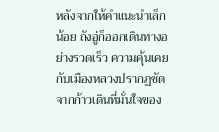หลังจากให้คำแนะนำเล็กน้อย ถังอู่ก็ออกเดินทางอย่างรวดเร็ว ความคุ้นเคยกับเมืองหลวงปรากฏชัดจากก้าวเดินที่มั่นใจของ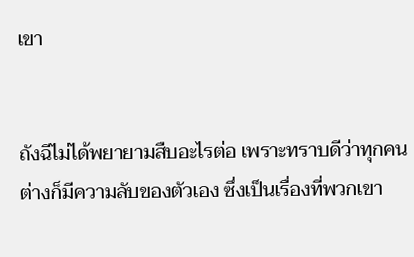เขา


ถังฉีไม่ได้พยายามสืบอะไรต่อ เพราะทราบดีว่าทุกคนต่างก็มีความลับของตัวเอง ซึ่งเป็นเรื่องที่พวกเขา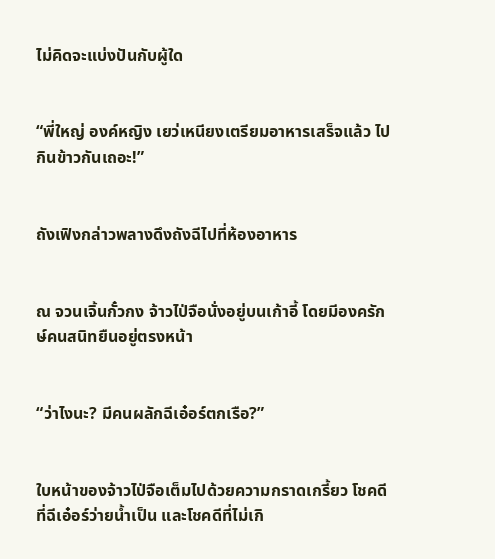ไม่คิดจะแบ่งปันกับผู้ใด


“พี่ใหญ่ องค์หญิง เยว่เหนียงเตรียมอาหารเสร็จแล้ว ไปกินข้าวกันเถอะ!”


ถังเฟิงกล่าวพลางดึงถังฉีไปที่ห้องอาหาร


ณ จวนเจิ้นกั๋วกง จ้าวไป่จือนั่งอยู่บนเก้าอี้ โดยมีองครักษ์คนสนิทยืนอยู่ตรงหน้า


“ว่าไงนะ? มีคนผลักฉีเอ๋อร์ตกเรือ?”


ใบหน้าของจ้าวไป่จือเต็มไปด้วยความกราดเกรี้ยว โชคดีที่ฉีเอ๋อร์ว่ายน้ำเป็น และโชคดีที่ไม่เกิ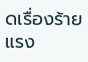ดเรื่องร้ายแรง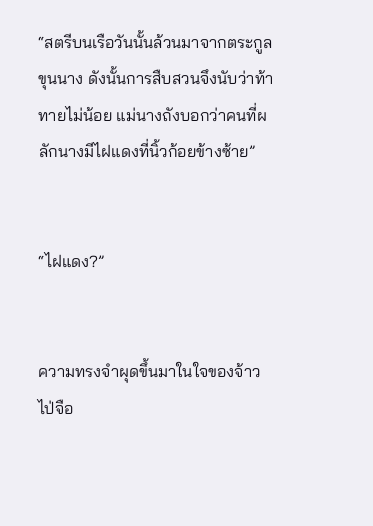“สตรีบนเรือวันนั้นล้วนมาจากตระกูลขุนนาง ดังนั้นการสืบสวนจึงนับว่าท้าทายไม่น้อย แม่นางถังบอกว่าคนที่ผลักนางมีไฝแดงที่นิ้วก้อยข้างซ้าย”


“ไฝแดง?”


ความทรงจำผุดขึ้นมาในใจของจ้าวไป่จือ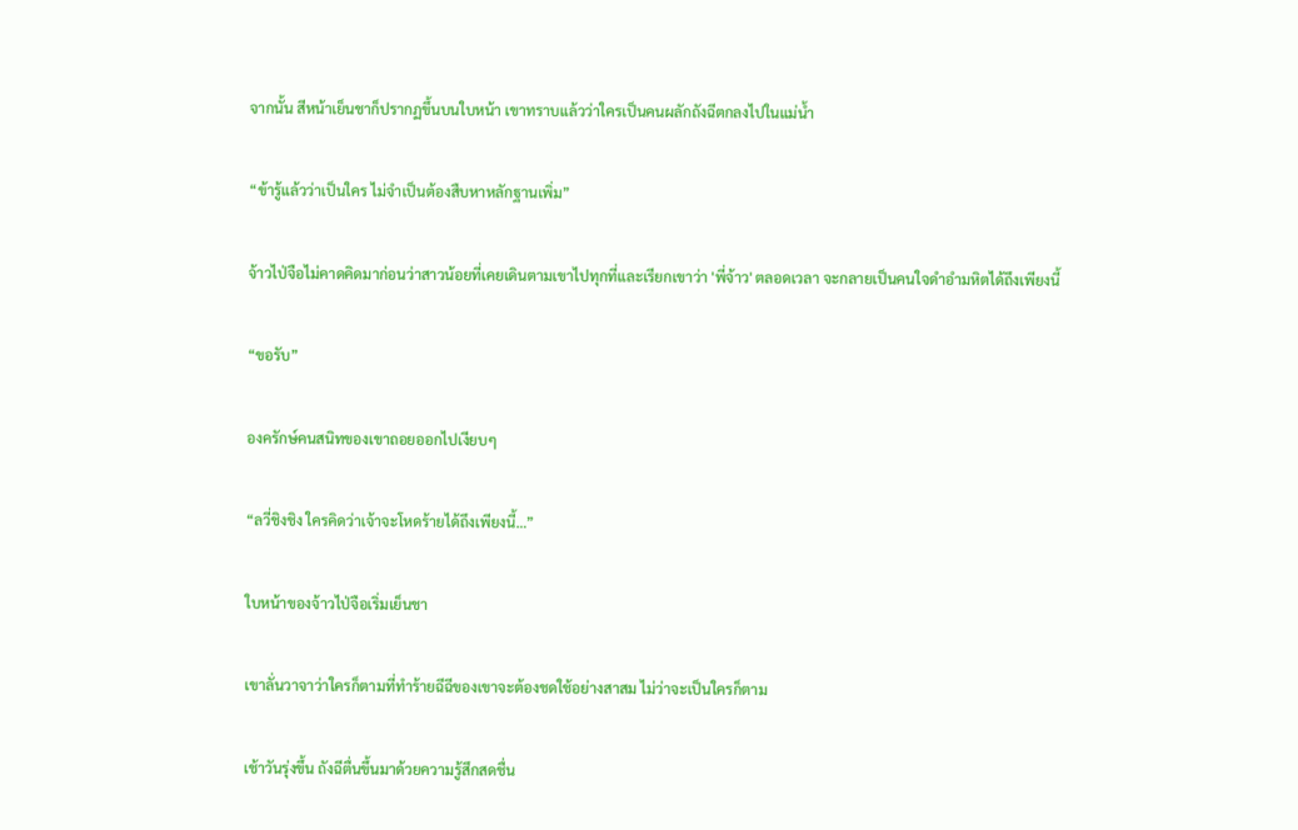จากนั้น สีหน้าเย็นชาก็ปรากฏขึ้นบนใบหน้า เขาทราบแล้วว่าใครเป็นคนผลักถังฉีตกลงไปในแม่น้ำ


“ข้ารู้แล้วว่าเป็นใคร ไม่จำเป็นต้องสืบหาหลักฐานเพิ่ม”


จ้าวไป่จือไม่คาดคิดมาก่อนว่าสาวน้อยที่เคยเดินตามเขาไปทุกที่และเรียกเขาว่า 'พี่จ้าว' ตลอดเวลา จะกลายเป็นคนใจดำอำมหิตได้ถึงเพียงนี้


“ขอรับ”


องครักษ์คนสนิทของเขาถอยออกไปเงียบๆ


“ลวี่ชิงชิง ใครคิดว่าเจ้าจะโหดร้ายได้ถึงเพียงนี้…”


ใบหน้าของจ้าวไป่จือเริ่มเย็นชา


เขาลั่นวาจาว่าใครก็ตามที่ทำร้ายฉีฉีของเขาจะต้องชดใช้อย่างสาสม ไม่ว่าจะเป็นใครก็ตาม


เช้าวันรุ่งขึ้น ถังฉีตื่นขึ้นมาด้วยความรู้สึกสดชื่น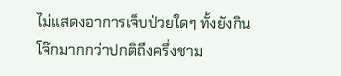ไม่แสดงอาการเจ็บป่วยใดๆ ทั้งยังกินโจ๊กมากกว่าปกติถึงครึ่งชาม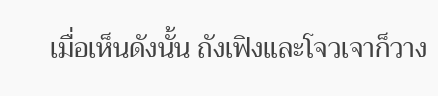เมื่อเห็นดังนั้น ถังเฟิงและโจวเจาก็วาง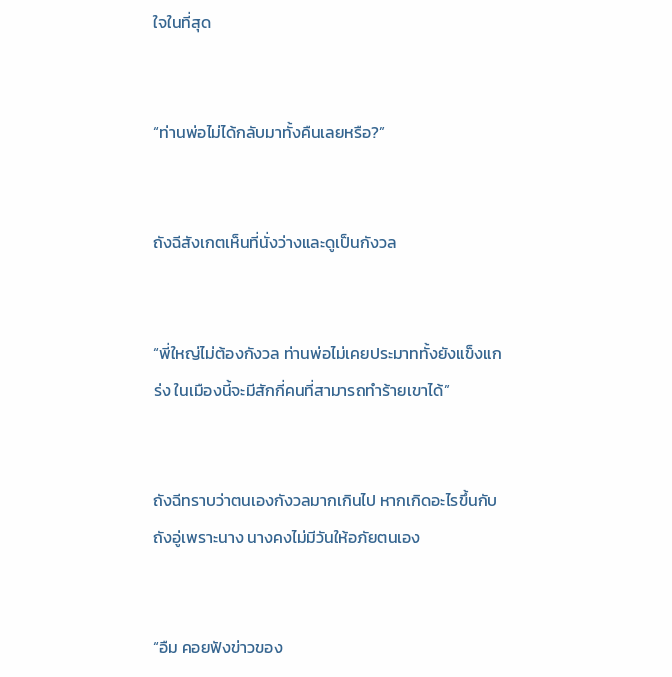ใจในที่สุด


“ท่านพ่อไม่ได้กลับมาทั้งคืนเลยหรือ?”


ถังฉีสังเกตเห็นที่นั่งว่างและดูเป็นกังวล


“พี่ใหญ่ไม่ต้องกังวล ท่านพ่อไม่เคยประมาททั้งยังแข็งแกร่ง ในเมืองนี้จะมีสักกี่คนที่สามารถทำร้ายเขาได้”


ถังฉีทราบว่าตนเองกังวลมากเกินไป หากเกิดอะไรขึ้นกับถังอู่เพราะนาง นางคงไม่มีวันให้อภัยตนเอง


“อืม คอยฟังข่าวของ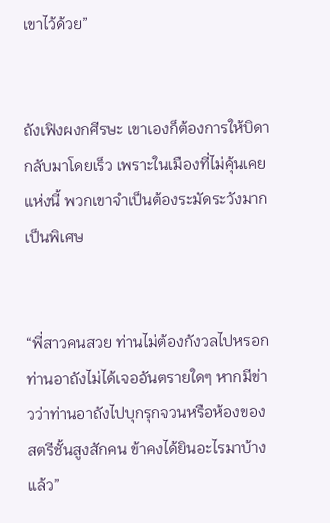เขาไว้ด้วย”


ถังเฟิงผงกศีรษะ เขาเองก็ต้องการให้บิดากลับมาโดยเร็ว เพราะในเมืองที่ไม่คุ้นเคยแห่งนี้ พวกเขาจำเป็นต้องระมัดระวังมากเป็นพิเศษ


“พี่สาวคนสวย ท่านไม่ต้องกังวลไปหรอก ท่านอาถังไม่ได้เจออันตรายใดๆ หากมีข่าวว่าท่านอาถังไปบุกรุกจวนหรือห้องของสตรีชั้นสูงสักคน ข้าคงได้ยินอะไรมาบ้างแล้ว”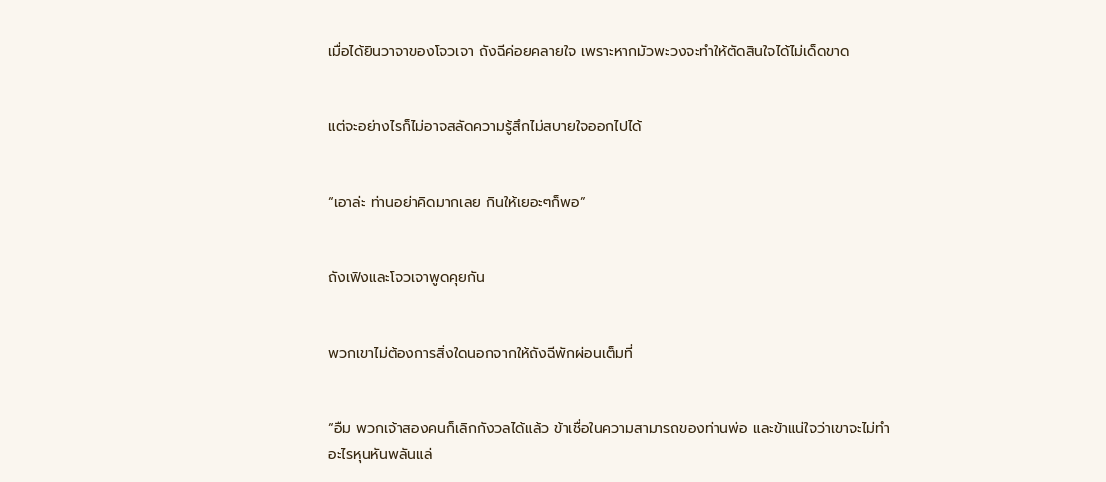เมื่อได้ยินวาจาของโจวเจา ถังฉีค่อยคลายใจ เพราะหากมัวพะวงจะทำให้ตัดสินใจได้ไม่เด็ดขาด


แต่จะอย่างไรก็ไม่อาจสลัดความรู้สึกไม่สบายใจออกไปได้


“เอาล่ะ ท่านอย่าคิดมากเลย กินให้เยอะๆก็พอ”


ถังเฟิงและโจวเจาพูดคุยกัน


พวกเขาไม่ต้องการสิ่งใดนอกจากให้ถังฉีพักผ่อนเต็มที่


“อืม พวกเจ้าสองคนก็เลิกกังวลได้แล้ว ข้าเชื่อในความสามารถของท่านพ่อ และข้าแน่ใจว่าเขาจะไม่ทำอะไรหุนหันพลันแล่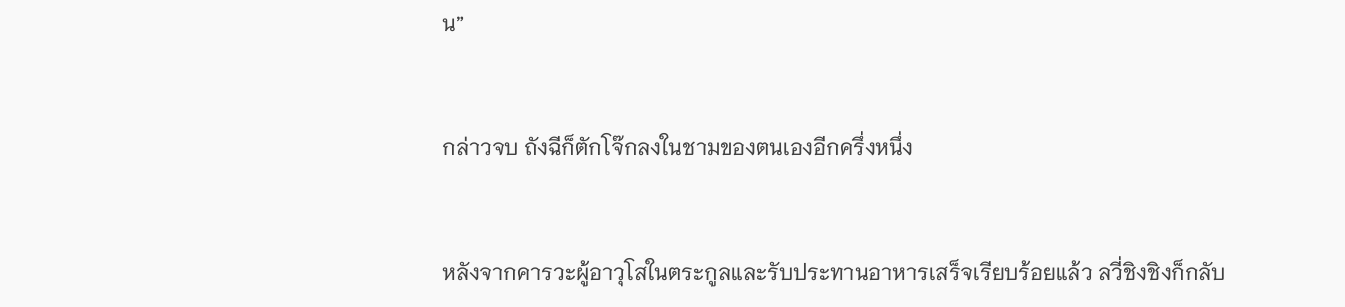น”


กล่าวจบ ถังฉีก็ตักโจ๊กลงในชามของตนเองอีกครึ่งหนึ่ง


หลังจากคารวะผู้อาวุโสในตระกูลและรับประทานอาหารเสร็จเรียบร้อยแล้ว ลวี่ชิงชิงก็กลับ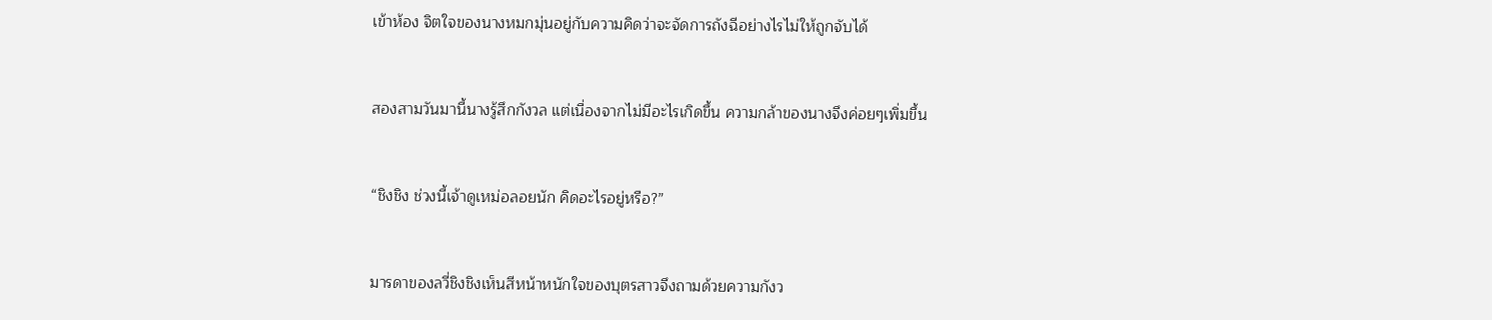เข้าห้อง จิตใจของนางหมกมุ่นอยู่กับความคิดว่าจะจัดการถังฉีอย่างไรไม่ให้ถูกจับได้


สองสามวันมานี้นางรู้สึกกังวล แต่เนื่องจากไม่มีอะไรเกิดขึ้น ความกล้าของนางจึงค่อยๆเพิ่มขึ้น


“ชิงชิง ช่วงนี้เจ้าดูเหม่อลอยนัก คิดอะไรอยู่หรือ?”


มารดาของลวี่ชิงชิงเห็นสีหน้าหนักใจของบุตรสาวจึงถามด้วยความกังว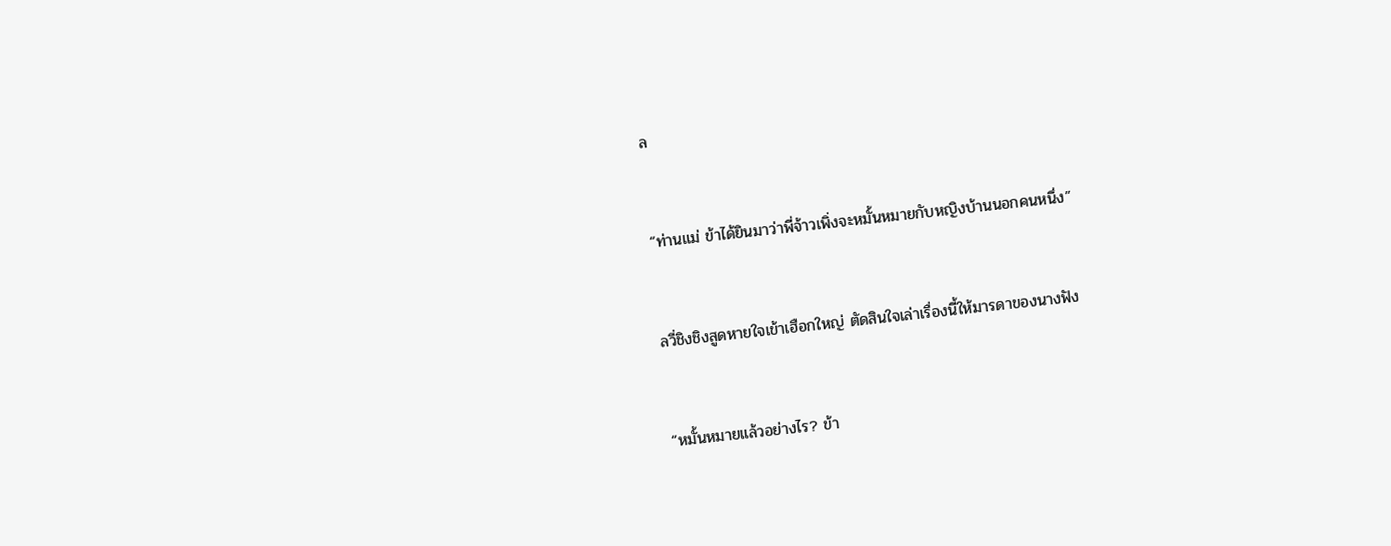ล


“ท่านแม่ ข้าได้ยินมาว่าพี่จ้าวเพิ่งจะหมั้นหมายกับหญิงบ้านนอกคนหนึ่ง”


ลวี่ชิงชิงสูดหายใจเข้าเฮือกใหญ่ ตัดสินใจเล่าเรื่องนี้ให้มารดาของนางฟัง


“หมั้นหมายแล้วอย่างไร? ข้า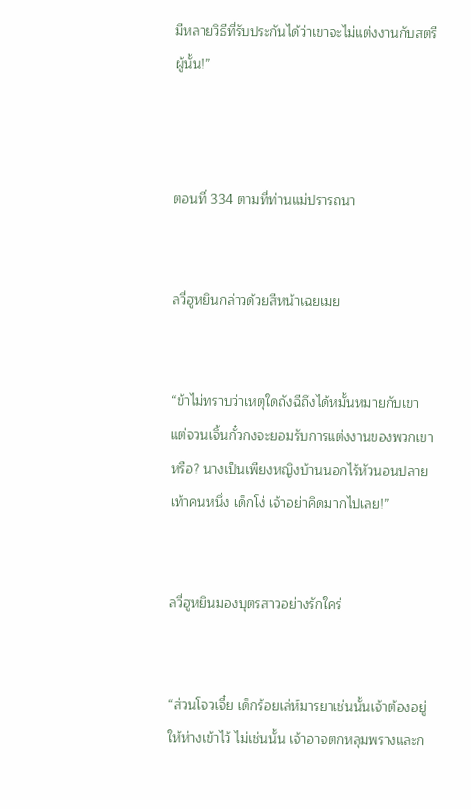มีหลายวิธีที่รับประกันได้ว่าเขาจะไม่แต่งงานกับสตรีผู้นั้น!”



ตอนที่ 334 ตามที่ท่านแม่ปรารถนา


ลวี่ฮูหยินกล่าวด้วยสีหน้าเฉยเมย


“ข้าไม่ทราบว่าเหตุใดถังฉีถึงได้หมั้นหมายกับเขา แต่จวนเจิ้นกั๋วกงจะยอมรับการแต่งงานของพวกเขาหรือ? นางเป็นเพียงหญิงบ้านนอกไร้หัวนอนปลายเท้าคนหนึ่ง เด็กโง่ เจ้าอย่าคิดมากไปเลย!”


ลวี่ฮูหยินมองบุตรสาวอย่างรักใคร่


“ส่วนโจวเจี๋ย เด็กร้อยเล่ห์มารยาเช่นนั้นเจ้าต้องอยู่ให้ห่างเข้าไว้ ไม่เช่นนั้น เจ้าอาจตกหลุมพรางและก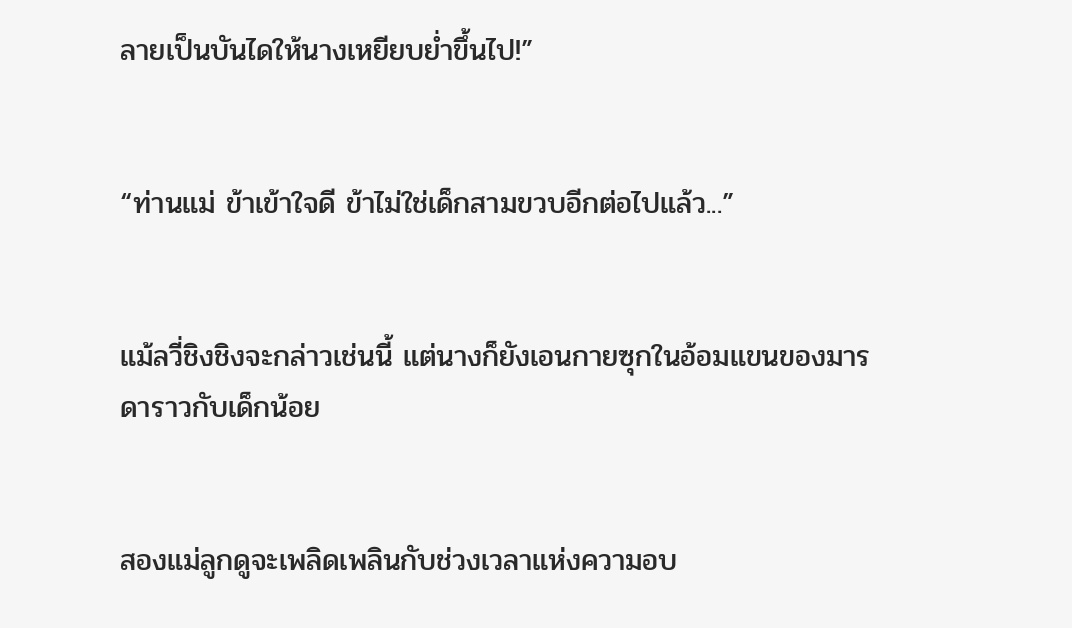ลายเป็นบันไดให้นางเหยียบย่ำขึ้นไป!”


“ท่านแม่ ข้าเข้าใจดี ข้าไม่ใช่เด็กสามขวบอีกต่อไปแล้ว...”


แม้ลวี่ชิงชิงจะกล่าวเช่นนี้ แต่นางก็ยังเอนกายซุกในอ้อมแขนของมารดาราวกับเด็กน้อย


สองแม่ลูกดูจะเพลิดเพลินกับช่วงเวลาแห่งความอบ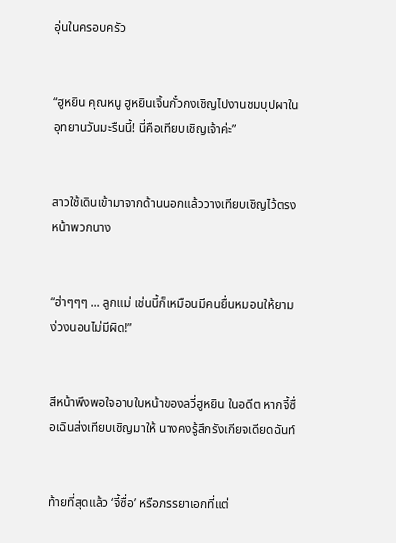อุ่นในครอบครัว


“ฮูหยิน คุณหนู ฮูหยินเจิ้นกั๋วกงเชิญไปงานชมบุปผาในอุทยานวันมะรืนนี้! นี่คือเทียบเชิญเจ้าค่ะ”


สาวใช้เดินเข้ามาจากด้านนอกแล้ววางเทียบเชิญไว้ตรงหน้าพวกนาง


“ฮ่าๆๆๆ ... ลูกแม่ เช่นนี้ก็เหมือนมีคนยื่นหมอนให้ยามง่วงนอนไม่มีผิด!”


สีหน้าพึงพอใจอาบใบหน้าของลวี่ฮูหยิน ในอดีต หากจี้ซื่อเฉินส่งเทียบเชิญมาให้ นางคงรู้สึกรังเกียจเดียดฉันท์


ท้ายที่สุดแล้ว ‘จี้ซื่อ’ หรือภรรยาเอกที่แต่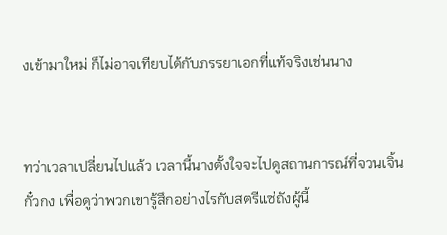งเข้ามาใหม่ ก็ไม่อาจเทียบได้กับภรรยาเอกที่แท้จริงเช่นนาง


ทว่าเวลาเปลี่ยนไปแล้ว เวลานี้นางตั้งใจจะไปดูสถานการณ์ที่จวนเจิ้นกั๋วกง เพื่อดูว่าพวกเขารู้สึกอย่างไรกับสตรีแซ่ถังผู้นี้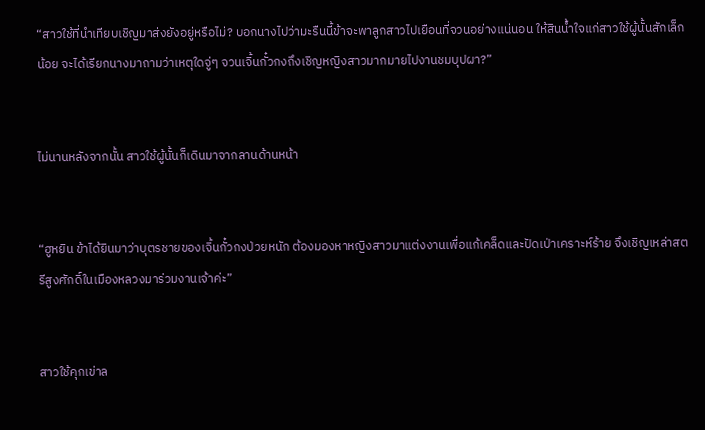“สาวใช้ที่นำเทียบเชิญมาส่งยังอยู่หรือไม่? บอกนางไปว่ามะรืนนี้ข้าจะพาลูกสาวไปเยือนที่จวนอย่างแน่นอน ให้สินน้ำใจแก่สาวใช้ผู้นั้นสักเล็กน้อย จะได้เรียกนางมาถามว่าเหตุใดจู่ๆ จวนเจิ้นกั๋วกงถึงเชิญหญิงสาวมากมายไปงานชมบุปผา?”


ไม่นานหลังจากนั้น สาวใช้ผู้นั้นก็เดินมาจากลานด้านหน้า


“ฮูหยิน ข้าได้ยินมาว่าบุตรชายของเจิ้นกั๋วกงป่วยหนัก ต้องมองหาหญิงสาวมาแต่งงานเพื่อแก้เคล็ดและปัดเป่าเคราะห์ร้าย จึงเชิญเหล่าสตรีสูงศักดิ์ในเมืองหลวงมาร่วมงานเจ้าค่ะ”


สาวใช้คุกเข่าล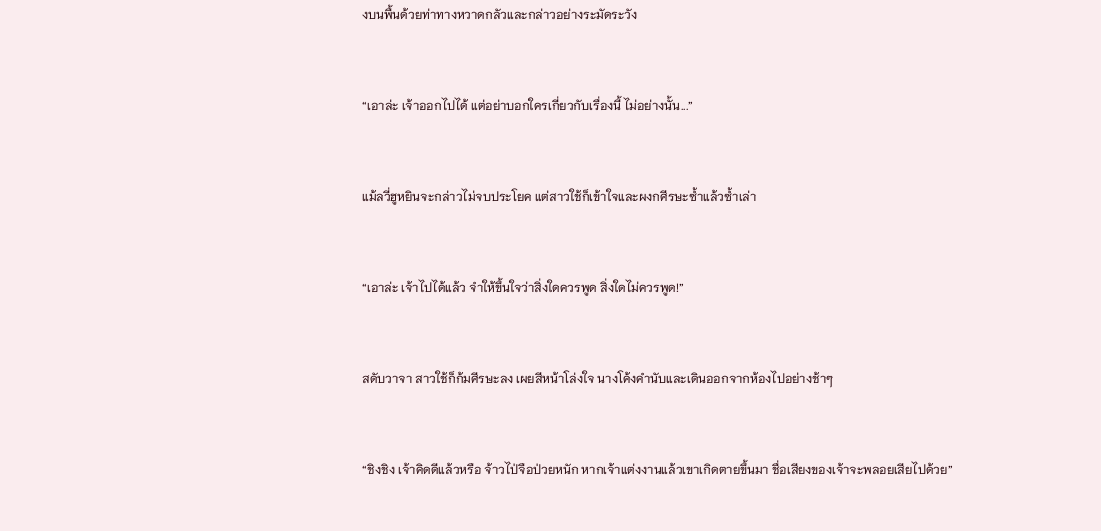งบนพื้นด้วยท่าทางหวาดกลัวและกล่าวอย่างระมัดระวัง


“เอาล่ะ เจ้าออกไปได้ แต่อย่าบอกใครเกี่ยวกับเรื่องนี้ ไม่อย่างนั้น...”


แม้ลวี่ฮูหยินจะกล่าวไม่จบประโยค แต่สาวใช้ก็เข้าใจและผงกศีรษะซ้ำแล้วซ้ำเล่า


“เอาล่ะ เจ้าไปได้แล้ว จำให้ขึ้นใจว่าสิ่งใดควรพูด สิ่งใดไม่ควรพูด!”


สดับวาจา สาวใช้ก็ก้มศีรษะลง เผยสีหน้าโล่งใจ นางโค้งคำนับและเดินออกจากห้องไปอย่างช้าๆ


“ชิงชิง เจ้าคิดดีแล้วหรือ จ้าวไป่จือป่วยหนัก หากเจ้าแต่งงานแล้วเขาเกิดตายขึ้นมา ชื่อเสียงของเจ้าจะพลอยเสียไปด้วย”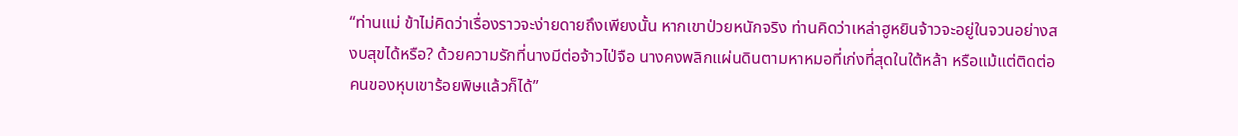“ท่านแม่ ข้าไม่คิดว่าเรื่องราวจะง่ายดายถึงเพียงนั้น หากเขาป่วยหนักจริง ท่านคิดว่าเหล่าฮูหยินจ้าวจะอยู่ในจวนอย่างสงบสุขได้หรือ? ด้วยความรักที่นางมีต่อจ้าวไป่จือ นางคงพลิกแผ่นดินตามหาหมอที่เก่งที่สุดในใต้หล้า หรือแม้แต่ติดต่อคนของหุบเขาร้อยพิษแล้วก็ได้”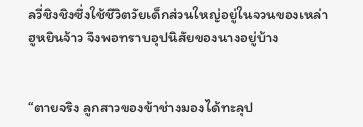ลวี่ชิงชิงซึ่งใช้ชีวิตวัยเด็กส่วนใหญ่อยู่ในจวนของเหล่าฮูหยินจ้าว จึงพอทราบอุปนิสัยของนางอยู่บ้าง


“ตายจริง ลูกสาวของข้าช่างมองได้ทะลุป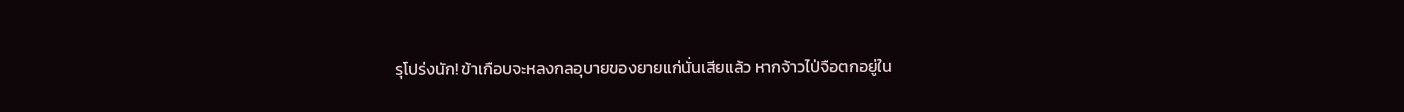รุโปร่งนัก! ข้าเกือบจะหลงกลอุบายของยายแก่นั่นเสียแล้ว หากจ้าวไป่จือตกอยู่ใน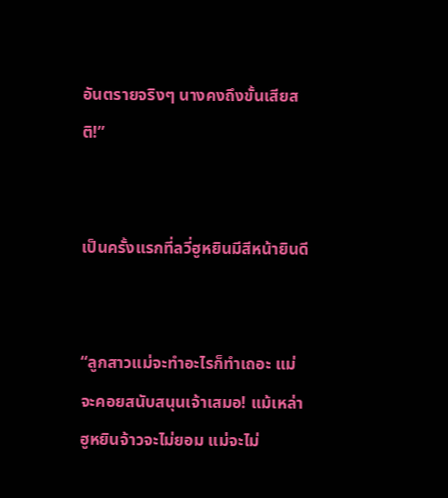อันตรายจริงๆ นางคงถึงขั้นเสียสติ!”


เป็นครั้งแรกที่ลวี่ฮูหยินมีสีหน้ายินดี


“ลูกสาวแม่จะทำอะไรก็ทำเถอะ แม่จะคอยสนับสนุนเจ้าเสมอ! แม้เหล่าฮูหยินจ้าวจะไม่ยอม แม่จะไม่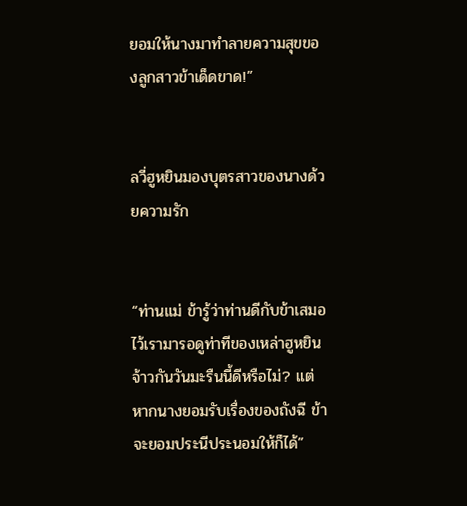ยอมให้นางมาทำลายความสุขของลูกสาวข้าเด็ดขาด!”


ลวี่ฮูหยินมองบุตรสาวของนางด้วยความรัก


“ท่านแม่ ข้ารู้ว่าท่านดีกับข้าเสมอ ไว้เรามารอดูท่าทีของเหล่าฮูหยินจ้าวกันวันมะรืนนี้ดีหรือไม่? แต่หากนางยอมรับเรื่องของถังฉี ข้าจะยอมประนีประนอมให้ก็ได้”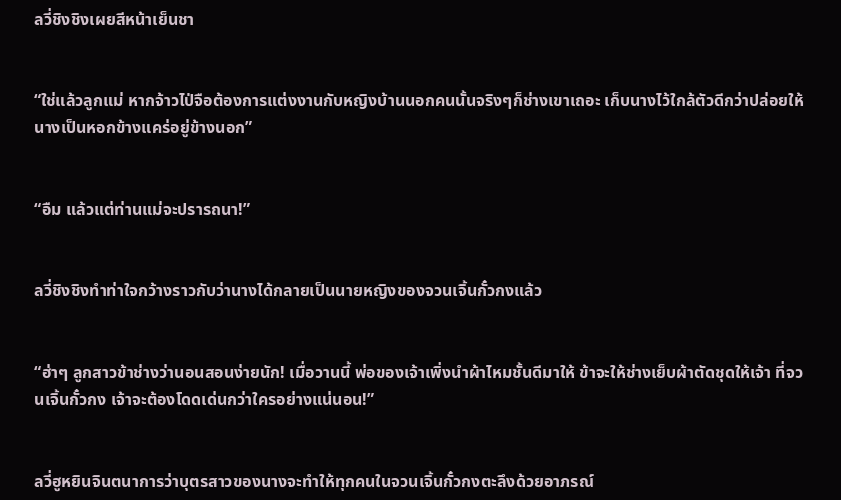ลวี่ชิงชิงเผยสีหน้าเย็นชา


“ใช่แล้วลูกแม่ หากจ้าวไป่จือต้องการแต่งงานกับหญิงบ้านนอกคนนั้นจริงๆก็ช่างเขาเถอะ เก็บนางไว้ใกล้ตัวดีกว่าปล่อยให้นางเป็นหอกข้างแคร่อยู่ข้างนอก”


“อืม แล้วแต่ท่านแม่จะปรารถนา!”


ลวี่ชิงชิงทำท่าใจกว้างราวกับว่านางได้กลายเป็นนายหญิงของจวนเจิ้นกั๋วกงแล้ว


“ฮ่าๆ ลูกสาวข้าช่างว่านอนสอนง่ายนัก! เมื่อวานนี้ พ่อของเจ้าเพิ่งนำผ้าไหมชั้นดีมาให้ ข้าจะให้ช่างเย็บผ้าตัดชุดให้เจ้า ที่จวนเจิ้นกั๋วกง เจ้าจะต้องโดดเด่นกว่าใครอย่างแน่นอน!”


ลวี่ฮูหยินจินตนาการว่าบุตรสาวของนางจะทำให้ทุกคนในจวนเจิ้นกั๋วกงตะลึงด้วยอาภรณ์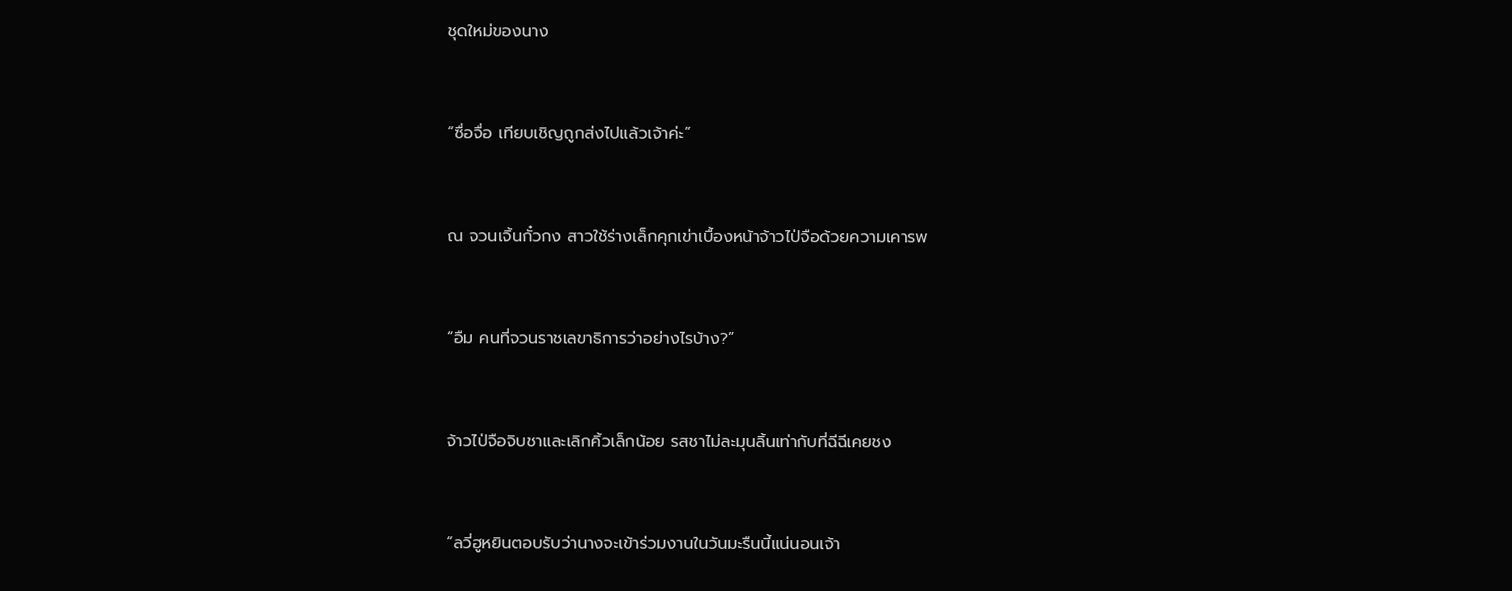ชุดใหม่ของนาง


“ซื่อจื่อ เทียบเชิญถูกส่งไปแล้วเจ้าค่ะ”


ณ จวนเจิ้นกั๋วกง สาวใช้ร่างเล็กคุกเข่าเบื้องหน้าจ้าวไป่จือด้วยความเคารพ


“อืม คนที่จวนราชเลขาธิการว่าอย่างไรบ้าง?”


จ้าวไป่จือจิบชาและเลิกคิ้วเล็กน้อย รสชาไม่ละมุนลิ้นเท่ากับที่ฉีฉีเคยชง


“ลวี่ฮูหยินตอบรับว่านางจะเข้าร่วมงานในวันมะรืนนี้แน่นอนเจ้า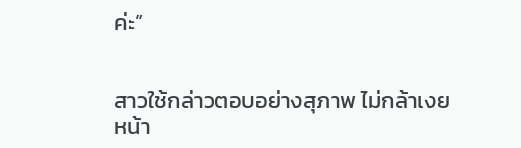ค่ะ”


สาวใช้กล่าวตอบอย่างสุภาพ ไม่กล้าเงยหน้า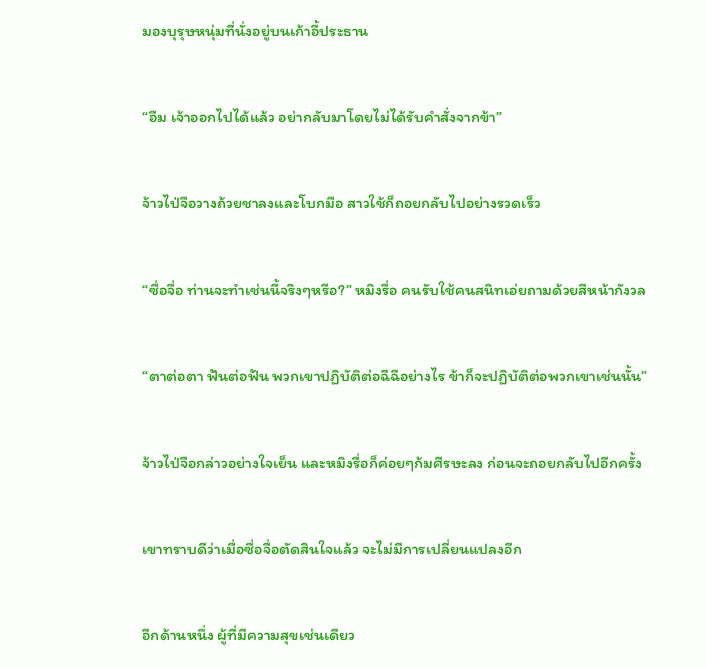มองบุรุษหนุ่มที่นั่งอยู่บนเก้าอี้ประธาน


“อืม เจ้าออกไปได้แล้ว อย่ากลับมาโดยไม่ได้รับคำสั่งจากข้า”


จ้าวไป่จือวางถ้วยชาลงและโบกมือ สาวใช้ก็ถอยกลับไปอย่างรวดเร็ว


“ซื่อจื่อ ท่านจะทำเช่นนี้จริงๆหรือ?” หมิงรื่อ คนรับใช้คนสนิทเอ่ยถามด้วยสีหน้ากังวล


“ตาต่อตา ฟันต่อฟัน พวกเขาปฏิบัติต่อฉีฉีอย่างไร ข้าก็จะปฏิบัติต่อพวกเขาเช่นนั้น”


จ้าวไป่จือกล่าวอย่างใจเย็น และหมิงรื่อก็ค่อยๆก้มศีรษะลง ก่อนจะถอยกลับไปอีกครั้ง


เขาทราบดีว่าเมื่อซื่อจื่อตัดสินใจแล้ว จะไม่มีการเปลี่ยนแปลงอีก


อีกด้านหนึ่ง ผู้ที่มีความสุขเช่นเดียว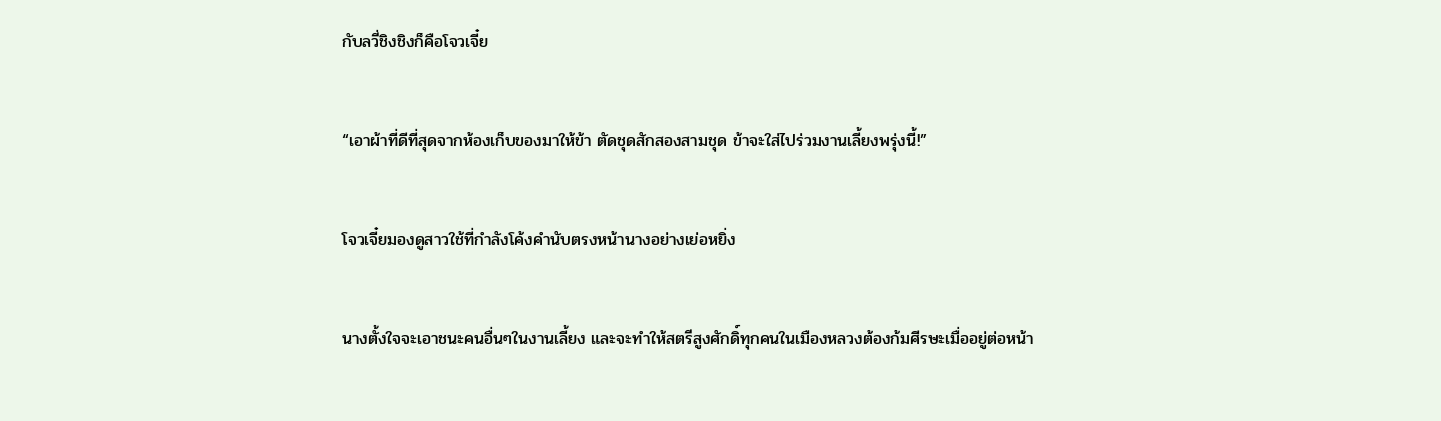กับลวี่ชิงชิงก็คือโจวเจี๋ย


“เอาผ้าที่ดีที่สุดจากห้องเก็บของมาให้ข้า ตัดชุดสักสองสามชุด ข้าจะใส่ไปร่วมงานเลี้ยงพรุ่งนี้!”


โจวเจี๋ยมองดูสาวใช้ที่กำลังโค้งคำนับตรงหน้านางอย่างเย่อหยิ่ง


นางตั้งใจจะเอาชนะคนอื่นๆในงานเลี้ยง และจะทำให้สตรีสูงศักดิ์ทุกคนในเมืองหลวงต้องก้มศีรษะเมื่ออยู่ต่อหน้า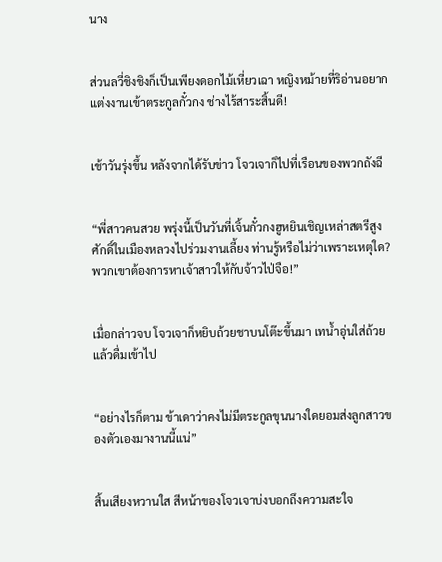นาง


ส่วนลวี่ชิงชิงก็เป็นเพียงดอกไม้เหี่ยวเฉา หญิงหม้ายที่ริอ่านอยากแต่งงานเข้าตระกูลกั๋วกง ช่างไร้สาระสิ้นดี!


เช้าวันรุ่งขึ้น หลังจากได้รับข่าว โจวเจาก็ไปที่เรือนของพวกถังฉี


“พี่สาวคนสวย พรุ่งนี้เป็นวันที่เจิ้นกั๋วกงฮูหยินเชิญเหล่าสตรีสูงศักดิ์ในเมืองหลวงไปร่วมงานเลี้ยง ท่านรู้หรือไม่ว่าเพราะเหตุใด? พวกเขาต้องการหาเจ้าสาวให้กับจ้าวไป่จือ!”


เมื่อกล่าวจบ โจวเจาก็หยิบถ้วยชาบนโต๊ะขึ้นมา เทน้ำอุ่นใส่ถ้วยแล้วดื่มเข้าไป


“อย่างไรก็ตาม ข้าเดาว่าคงไม่มีตระกูลขุนนางใดยอมส่งลูกสาวของตัวเองมางานนี้แน่”


สิ้นเสียงหวานใส สีหน้าของโจวเจาบ่งบอกถึงความสะใจ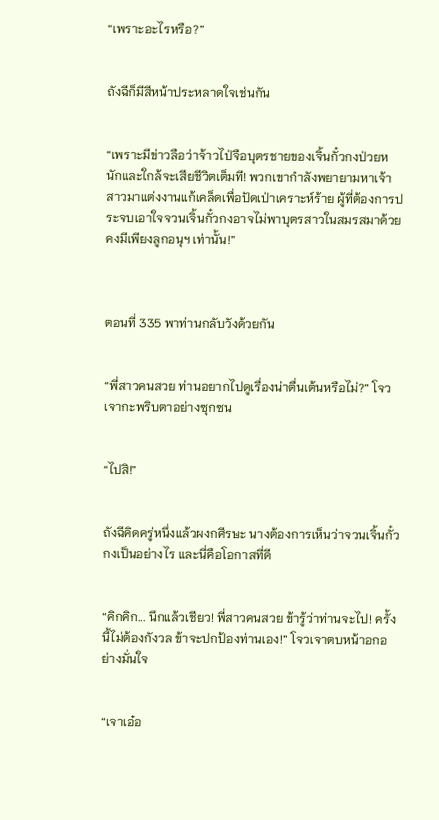“เพราะอะไรหรือ?”


ถังฉีก็มีสีหน้าประหลาดใจเช่นกัน


“เพราะมีข่าวลือว่าจ้าวไป่จือบุตรชายของเจิ้นกั๋วกงป่วยหนักและใกล้จะเสียชีวิตเต็มที! พวกเขากำลังพยายามหาเจ้าสาวมาแต่งงานแก้เคล็ดเพื่อปัดเป่าเคราะห์ร้าย ผู้ที่ต้องการประจบเอาใจจวนเจิ้นกั๋วกงอาจไม่พาบุตรสาวในสมรสมาด้วย คงมีเพียงลูกอนุฯ เท่านั้น!”



ตอนที่ 335 พาท่านกลับวังด้วยกัน


“พี่สาวคนสวย ท่านอยากไปดูเรื่องน่าตื่นเต้นหรือไม่?” โจวเจากะพริบตาอย่างซุกซน


“ไปสิ!”


ถังฉีคิดครู่หนึ่งแล้วผงกศีรษะ นางต้องการเห็นว่าจวนเจิ้นกั๋วกงเป็นอย่างไร และนี่คือโอกาสที่ดี


“คิกคิก... นึกแล้วเชียว! พี่สาวคนสวย ข้ารู้ว่าท่านจะไป! ครั้งนี้ไม่ต้องกังวล ข้าจะปกป้องท่านเอง!” โจวเจาตบหน้าอกอย่างมั่นใจ


“เจาเอ๋อ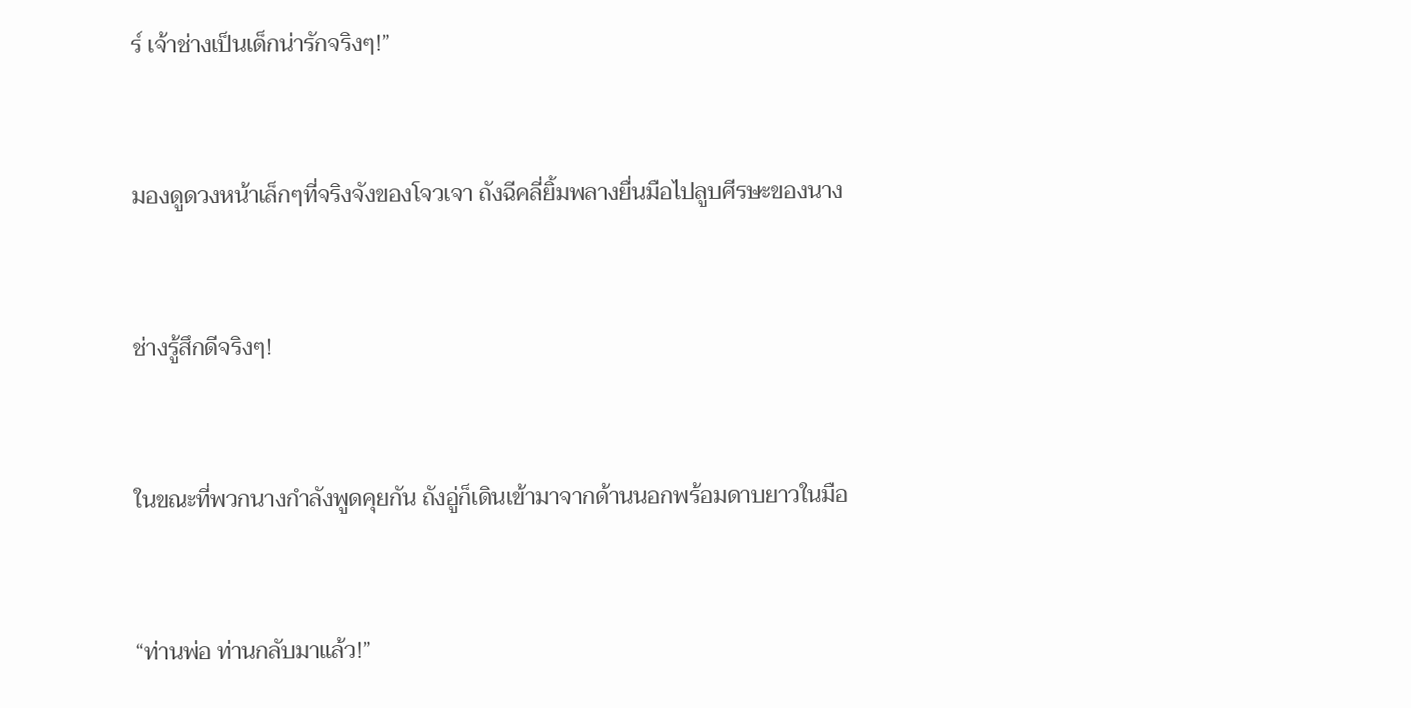ร์ เจ้าช่างเป็นเด็กน่ารักจริงๆ!”


มองดูดวงหน้าเล็กๆที่จริงจังของโจวเจา ถังฉีคลี่ยิ้มพลางยื่นมือไปลูบศีรษะของนาง


ช่างรู้สึกดีจริงๆ!


ในขณะที่พวกนางกำลังพูดคุยกัน ถังอู่ก็เดินเข้ามาจากด้านนอกพร้อมดาบยาวในมือ


“ท่านพ่อ ท่านกลับมาแล้ว!”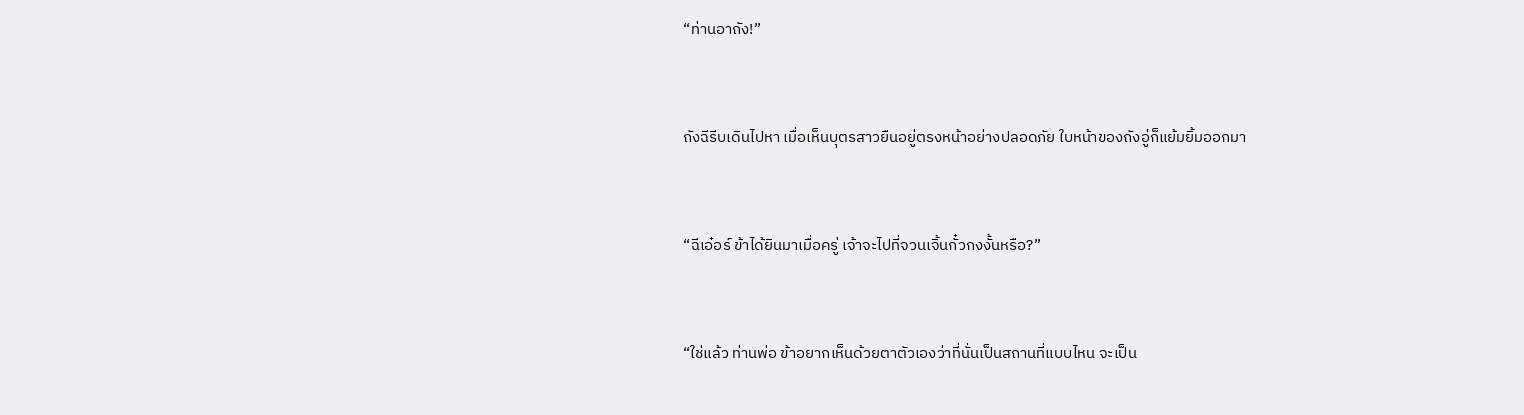“ท่านอาถัง!”


ถังฉีรีบเดินไปหา เมื่อเห็นบุตรสาวยืนอยู่ตรงหน้าอย่างปลอดภัย ใบหน้าของถังอู่ก็แย้มยิ้มออกมา


“ฉีเอ๋อร์ ข้าได้ยินมาเมื่อครู่ เจ้าจะไปที่จวนเจิ้นกั๋วกงงั้นหรือ?”


“ใช่แล้ว ท่านพ่อ ข้าอยากเห็นด้วยตาตัวเองว่าที่นั่นเป็นสถานที่แบบไหน จะเป็น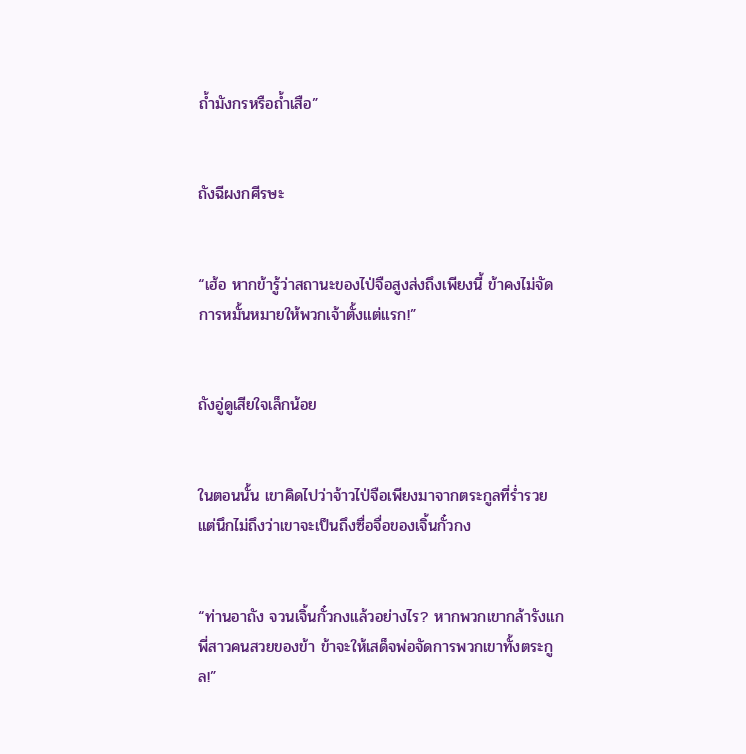ถ้ำมังกรหรือถ้ำเสือ”


ถังฉีผงกศีรษะ


“เฮ้อ หากข้ารู้ว่าสถานะของไป่จือสูงส่งถึงเพียงนี้ ข้าคงไม่จัดการหมั้นหมายให้พวกเจ้าตั้งแต่แรก!”


ถังอู่ดูเสียใจเล็กน้อย


ในตอนนั้น เขาคิดไปว่าจ้าวไป่จือเพียงมาจากตระกูลที่ร่ำรวย แต่นึกไม่ถึงว่าเขาจะเป็นถึงซื่อจื่อของเจิ้นกั๋วกง


“ท่านอาถัง จวนเจิ้นกั๋วกงแล้วอย่างไร? หากพวกเขากล้ารังแกพี่สาวคนสวยของข้า ข้าจะให้เสด็จพ่อจัดการพวกเขาทั้งตระกูล!”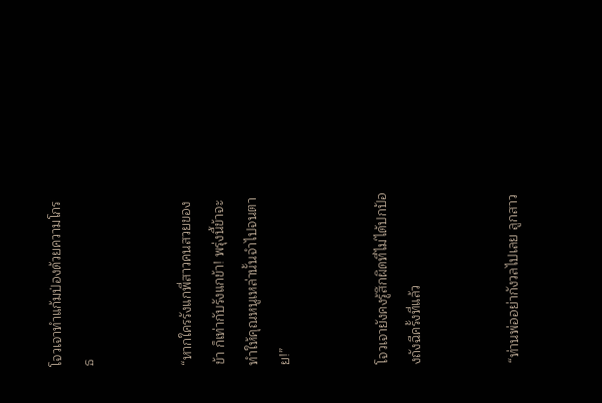โจวเจาทำแก้มป่องด้วยความโกรธ


“หากใครรังแกพี่สาวคนสวยของข้า ก็เท่ากับรังแกข้า! พรุ่งนี้ข้าจะทำให้คุณหนูเหล่านั้นจำไปจนตาย!”


โจวเจายังคงรู้สึกผิดที่ไม่ได้ปกป้องถังฉีครั้งที่แล้ว


“ท่านพ่ออย่ากังวลไปเลย ลูกสาว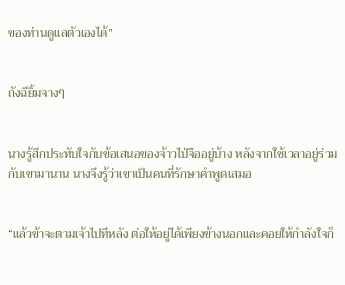ของท่านดูแลตัวเองได้”


ถังฉียิ้มจางๆ


นางรู้สึกประทับใจกับข้อเสนอของจ้าวไป่จืออยู่บ้าง หลังจากใช้เวลาอยู่ร่วมกับเขามานาน นางจึงรู้ว่าเขาเป็นคนที่รักษาคำพูดเสมอ


“แล้วข้าจะตามเจ้าไปทีหลัง ต่อให้อยู่ได้เพียงข้างนอกและคอยให้กำลังใจก็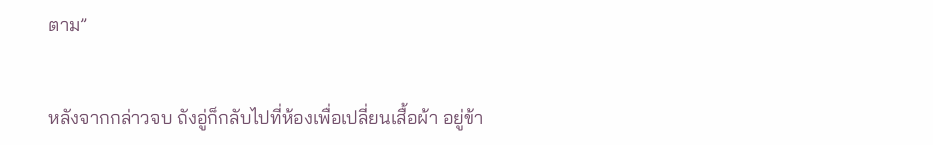ตาม”


หลังจากกล่าวจบ ถังอู่ก็กลับไปที่ห้องเพื่อเปลี่ยนเสื้อผ้า อยู่ข้า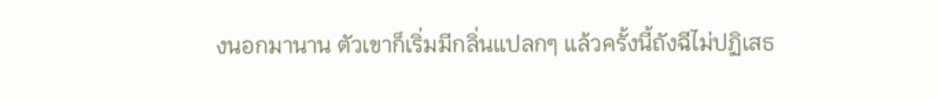งนอกมานาน ตัวเขาก็เริ่มมีกลิ่นแปลกๆ แล้วครั้งนี้ถังฉีไม่ปฏิเสธ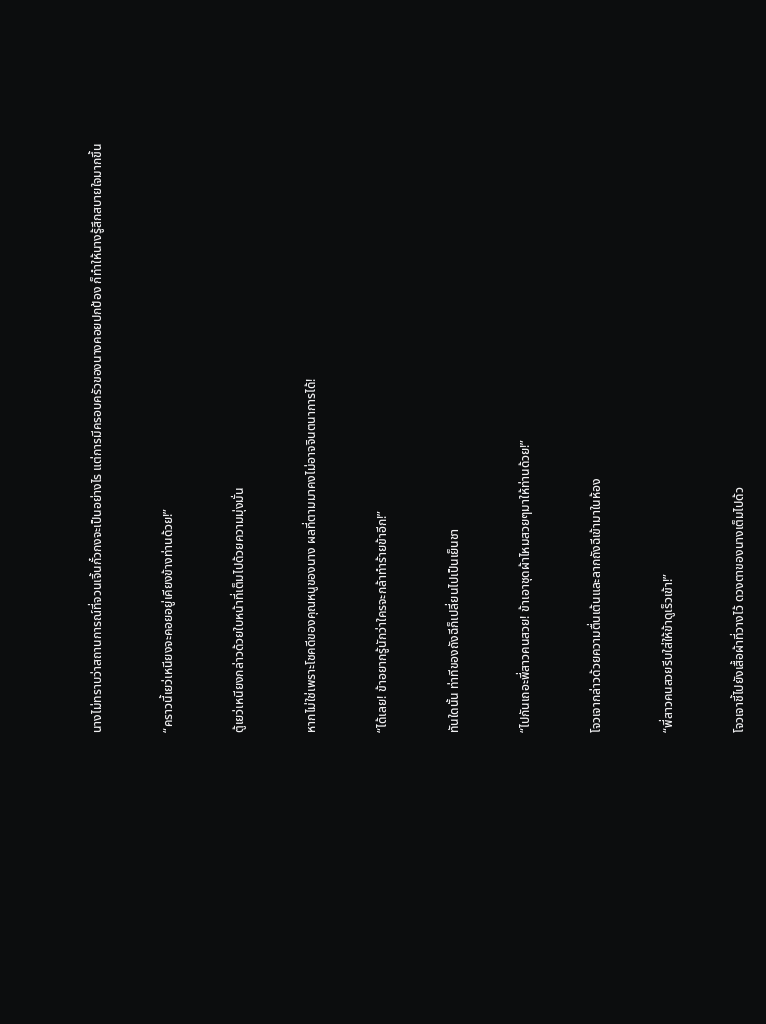นางไม่ทราบว่าสถานการณ์ที่จวนเจิ้นกั๋วกงจะเป็นอย่างไร แต่การมีครอบครัวของนางคอยปกป้อง ก็ทำให้นางรู้สึกสบายใจมากขึ้น


“คราวนี้เยว่เหนียงจะคอยอยู่เคียงข้างท่านด้วย!”


ตู้เยว่เหนียงกล่าวด้วยใบหน้าที่เต็มไปด้วยความมุ่งมั่น


หากไม่ใช่เพราะโชคดีของคุณหนูของนาง ผลที่ตามมาคงไม่อาจจินตนาการได้!


“ได้เลย! ข้าอยากรู้นักว่าใครจะกล้าทำร้ายข้าอีก!”


ทันใดนั้น ท่าทีของถังฉีก็เปลี่ยนไปเป็นเย็นชา


“ไปกันเถอะพี่สาวคนสวย! ข้าเอาชุดผ้าไหมสวยๆมาให้ท่านด้วย!”


โจวเจากล่าวด้วยความตื่นเต้นและลากถังฉีเข้ามาในห้อง


“พี่สาวคนสวยรีบใส่ให้ข้าดูเร็วเข้า!”


โจวเจาชี้ไปยังเสื้อผ้าที่วางไว้ ดวงตาของนางเต็มไปด้ว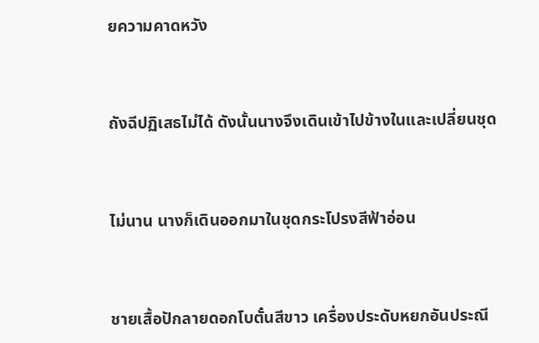ยความคาดหวัง


ถังฉีปฏิเสธไม่ได้ ดังนั้นนางจึงเดินเข้าไปข้างในและเปลี่ยนชุด


ไม่นาน นางก็เดินออกมาในชุดกระโปรงสีฟ้าอ่อน


ชายเสื้อปักลายดอกโบตั๋นสีขาว เครื่องประดับหยกอันประณี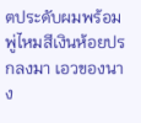ตประดับผมพร้อมพู่ไหมสีเงินห้อยปรกลงมา เอวของนาง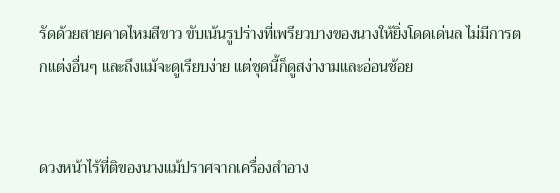รัดด้วยสายคาดไหมสีขาว ขับเน้นรูปร่างที่เพรียวบางของนางให้ยิ่งโดดเด่นล ไม่มีการตกแต่งอื่นๆ และถึงแม้จะดูเรียบง่าย แต่ชุดนี้ก็ดูสง่างามและอ่อนช้อย


ดวงหน้าไร้ที่ติของนางแม้ปราศจากเครื่องสำอาง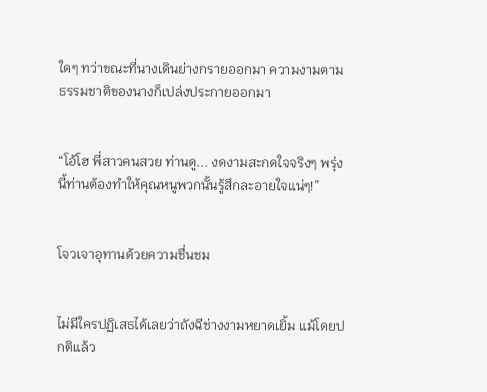ใดๆ ทว่าขณะที่นางเดินย่างกรายออกมา ความงามตามธรรมชาติของนางก็เปล่งประกายออกมา


“โอ้โฮ พี่สาวคนสวย ท่านดู... งดงามสะกดใจจริงๆ พรุ่งนี้ท่านต้องทำให้คุณหนูพวกนั้นรู้สึกละอายใจแน่ๆ!”


โจวเจาอุทานด้วยความชื่นชม


ไม่มีใครปฏิเสธได้เลยว่าถังฉีช่างงามหยาดเยิ้ม แม้โดยปกติแล้ว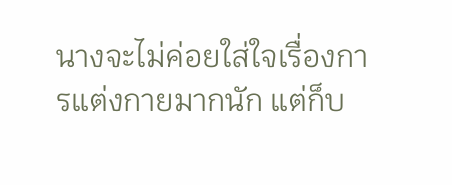นางจะไม่ค่อยใส่ใจเรื่องการแต่งกายมากนัก แต่ก็บ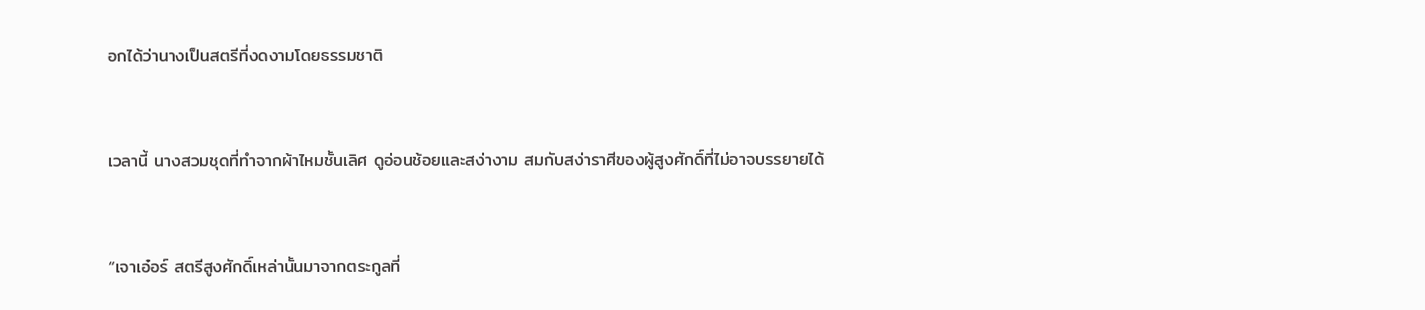อกได้ว่านางเป็นสตรีที่งดงามโดยธรรมชาติ


เวลานี้ นางสวมชุดที่ทำจากผ้าไหมชั้นเลิศ ดูอ่อนช้อยและสง่างาม สมกับสง่าราศีของผู้สูงศักดิ์ที่ไม่อาจบรรยายได้


“เจาเอ๋อร์ สตรีสูงศักดิ์เหล่านั้นมาจากตระกูลที่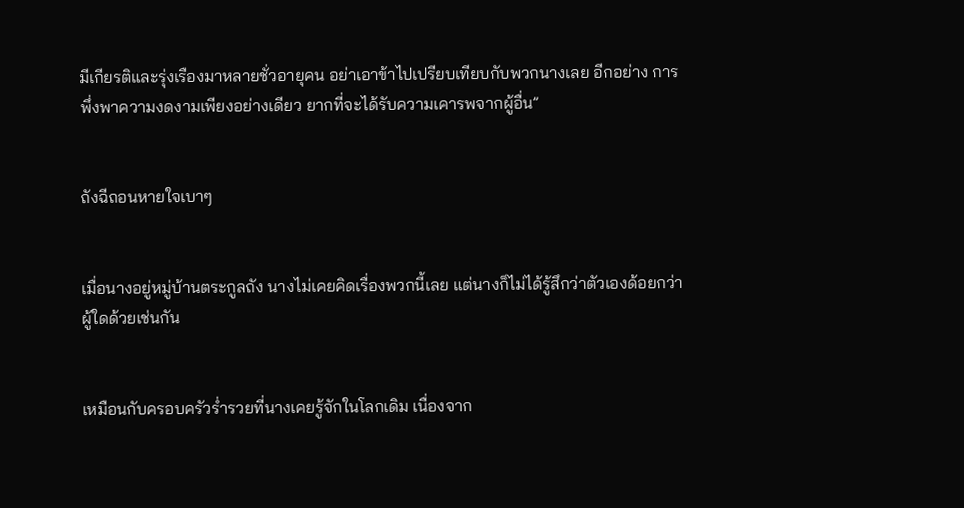มีเกียรติและรุ่งเรืองมาหลายชั่วอายุคน อย่าเอาข้าไปเปรียบเทียบกับพวกนางเลย อีกอย่าง การพึ่งพาความงดงามเพียงอย่างเดียว ยากที่จะได้รับความเคารพจากผู้อื่น”


ถังฉีถอนหายใจเบาๆ


เมื่อนางอยู่หมู่บ้านตระกูลถัง นางไม่เคยคิดเรื่องพวกนี้เลย แต่นางก็ไม่ได้รู้สึกว่าตัวเองด้อยกว่าผู้ใดด้วยเช่นกัน


เหมือนกับครอบครัวร่ำรวยที่นางเคยรู้จักในโลกเดิม เนื่องจาก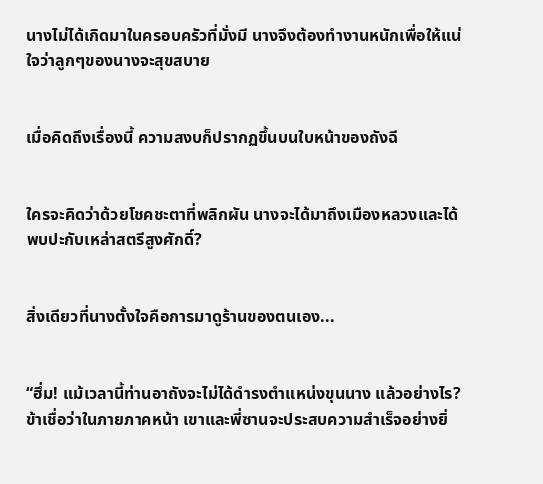นางไม่ได้เกิดมาในครอบครัวที่มั่งมี นางจึงต้องทำงานหนักเพื่อให้แน่ใจว่าลูกๆของนางจะสุขสบาย


เมื่อคิดถึงเรื่องนี้ ความสงบก็ปรากฏขึ้นบนใบหน้าของถังฉี


ใครจะคิดว่าด้วยโชคชะตาที่พลิกผัน นางจะได้มาถึงเมืองหลวงและได้พบปะกับเหล่าสตรีสูงศักดิ์?


สิ่งเดียวที่นางตั้งใจคือการมาดูร้านของตนเอง...


“ฮึ่ม! แม้เวลานี้ท่านอาถังจะไม่ได้ดำรงตำแหน่งขุนนาง แล้วอย่างไร? ข้าเชื่อว่าในภายภาคหน้า เขาและพี่ซานจะประสบความสำเร็จอย่างยิ่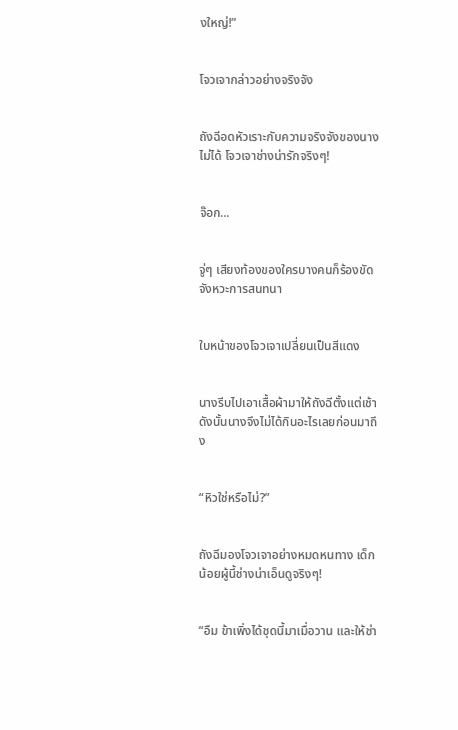งใหญ่!”


โจวเจากล่าวอย่างจริงจัง


ถังฉีอดหัวเราะกับความจริงจังของนางไม่ได้ โจวเจาช่างน่ารักจริงๆ!


จ๊อก...


จู่ๆ เสียงท้องของใครบางคนก็ร้องขัดจังหวะการสนทนา


ใบหน้าของโจวเจาเปลี่ยนเป็นสีแดง


นางรีบไปเอาเสื้อผ้ามาให้ถังฉีตั้งแต่เช้า ดังนั้นนางจึงไม่ได้กินอะไรเลยก่อนมาถึง


“หิวใช่หรือไม่?”


ถังฉีมองโจวเจาอย่างหมดหนทาง เด็กน้อยผู้นี้ช่างน่าเอ็นดูจริงๆ!


“อืม ข้าเพิ่งได้ชุดนี้มาเมื่อวาน และให้ช่า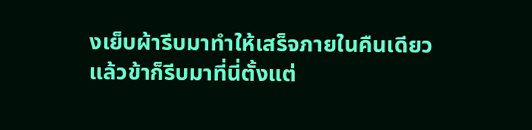งเย็บผ้ารีบมาทำให้เสร็จภายในคืนเดียว แล้วข้าก็รีบมาที่นี่ตั้งแต่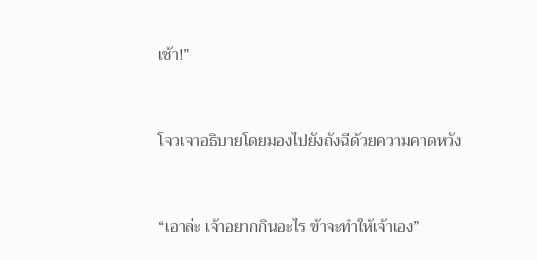เช้า!”


โจวเจาอธิบายโดยมองไปยังถังฉีด้วยความคาดหวัง


“เอาล่ะ เจ้าอยากกินอะไร ข้าจะทำให้เจ้าเอง”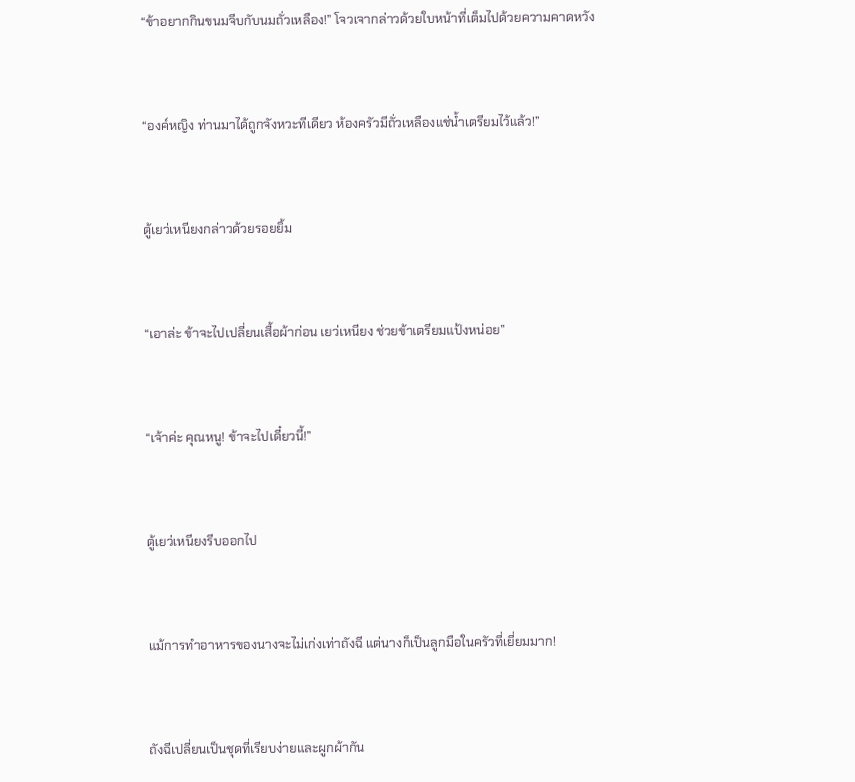“ข้าอยากกินขนมจีบกับนมถั่วเหลือง!” โจวเจากล่าวด้วยใบหน้าที่เต็มไปด้วยความคาดหวัง


“องค์หญิง ท่านมาได้ถูกจังหวะทีเดียว ห้องครัวมีถั่วเหลืองแช่น้ำเตรียมไว้แล้ว!”


ตู้เยว่เหนียงกล่าวด้วยรอยยิ้ม


“เอาล่ะ ข้าจะไปเปลี่ยนเสื้อผ้าก่อน เยว่เหนียง ช่วยข้าเตรียมแป้งหน่อย”


“เจ้าค่ะ คุณหนู! ข้าจะไปเดี๋ยวนี้!”


ตู้เยว่เหนียงรีบออกไป


แม้การทำอาหารของนางจะไม่เก่งเท่าถังฉี แต่นางก็เป็นลูกมือในครัวที่เยี่ยมมาก!


ถังฉีเปลี่ยนเป็นชุดที่เรียบง่ายและผูกผ้ากัน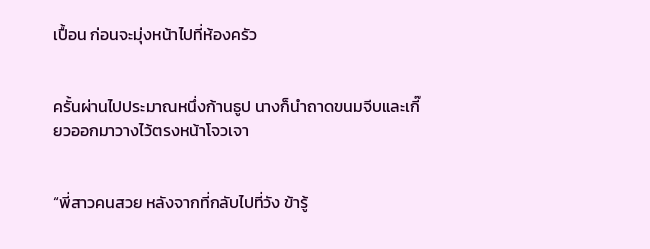เปื้อน ก่อนจะมุ่งหน้าไปที่ห้องครัว


ครั้นผ่านไปประมาณหนึ่งก้านธูป นางก็นำถาดขนมจีบและเกี๊ยวออกมาวางไว้ตรงหน้าโจวเจา


“พี่สาวคนสวย หลังจากที่กลับไปที่วัง ข้ารู้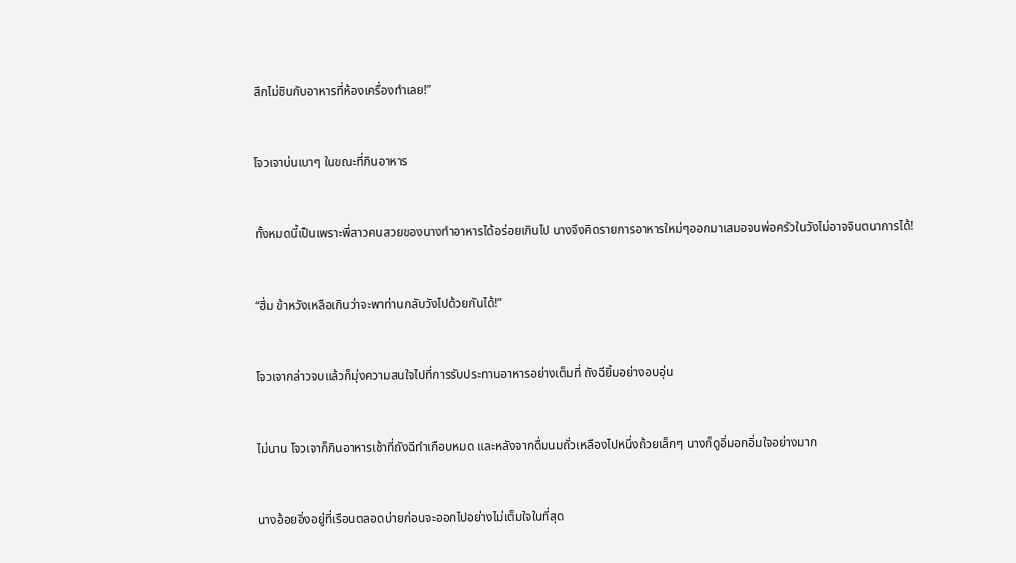สึกไม่ชินกับอาหารที่ห้องเครื่องทำเลย!”


โจวเจาบ่นเบาๆ ในขณะที่กินอาหาร


ทั้งหมดนี้เป็นเพราะพี่สาวคนสวยของนางทำอาหารได้อร่อยเกินไป นางจึงคิดรายการอาหารใหม่ๆออกมาเสมอจนพ่อครัวในวังไม่อาจจินตนาการได้!


“ฮึ่ม ข้าหวังเหลือเกินว่าจะพาท่านกลับวังไปด้วยกันได้!”


โจวเจากล่าวจบแล้วก็มุ่งความสนใจไปที่การรับประทานอาหารอย่างเต็มที่ ถังฉียิ้มอย่างอบอุ่น


ไม่นาน โจวเจาก็กินอาหารเช้าที่ถังฉีทำเกือบหมด และหลังจากดื่มนมถั่วเหลืองไปหนึ่งถ้วยเล็กๆ นางก็ดูอิ่มอกอิ่มใจอย่างมาก


นางอ้อยอิ่งอยู่ที่เรือนตลอดบ่ายก่อนจะออกไปอย่างไม่เต็มใจในที่สุด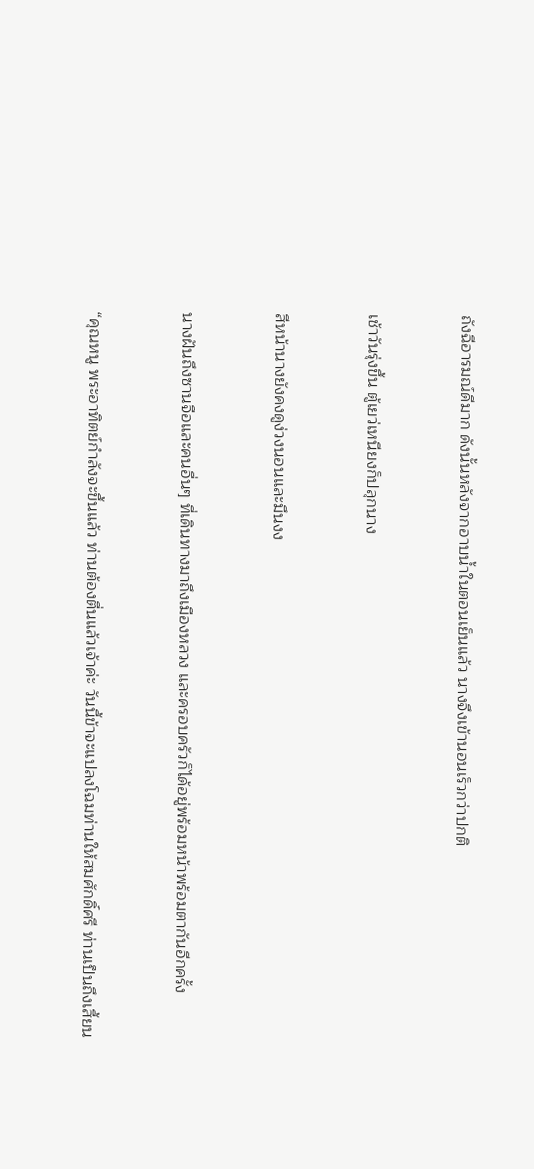ถังฉีอารมณ์ดีมาก ดังนั้นหลังจากอาบน้ำในตอนเย็นแล้ว นางจึงเข้านอนเร็วกว่าปกติ


เช้าวันรุ่งขึ้น ตู้เยว่เหนียงก็ปลุกนาง


สีหน้านางยังคงดูง่วงนอนและมึนงง


นางฝันถึงซานจือและคนอื่นๆ ที่เดินทางมาถึงเมืองหลวง และครอบครัวก็ได้อยู่พร้อมหน้าพร้อมตากันอีกครั้ง


“คุณหนู พระอาทิตย์กำลังจะขึ้นแล้ว ท่านต้องตื่นแล้วเจ้าค่ะ วันนี้ข้าจะแปลงโฉมท่านให้สมศักดิ์ศรี ท่านเป็นถึงเสี้ยน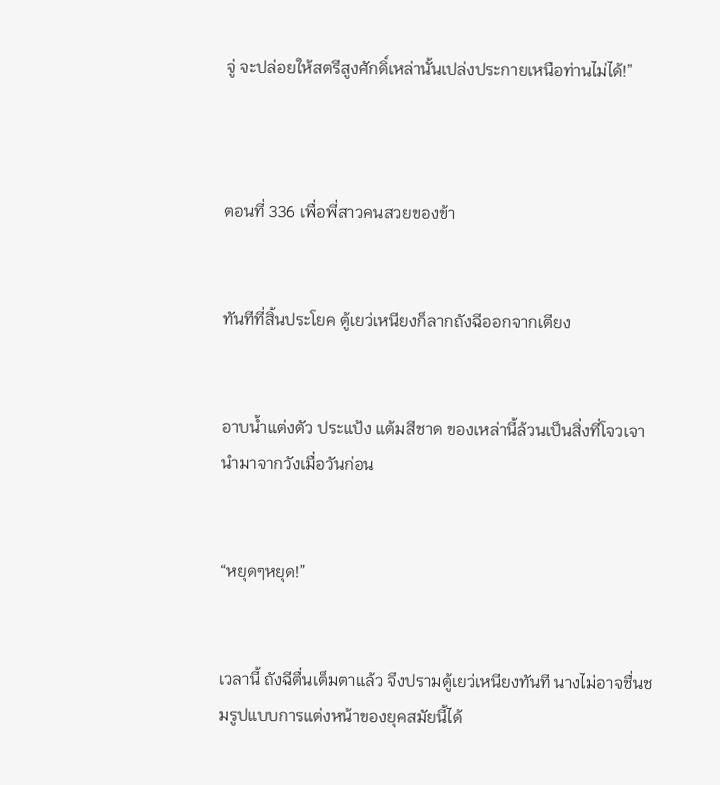จู่ จะปล่อยให้สตรีสูงศักดิ์เหล่านั้นเปล่งประกายเหนือท่านไม่ได้!”



ตอนที่ 336 เพื่อพี่สาวคนสวยของข้า


ทันทีที่สิ้นประโยค ตู้เยว่เหนียงก็ลากถังฉีออกจากเตียง


อาบน้ำแต่งตัว ประแป้ง แต้มสีชาด ของเหล่านี้ล้วนเป็นสิ่งที่โจวเจานำมาจากวังเมื่อวันก่อน


“หยุดๆหยุด!”


เวลานี้ ถังฉีตื่นเต็มตาแล้ว จึงปรามตู้เยว่เหนียงทันที นางไม่อาจชื่นชมรูปแบบการแต่งหน้าของยุคสมัยนี้ได้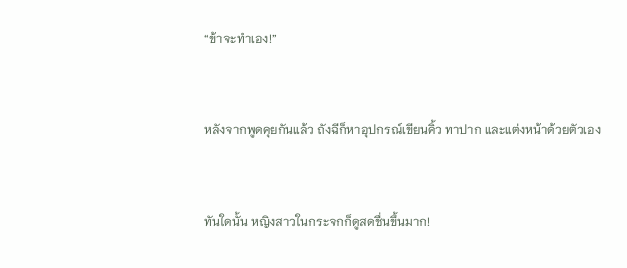“ข้าจะทำเอง!”


หลังจากพูดคุยกันแล้ว ถังฉีก็หาอุปกรณ์เขียนคิ้ว ทาปาก และแต่งหน้าด้วยตัวเอง


ทันใดนั้น หญิงสาวในกระจกก็ดูสดชื่นขึ้นมาก!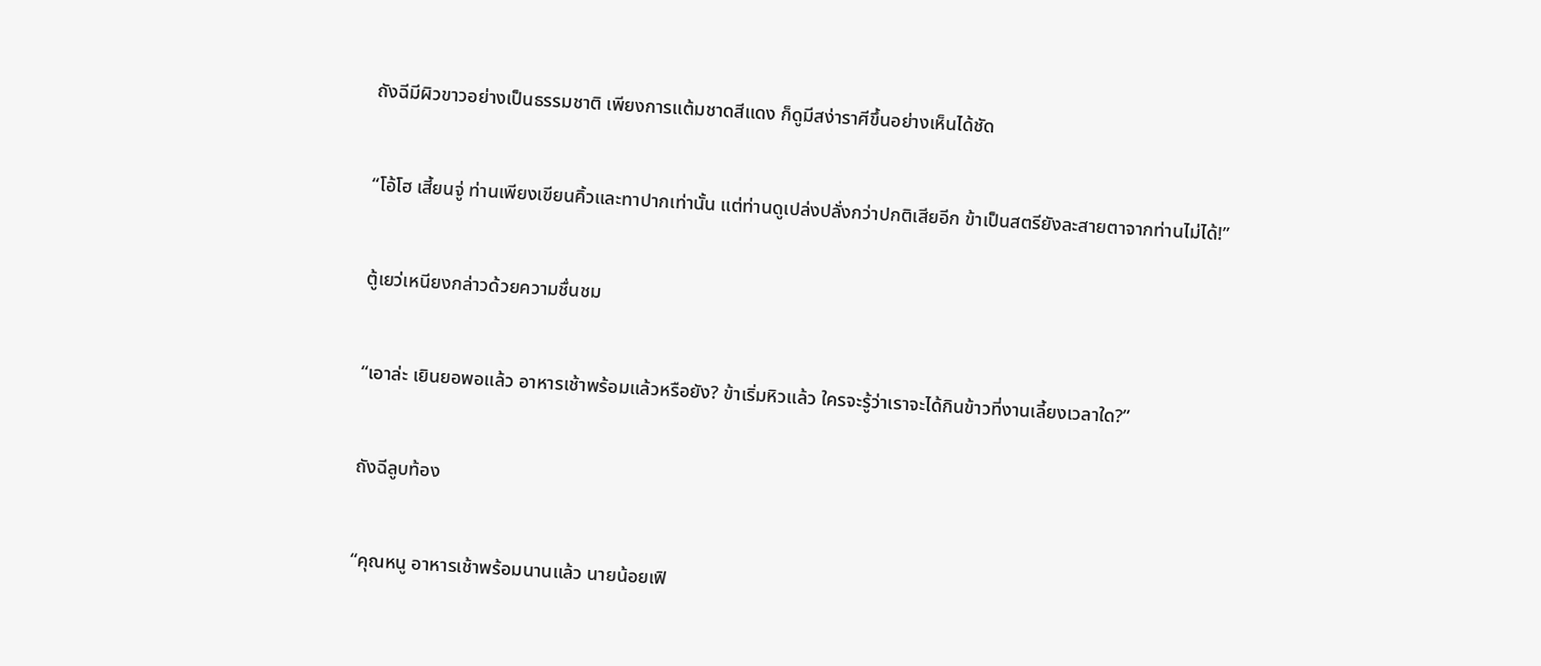ถังฉีมีผิวขาวอย่างเป็นธรรมชาติ เพียงการแต้มชาดสีแดง ก็ดูมีสง่าราศีขึ้นอย่างเห็นได้ชัด


“โอ้โฮ เสี้ยนจู่ ท่านเพียงเขียนคิ้วและทาปากเท่านั้น แต่ท่านดูเปล่งปลั่งกว่าปกติเสียอีก ข้าเป็นสตรียังละสายตาจากท่านไม่ได้!”


ตู้เยว่เหนียงกล่าวด้วยความชื่นชม


“เอาล่ะ เยินยอพอแล้ว อาหารเช้าพร้อมแล้วหรือยัง? ข้าเริ่มหิวแล้ว ใครจะรู้ว่าเราจะได้กินข้าวที่งานเลี้ยงเวลาใด?”


ถังฉีลูบท้อง


“คุณหนู อาหารเช้าพร้อมนานแล้ว นายน้อยเฟิ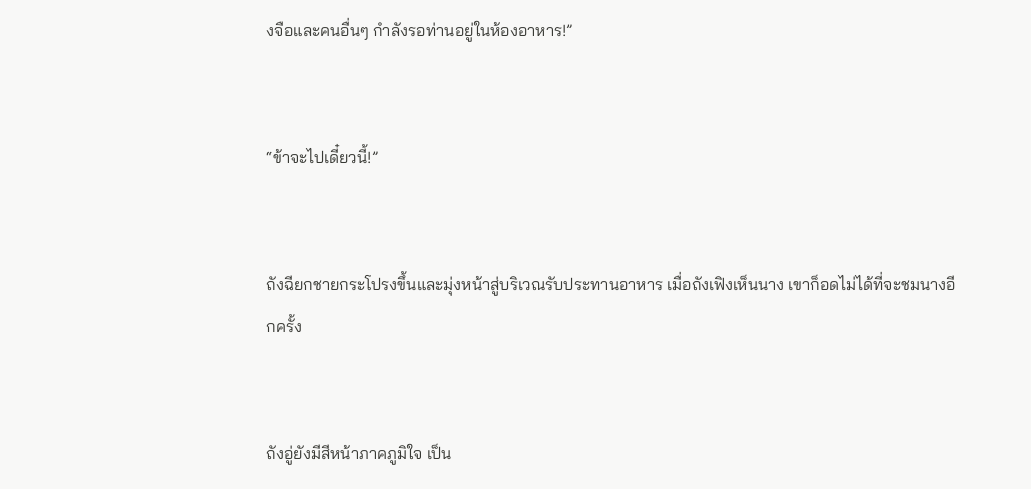งจือและคนอื่นๆ กำลังรอท่านอยู่ในห้องอาหาร!”


“ข้าจะไปเดี๋ยวนี้!”


ถังฉียกชายกระโปรงขึ้นและมุ่งหน้าสู่บริเวณรับประทานอาหาร เมื่อถังเฟิงเห็นนาง เขาก็อดไม่ได้ที่จะชมนางอีกครั้ง


ถังอู่ยังมีสีหน้าภาคภูมิใจ เป็น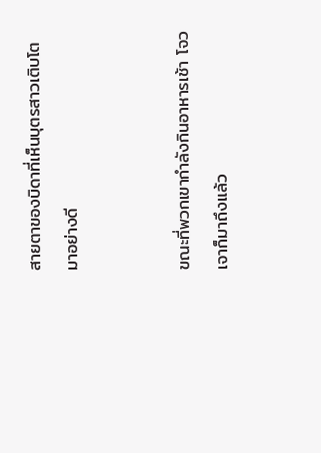สายตาของบิดาที่เห็นบุตรสาวเติบโตมาอย่างดี


ขณะที่พวกเขากำลังกินอาหารเช้า โจวเจาก็มาถึงแล้ว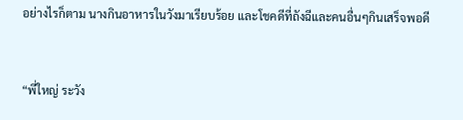อย่างไรก็ตาม นางกินอาหารในวังมาเรียบร้อย และโชคดีที่ถังฉีและคนอื่นๆกินเสร็จพอดี


“พี่ใหญ่ ระวัง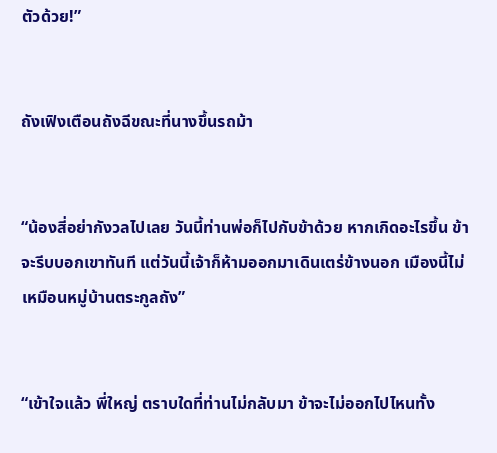ตัวด้วย!”


ถังเฟิงเตือนถังฉีขณะที่นางขึ้นรถม้า


“น้องสี่อย่ากังวลไปเลย วันนี้ท่านพ่อก็ไปกับข้าด้วย หากเกิดอะไรขึ้น ข้าจะรีบบอกเขาทันที แต่วันนี้เจ้าก็ห้ามออกมาเดินเตร่ข้างนอก เมืองนี้ไม่เหมือนหมู่บ้านตระกูลถัง”


“เข้าใจแล้ว พี่ใหญ่ ตราบใดที่ท่านไม่กลับมา ข้าจะไม่ออกไปไหนทั้ง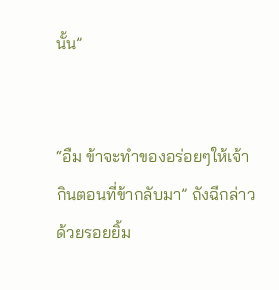นั้น”


“อืม ข้าจะทำของอร่อยๆให้เจ้ากินตอนที่ข้ากลับมา” ถังฉีกล่าวด้วยรอยยิ้ม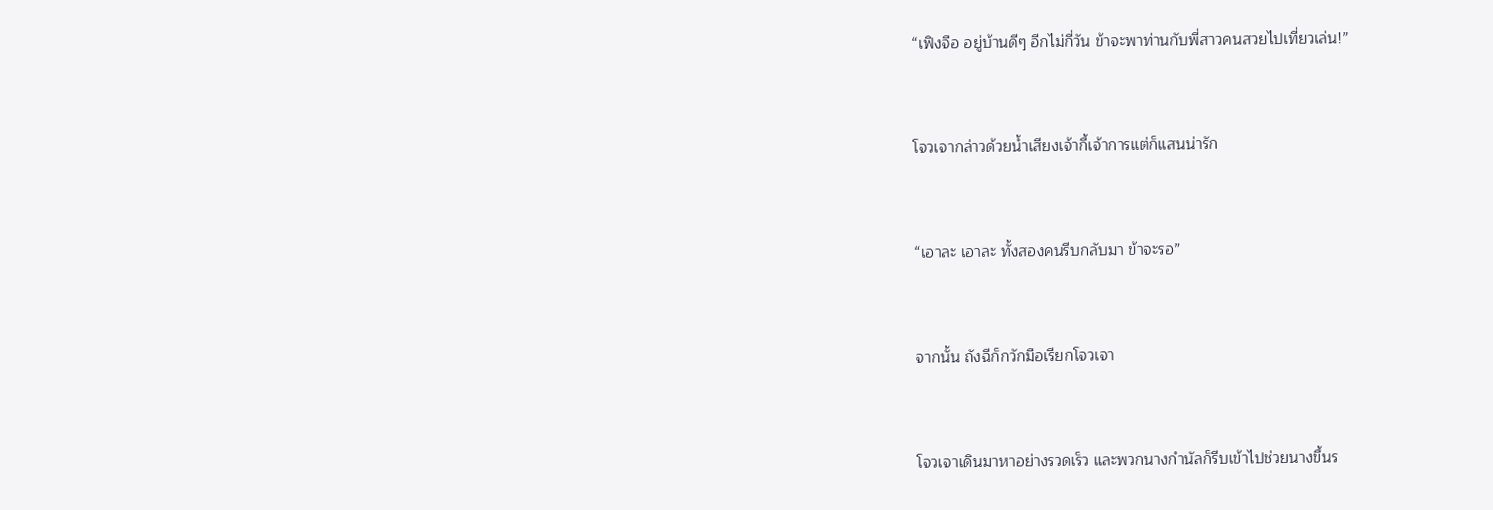“เฟิงจือ อยู่บ้านดีๆ อีกไม่กี่วัน ข้าจะพาท่านกับพี่สาวคนสวยไปเที่ยวเล่น!”


โจวเจากล่าวด้วยน้ำเสียงเจ้ากี้เจ้าการแต่ก็แสนน่ารัก


“เอาละ เอาละ ทั้งสองคนรีบกลับมา ข้าจะรอ”


จากนั้น ถังฉีก็กวักมือเรียกโจวเจา


โจวเจาเดินมาหาอย่างรวดเร็ว และพวกนางกำนัลก็รีบเข้าไปช่วยนางขึ้นร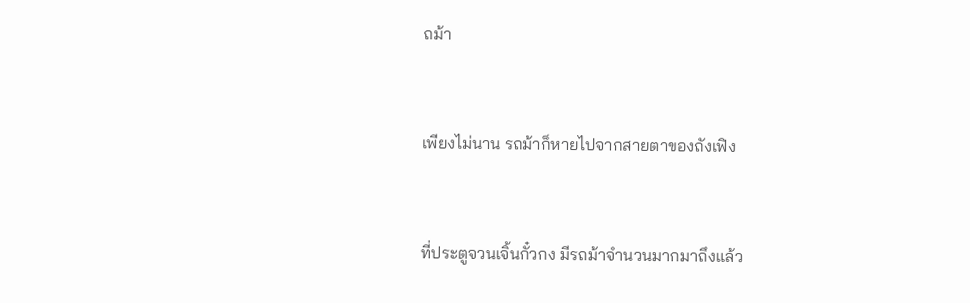ถม้า


เพียงไม่นาน รถม้าก็หายไปจากสายตาของถังเฟิง


ที่ประตูจวนเจิ้นกั๋วกง มีรถม้าจำนวนมากมาถึงแล้ว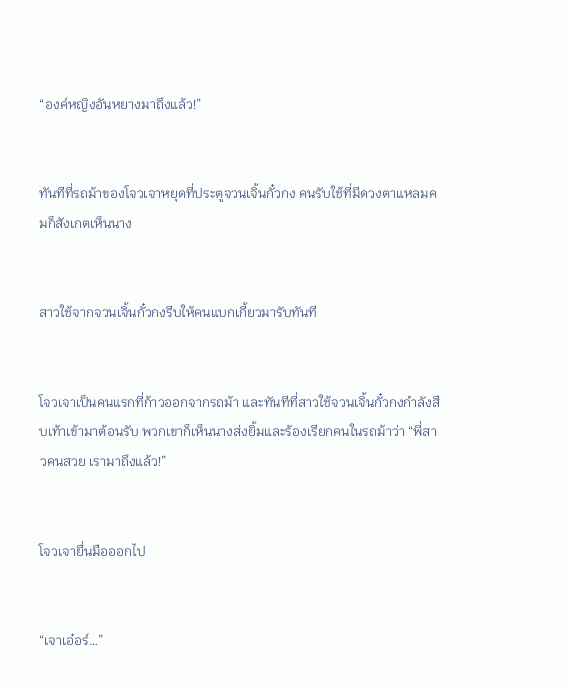“องค์หญิงอันหยางมาถึงแล้ว!”


ทันทีที่รถม้าของโจวเจาหยุดที่ประตูจวนเจิ้นกั๋วกง คนรับใช้ที่มีดวงตาแหลมคมก็สังเกตเห็นนาง


สาวใช้จากจวนเจิ้นกั๋วกงรีบให้คนแบกเกี้ยวมารับทันที


โจวเจาเป็นคนแรกที่ก้าวออกจากรถม้า และทันทีที่สาวใช้จวนเจิ้นกั๋วกงกำลังสืบเท้าเข้ามาต้อนรับ พวกเขาก็เห็นนางส่งยิ้มและร้องเรียกคนในรถม้าว่า “พี่สาวคนสวย เรามาถึงแล้ว!”


โจวเจายื่นมือออกไป


“เจาเอ๋อร์…”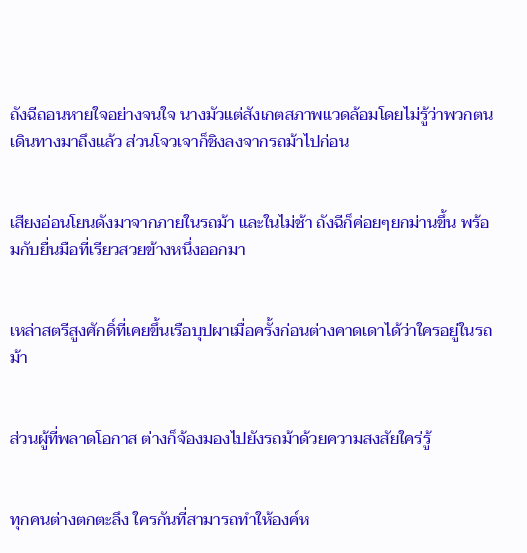ถังฉีถอนหายใจอย่างจนใจ นางมัวแต่สังเกตสภาพแวดล้อมโดยไม่รู้ว่าพวกตนเดินทางมาถึงแล้ว ส่วนโจวเจาก็ชิงลงจากรถม้าไปก่อน


เสียงอ่อนโยนดังมาจากภายในรถม้า และในไม่ช้า ถังฉีก็ค่อยๆยกม่านขึ้น พร้อมกับยื่นมือที่เรียวสวยข้างหนึ่งออกมา


เหล่าสตรีสูงศักดิ์ที่เคยขึ้นเรือบุปผาเมื่อครั้งก่อนต่างคาดเดาได้ว่าใครอยู่ในรถม้า


ส่วนผู้ที่พลาดโอกาส ต่างก็จ้องมองไปยังรถม้าด้วยความสงสัยใคร่รู้


ทุกคนต่างตกตะลึง ใครกันที่สามารถทำให้องค์ห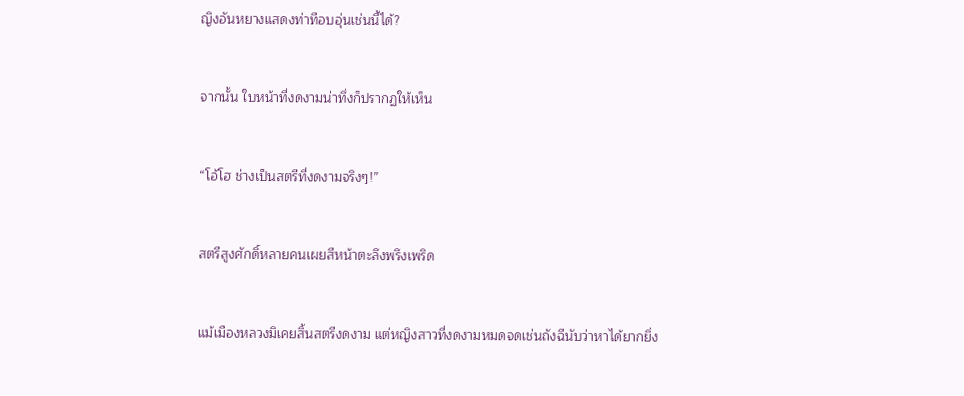ญิงอันหยางแสดงท่าทีอบอุ่นเช่นนี้ได้?


จากนั้น ใบหน้าที่งดงามน่าทึ่งก็ปรากฏให้เห็น


“โอ้โฮ ช่างเป็นสตรีที่งดงามจริงๆ!”


สตรีสูงศักดิ์หลายคนเผยสีหน้าตะลึงพรึงเพริด


แม้เมืองหลวงมิเคยสิ้นสตรีงดงาม แต่หญิงสาวที่งดงามหมดจดเช่นถังฉีนับว่าหาได้ยากยิ่ง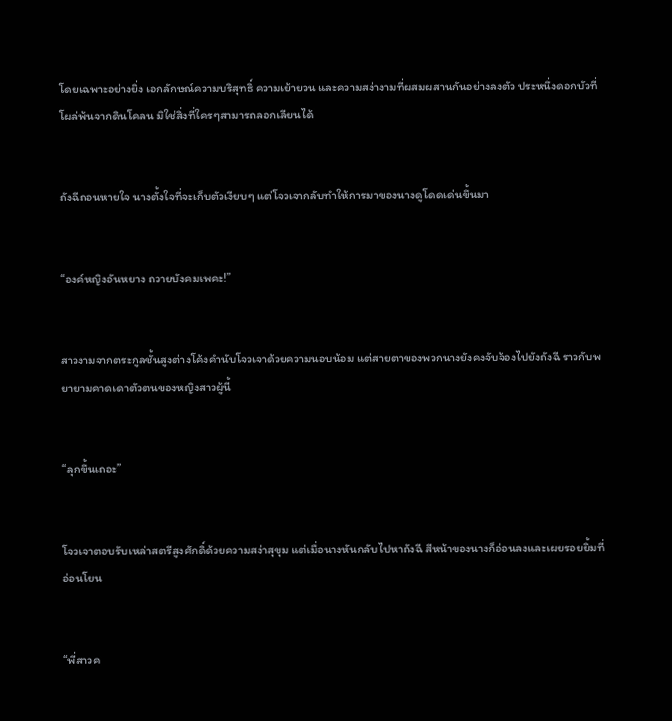โดยเฉพาะอย่างยิ่ง เอกลักษณ์ความบริสุทธิ์ ความเย้ายวน และความสง่างามที่ผสมผสานกันอย่างลงตัว ประหนึ่งดอกบัวที่โผล่พ้นจากดินโคลน มิใช่สิ่งที่ใครๆสามารถลอกเลียนได้


ถังฉีถอนหายใจ นางตั้งใจที่จะเก็บตัวเงียบๆ แต่โจวเจากลับทำให้การมาของนางดูโดดเด่นขึ้นมา


“องค์หญิงอันหยาง ถวายบังคมเพคะ!”


สาวงามจากตระกูลชั้นสูงต่างโค้งคำนับโจวเจาด้วยความนอบน้อม แต่สายตาของพวกนางยังคงจับจ้องไปยังถังฉี ราวกับพยายามคาดเดาตัวตนของหญิงสาวผู้นี้


“ลุกขึ้นเถอะ”


โจวเจาตอบรับเหล่าสตรีสูงศักดิ์ด้วยความสง่าสุขุม แต่เมื่อนางหันกลับไปหาถังฉี สีหน้าของนางก็อ่อนลงและเผยรอยยิ้มที่อ่อนโยน


“พี่สาวค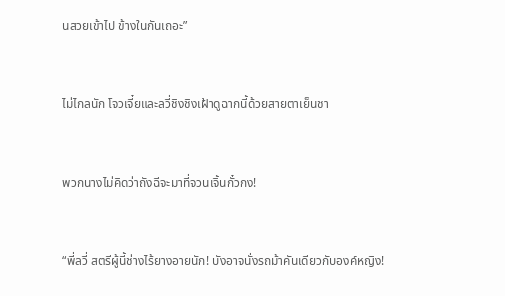นสวยเข้าไป ข้างในกันเถอะ”


ไม่ไกลนัก โจวเจี๋ยและลวี่ชิงชิงเฝ้าดูฉากนี้ด้วยสายตาเย็นชา


พวกนางไม่คิดว่าถังฉีจะมาที่จวนเจิ้นกั๋วกง!


“พี่ลวี่ สตรีผู้นี้ช่างไร้ยางอายนัก! บังอาจนั่งรถม้าคันเดียวกับองค์หญิง!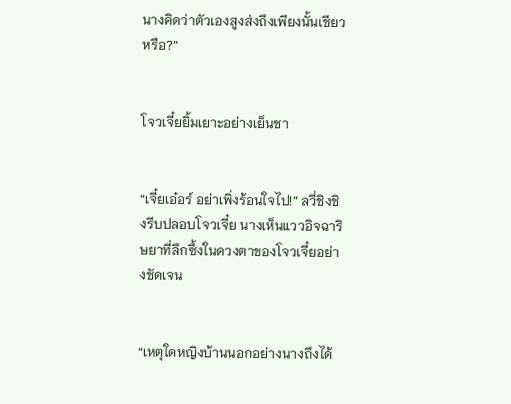นางคิดว่าตัวเองสูงส่งถึงเพียงนั้นเชียวหรือ?”


โจวเจี๋ยยิ้มเยาะอย่างเย็นชา


“เจี๋ยเอ๋อร์ อย่าเพิ่งร้อนใจไป!” ลวี่ชิงชิงรีบปลอบโจวเจี๋ย นางเห็นแววอิจฉาริษยาที่ลึกซึ้งในดวงตาของโจวเจี๋ยอย่างชัดเจน


“เหตุใดหญิงบ้านนอกอย่างนางถึงได้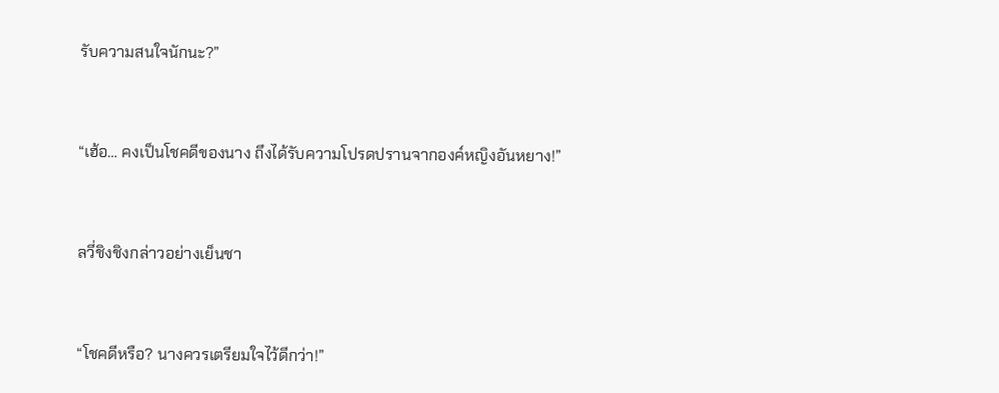รับความสนใจนักนะ?”


“เฮ้อ… คงเป็นโชคดีของนาง ถึงได้รับความโปรดปรานจากองค์หญิงอันหยาง!”


ลวี่ชิงชิงกล่าวอย่างเย็นชา


“โชคดีหรือ? นางควรเตรียมใจไว้ดีกว่า!”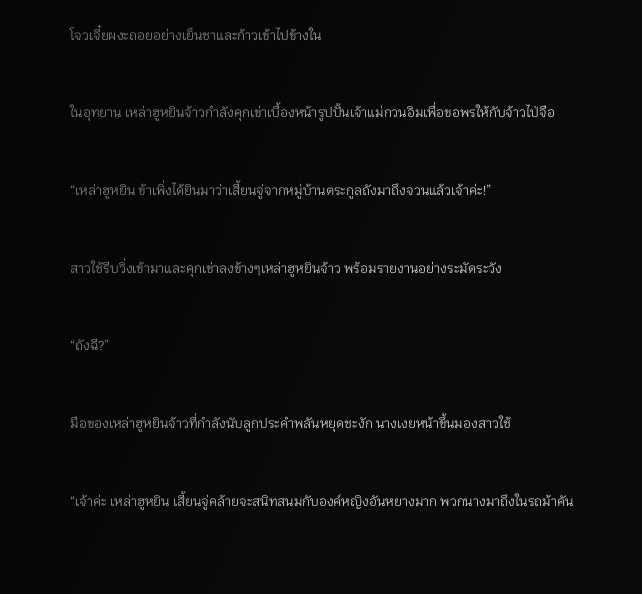โจวเจี๋ยผงะถอยอย่างเย็นชาและก้าวเข้าไปข้างใน


ในอุทยาน เหล่าฮูหยินจ้าวกำลังคุกเข่าเบื้องหน้ารูปปั้นเจ้าแม่กวนอิมเพื่อขอพรให้กับจ้าวไป่จือ


“เหล่าฮูหยิน ข้าเพิ่งได้ยินมาว่าเสี้ยนจู่จากหมู่บ้านตระกูลถังมาถึงจวนแล้วเจ้าค่ะ!”


สาวใช้รีบวิ่งเข้ามาและคุกเข่าลงข้างๆเหล่าฮูหยินจ้าว พร้อมรายงานอย่างระมัดระวัง


“ถังฉี?”


มือของเหล่าฮูหยินจ้าวที่กำลังนับลูกประคำพลันหยุดชะงัก นางเงยหน้าขึ้นมองสาวใช้


“เจ้าค่ะ เหล่าฮูหยิน เสี้ยนจู่คล้ายจะสนิทสนมกับองค์หญิงอันหยางมาก พวกนางมาถึงในรถม้าคัน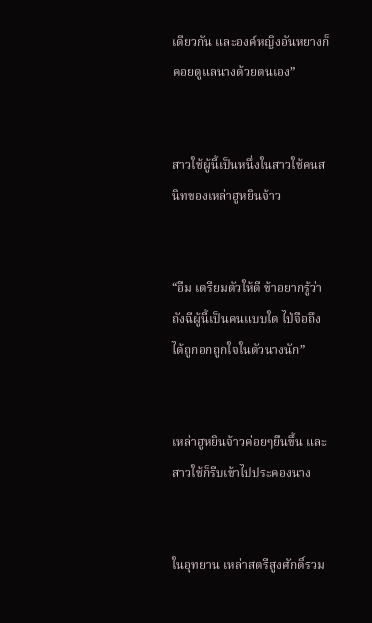เดียวกัน และองค์หญิงอันหยางก็คอยดูแลนางด้วยตนเอง”


สาวใช้ผู้นี้เป็นหนึ่งในสาวใช้คนสนิทของเหล่าฮูหยินจ้าว


“อืม เตรียมตัวให้ดี ข้าอยากรู้ว่าถังฉีผู้นี้เป็นคนแบบใด ไป่จือถึงได้ถูกอกถูกใจในตัวนางนัก”


เหล่าฮูหยินจ้าวค่อยๆยืนขึ้น และสาวใช้ก็รีบเข้าไปประคองนาง


ในอุทยาน เหล่าสตรีสูงศักดิ์รวม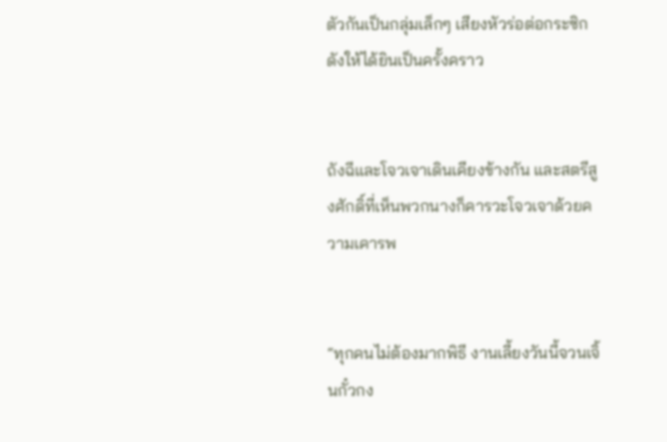ตัวกันเป็นกลุ่มเล็กๆ เสียงหัวร่อต่อกระซิกดังให้ได้ยินเป็นครั้งคราว


ถังฉีและโจวเจาเดินเคียงข้างกัน และสตรีสูงศักดิ์ที่เห็นพวกนางก็คารวะโจวเจาด้วยความเคารพ


“ทุกคนไม่ต้องมากพิธี งานเลี้ยงวันนี้จวนเจิ้นกั๋วกง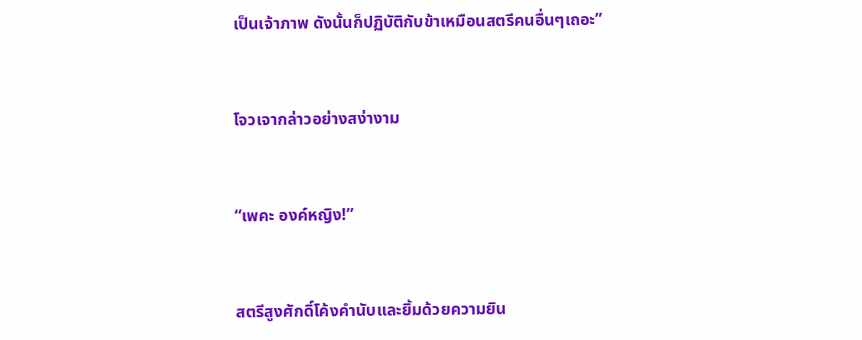เป็นเจ้าภาพ ดังนั้นก็ปฏิบัติกับข้าเหมือนสตรีคนอื่นๆเถอะ”


โจวเจากล่าวอย่างสง่างาม


“เพคะ องค์หญิง!”


สตรีสูงศักดิ์โค้งคำนับและยิ้มด้วยความยิน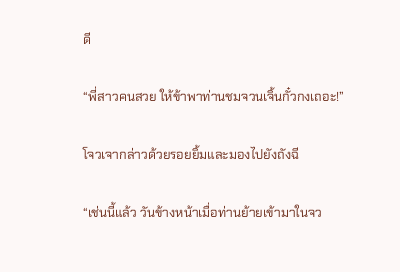ดี


“พี่สาวคนสวย ให้ข้าพาท่านชมจวนเจิ้นกั๋วกงเถอะ!”


โจวเจากล่าวด้วยรอยยิ้มและมองไปยังถังฉี


“เช่นนี้แล้ว วันข้างหน้าเมื่อท่านย้ายเข้ามาในจว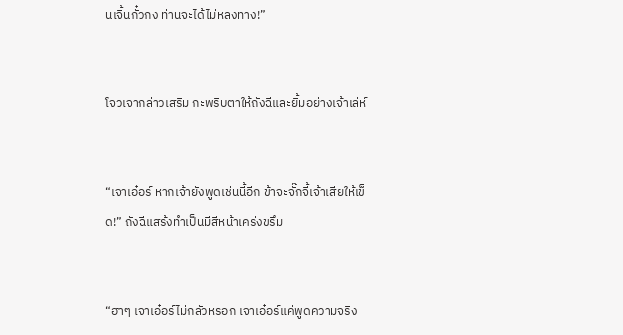นเจิ้นกั๋วกง ท่านจะได้ไม่หลงทาง!”


โจวเจากล่าวเสริม กะพริบตาให้ถังฉีและยิ้มอย่างเจ้าเล่ห์


“เจาเอ๋อร์ หากเจ้ายังพูดเช่นนี้อีก ข้าจะจั๊กจี้เจ้าเสียให้เข็ด!” ถังฉีแสร้งทำเป็นมีสีหน้าเคร่งขรึม


“ฮาๆ เจาเอ๋อร์ไม่กลัวหรอก เจาเอ๋อร์แค่พูดความจริง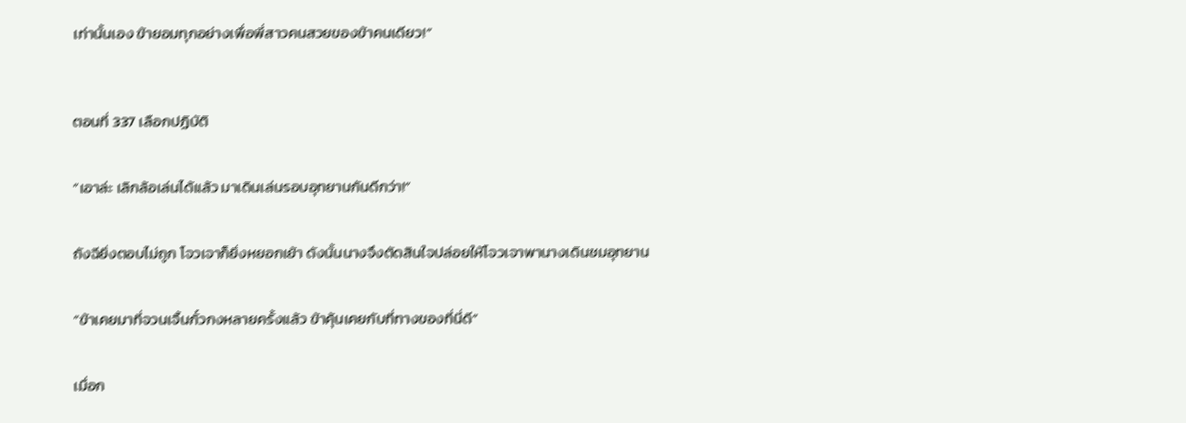เท่านั้นเอง ข้ายอมทุกอย่างเพื่อพี่สาวคนสวยของข้าคนเดียว!”



ตอนที่ 337 เลือกปฏิบัติ


“เอาล่ะ เลิกล้อเล่นได้แล้ว มาเดินเล่นรอบอุทยานกันดีกว่า!”


ถังฉียิ่งตอบไม่ถูก โจวเจาก็ยิ่งหยอกเย้า ดังนั้นนางจึงตัดสินใจปล่อยให้โจวเจาพานางเดินชมอุทยาน


“ข้าเคยมาที่จวนเจิ้นกั๋วกงหลายครั้งแล้ว ข้าคุ้นเคยกับที่ทางของที่นี่ดี”


เมื่อก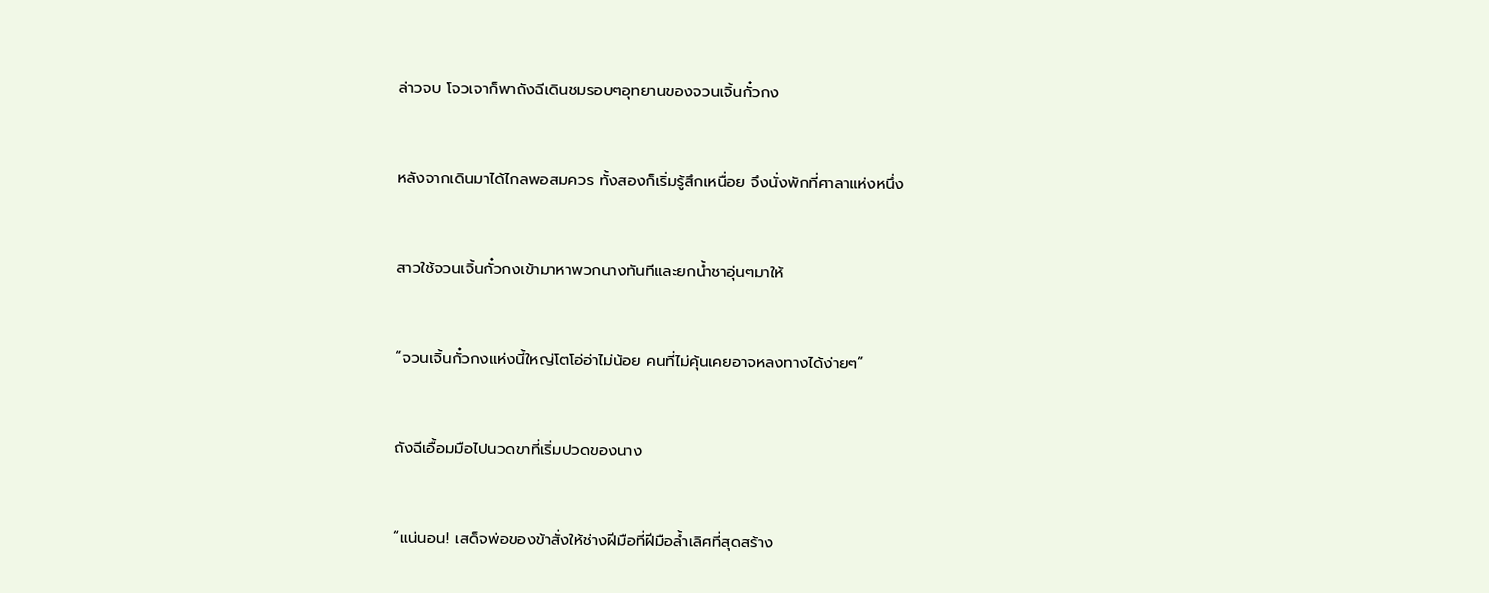ล่าวจบ โจวเจาก็พาถังฉีเดินชมรอบๆอุทยานของจวนเจิ้นกั๋วกง


หลังจากเดินมาได้ไกลพอสมควร ทั้งสองก็เริ่มรู้สึกเหนื่อย จึงนั่งพักที่ศาลาแห่งหนึ่ง


สาวใช้จวนเจิ้นกั๋วกงเข้ามาหาพวกนางทันทีและยกน้ำชาอุ่นๆมาให้


“จวนเจิ้นกั๋วกงแห่งนี้ใหญ่โตโอ่อ่าไม่น้อย คนที่ไม่คุ้นเคยอาจหลงทางได้ง่ายๆ”


ถังฉีเอื้อมมือไปนวดขาที่เริ่มปวดของนาง


“แน่นอน! เสด็จพ่อของข้าสั่งให้ช่างฝีมือที่ฝีมือล้ำเลิศที่สุดสร้าง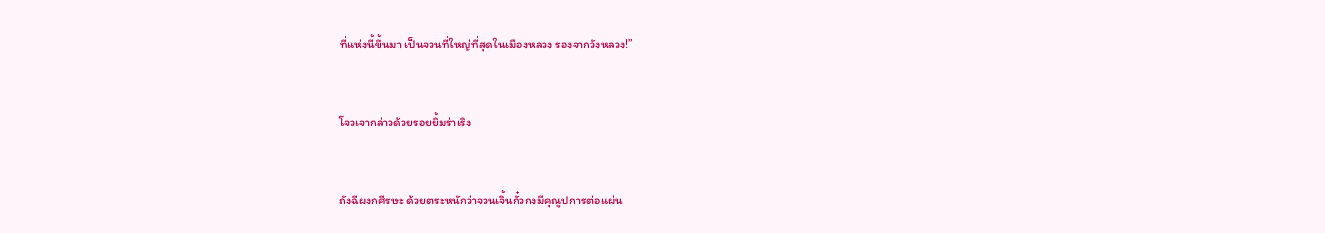ที่แห่งนี้ขึ้นมา เป็นจวนที่ใหญ่ที่สุดในเมืองหลวง รองจากวังหลวง!”


โจวเจากล่าวด้วยรอยยิ้มร่าเริง


ถังฉีผงกศีรษะ ด้วยตระหนักว่าจวนเจิ้นกั๋วกงมีคุณูปการต่อแผ่น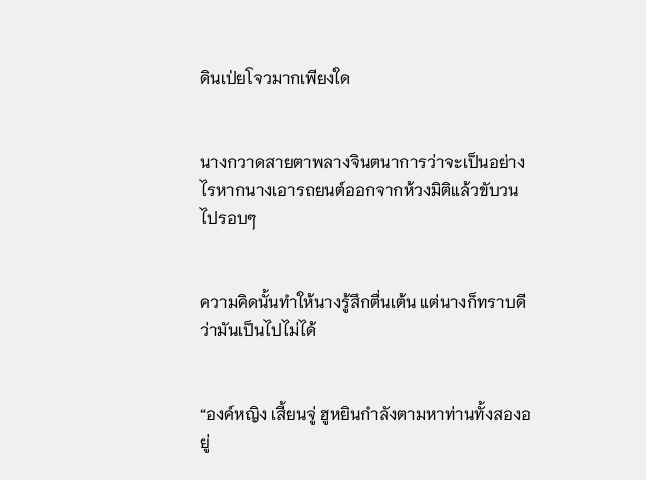ดินเป่ยโจวมากเพียงใด


นางกวาดสายตาพลางจินตนาการว่าจะเป็นอย่างไรหากนางเอารถยนต์ออกจากห้วงมิติแล้วขับวนไปรอบๆ


ความคิดนั้นทำให้นางรู้สึกตื่นเต้น แต่นางก็ทราบดีว่ามันเป็นไปไม่ได้


“องค์หญิง เสี้ยนจู่ ฮูหยินกำลังตามหาท่านทั้งสองอยู่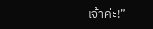เจ้าค่ะ!”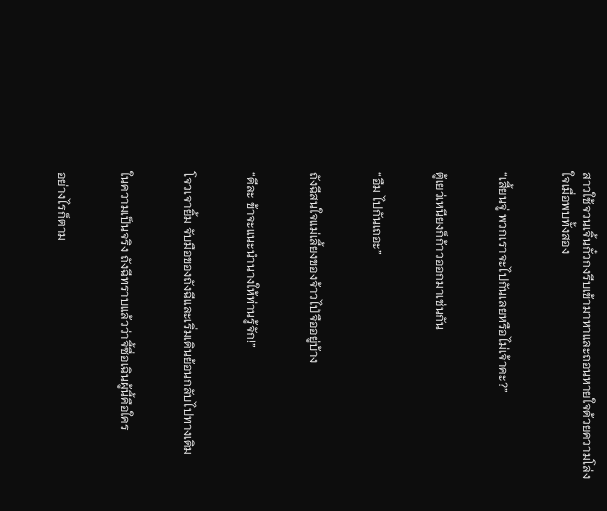สาวใช้จวนเจิ้นกั๋วกงรีบเข้ามาหาและถอนหายใจด้วยความโล่งใจเมื่อพบทั้งสอง


“เสี้ยนจู่ พวกเราจะไปกันเลยหรือไม่เจ้าคะ?”


ตู้เยว่เหนียงก็ก้าวออกมาเช่นกัน


“อืม ไปกันเถอะ”


ถังฉีสนใจแม่เลี้ยงของจ้าวไป่จืออยู่บ้าง


“ดีละ ข้าจะแนะนำนางให้ท่านรู้จัก!”


โจวเจายิ้ม จับมือของถังฉีและเริ่มเดินย้อนกลับไปทางเดิม


ในความเป็นจริง ถังฉีทราบแล้วว่าจี้ซื่อเฉินผู้นี้คือใคร


อย่างไรก็ตาม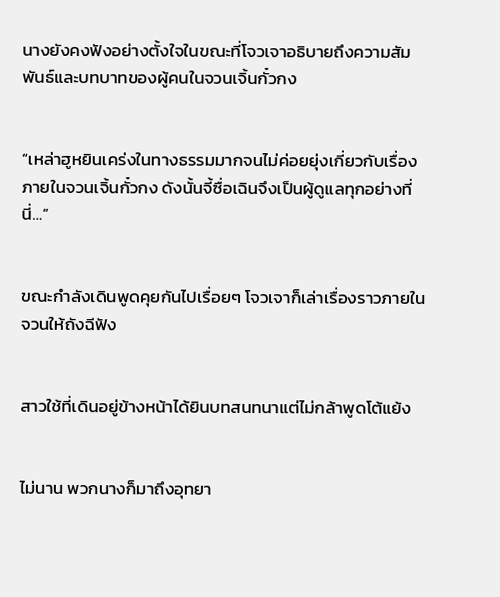นางยังคงฟังอย่างตั้งใจในขณะที่โจวเจาอธิบายถึงความสัมพันธ์และบทบาทของผู้คนในจวนเจิ้นกั๋วกง


“เหล่าฮูหยินเคร่งในทางธรรมมากจนไม่ค่อยยุ่งเกี่ยวกับเรื่องภายในจวนเจิ้นกั๋วกง ดังนั้นจี้ซื่อเฉินจึงเป็นผู้ดูแลทุกอย่างที่นี่…”


ขณะกำลังเดินพูดคุยกันไปเรื่อยๆ โจวเจาก็เล่าเรื่องราวภายในจวนให้ถังฉีฟัง


สาวใช้ที่เดินอยู่ข้างหน้าได้ยินบทสนทนาแต่ไม่กล้าพูดโต้แย้ง


ไม่นาน พวกนางก็มาถึงอุทยา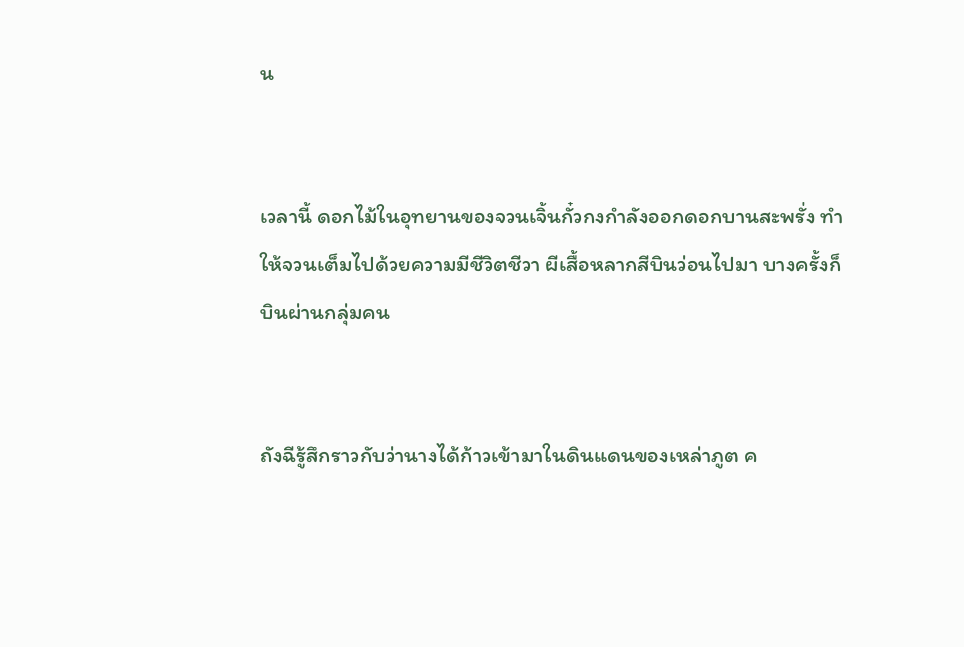น


เวลานี้ ดอกไม้ในอุทยานของจวนเจิ้นกั๋วกงกำลังออกดอกบานสะพรั่ง ทำให้จวนเต็มไปด้วยความมีชีวิตชีวา ผีเสื้อหลากสีบินว่อนไปมา บางครั้งก็บินผ่านกลุ่มคน


ถังฉีรู้สึกราวกับว่านางได้ก้าวเข้ามาในดินแดนของเหล่าภูต ค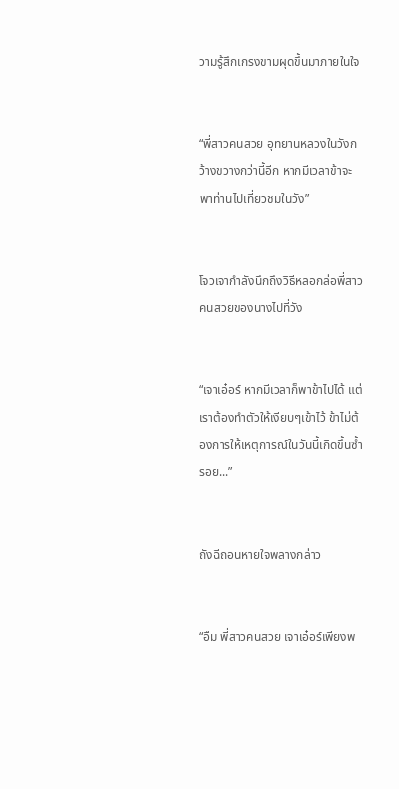วามรู้สึกเกรงขามผุดขึ้นมาภายในใจ


“พี่สาวคนสวย อุทยานหลวงในวังกว้างขวางกว่านี้อีก หากมีเวลาข้าจะพาท่านไปเที่ยวชมในวัง”


โจวเจากำลังนึกถึงวิธีหลอกล่อพี่สาวคนสวยของนางไปที่วัง


“เจาเอ๋อร์ หากมีเวลาก็พาข้าไปได้ แต่เราต้องทำตัวให้เงียบๆเข้าไว้ ข้าไม่ต้องการให้เหตุการณ์ในวันนี้เกิดขึ้นซ้ำรอย...”


ถังฉีถอนหายใจพลางกล่าว


“อืม พี่สาวคนสวย เจาเอ๋อร์เพียงพ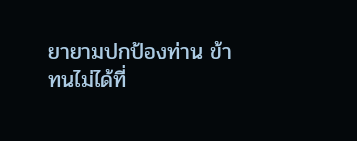ยายามปกป้องท่าน ข้าทนไม่ได้ที่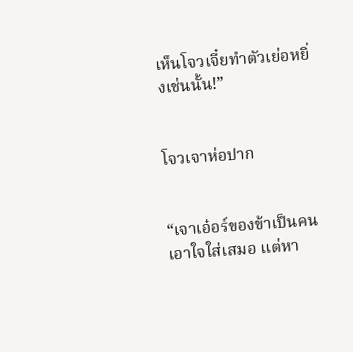เห็นโจวเจี๋ยทำตัวเย่อหยิ่งเช่นนั้น!”


โจวเจาห่อปาก


“เจาเอ๋อร์ของข้าเป็นคนเอาใจใส่เสมอ แต่หา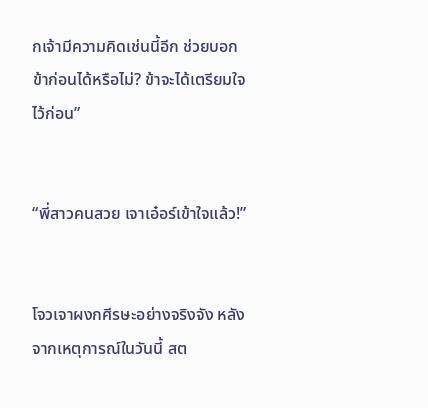กเจ้ามีความคิดเช่นนี้อีก ช่วยบอกข้าก่อนได้หรือไม่? ข้าจะได้เตรียมใจไว้ก่อน”


“พี่สาวคนสวย เจาเอ๋อร์เข้าใจแล้ว!”


โจวเจาผงกศีรษะอย่างจริงจัง หลังจากเหตุการณ์ในวันนี้ สต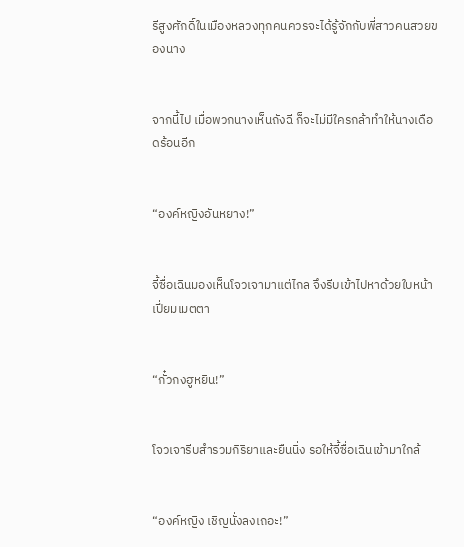รีสูงศักดิ์ในเมืองหลวงทุกคนควรจะได้รู้จักกับพี่สาวคนสวยของนาง


จากนี้ไป เมื่อพวกนางเห็นถังฉี ก็จะไม่มีใครกล้าทำให้นางเดือดร้อนอีก


“องค์หญิงอันหยาง!”


จี้ซื่อเฉินมองเห็นโจวเจามาแต่ไกล จึงรีบเข้าไปหาด้วยใบหน้าเปี่ยมเมตตา


“กั๋วกงฮูหยิน!”


โจวเจารีบสำรวมกิริยาและยืนนิ่ง รอให้จี้ซื่อเฉินเข้ามาใกล้


“องค์หญิง เชิญนั่งลงเถอะ!”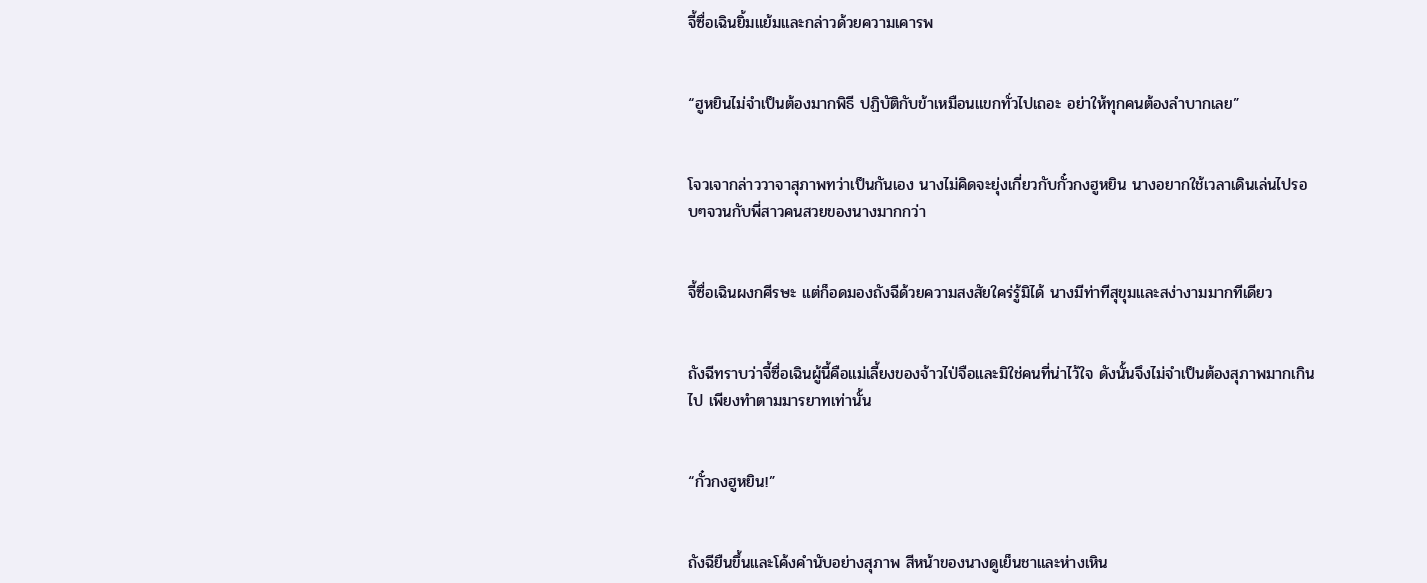จี้ซื่อเฉินยิ้มแย้มและกล่าวด้วยความเคารพ


“ฮูหยินไม่จำเป็นต้องมากพิธี ปฏิบัติกับข้าเหมือนแขกทั่วไปเถอะ อย่าให้ทุกคนต้องลำบากเลย”


โจวเจากล่าววาจาสุภาพทว่าเป็นกันเอง นางไม่คิดจะยุ่งเกี่ยวกับกั๋วกงฮูหยิน นางอยากใช้เวลาเดินเล่นไปรอบๆจวนกับพี่สาวคนสวยของนางมากกว่า


จี้ซื่อเฉินผงกศีรษะ แต่ก็อดมองถังฉีด้วยความสงสัยใคร่รู้มิได้ นางมีท่าทีสุขุมและสง่างามมากทีเดียว


ถังฉีทราบว่าจี้ซื่อเฉินผู้นี้คือแม่เลี้ยงของจ้าวไป่จือและมิใช่คนที่น่าไว้ใจ ดังนั้นจึงไม่จำเป็นต้องสุภาพมากเกินไป เพียงทำตามมารยาทเท่านั้น


“กั๋วกงฮูหยิน!”


ถังฉียืนขึ้นและโค้งคำนับอย่างสุภาพ สีหน้าของนางดูเย็นชาและห่างเหิน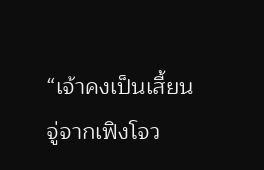“เจ้าคงเป็นเสี้ยนจู่จากเฟิงโจว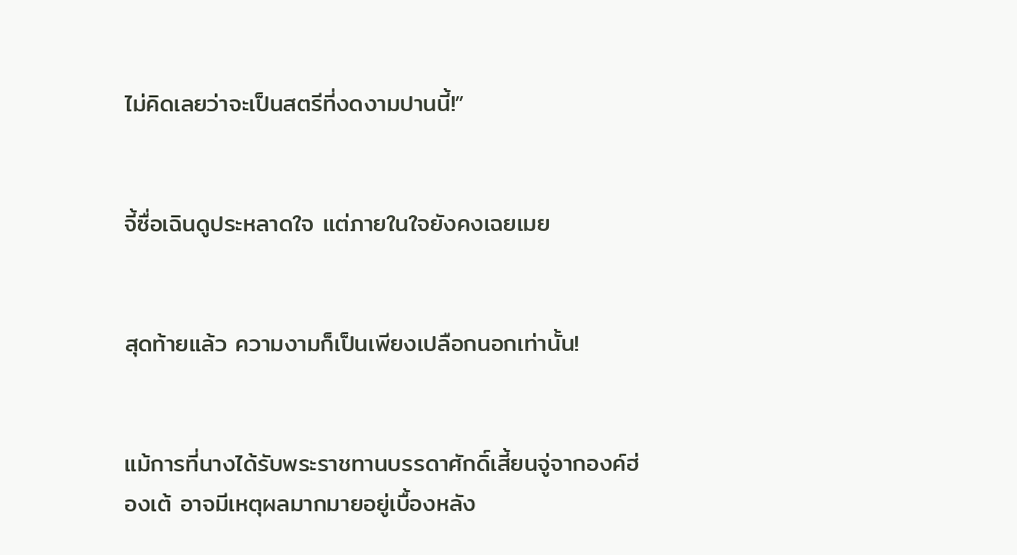ไม่คิดเลยว่าจะเป็นสตรีที่งดงามปานนี้!”


จี้ซื่อเฉินดูประหลาดใจ แต่ภายในใจยังคงเฉยเมย


สุดท้ายแล้ว ความงามก็เป็นเพียงเปลือกนอกเท่านั้น!


แม้การที่นางได้รับพระราชทานบรรดาศักดิ์เสี้ยนจู่จากองค์ฮ่องเต้ อาจมีเหตุผลมากมายอยู่เบื้องหลัง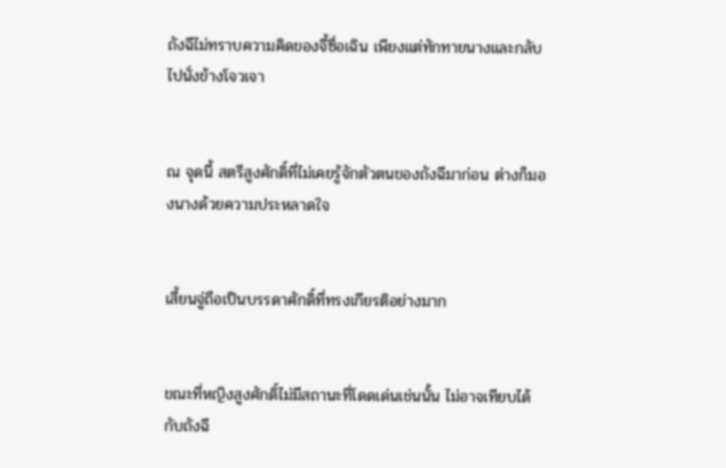ถังฉีไม่ทราบความคิดของจี้ซื่อเฉิน เพียงแต่ทักทายนางและกลับไปนั่งข้างโจวเจา


ณ จุดนี้ สตรีสูงศักดิ์ที่ไม่เคยรู้จักตัวตนของถังฉีมาก่อน ต่างก็มองนางด้วยความประหลาดใจ


เสี้ยนจู่ถือเป็นบรรดาศักดิ์ที่ทรงเกียรติอย่างมาก


ขณะที่หญิงสูงศักดิ์ไม่มีสถานะที่โดดเด่นเช่นนั้น ไม่อาจเทียบได้กับถังฉี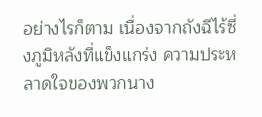อย่างไรก็ตาม เนื่องจากถังฉีไร้ซึ่งภูมิหลังที่แข็งแกร่ง ความประหลาดใจของพวกนาง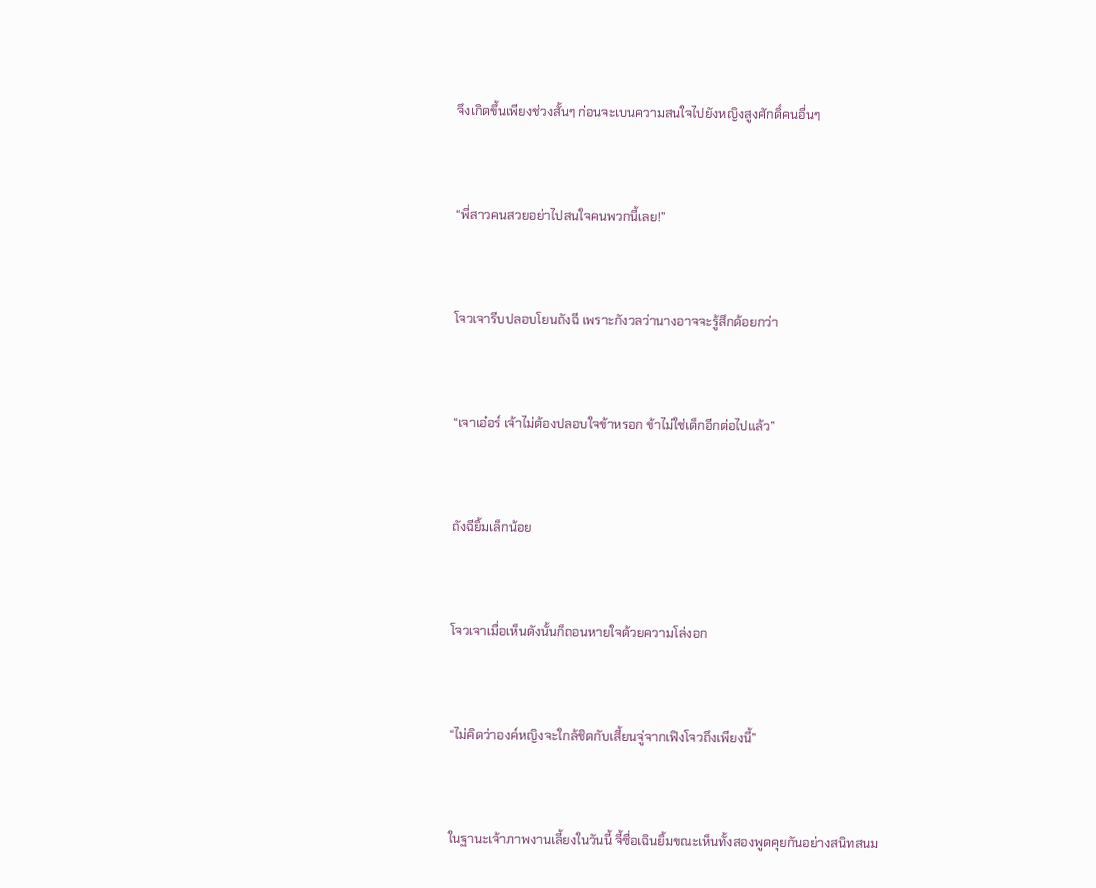จึงเกิดขึ้นเพียงช่วงสั้นๆ ก่อนจะเบนความสนใจไปยังหญิงสูงศักดิ์คนอื่นๆ


“พี่สาวคนสวยอย่าไปสนใจคนพวกนี้เลย!”


โจวเจารีบปลอบโยนถังฉี เพราะกังวลว่านางอาจจะรู้สึกด้อยกว่า


“เจาเอ๋อร์ เจ้าไม่ต้องปลอบใจข้าหรอก ข้าไม่ใช่เด็กอีกต่อไปแล้ว”


ถังฉียิ้มเล็กน้อย


โจวเจาเมื่อเห็นดังนั้นก็ถอนหายใจด้วยความโล่งอก


“ไม่คิดว่าองค์หญิงจะใกล้ชิดกับเสี้ยนจู่จากเฟิงโจวถึงเพียงนี้”


ในฐานะเจ้าภาพงานเลี้ยงในวันนี้ จี้ซื่อเฉินยิ้มขณะเห็นทั้งสองพูดคุยกันอย่างสนิทสนม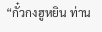“กั๋วกงฮูหยิน ท่าน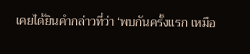เคยได้ยินคำกล่าวที่ว่า ‘พบกันครั้งแรก เหมือ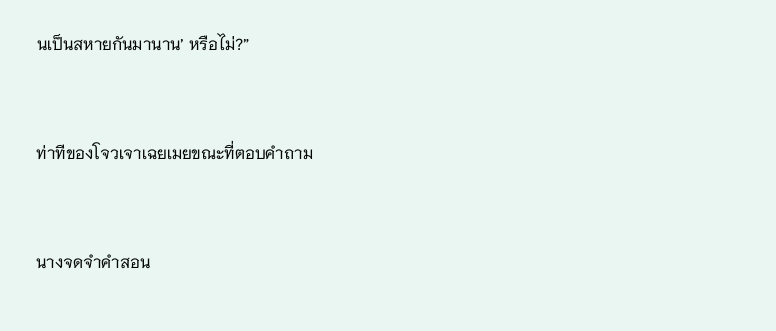นเป็นสหายกันมานาน’ หรือไม่?”


ท่าทีของโจวเจาเฉยเมยขณะที่ตอบคำถาม


นางจดจำคำสอน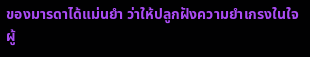ของมารดาได้แม่นยำ ว่าให้ปลูกฝังความยำเกรงในใจผู้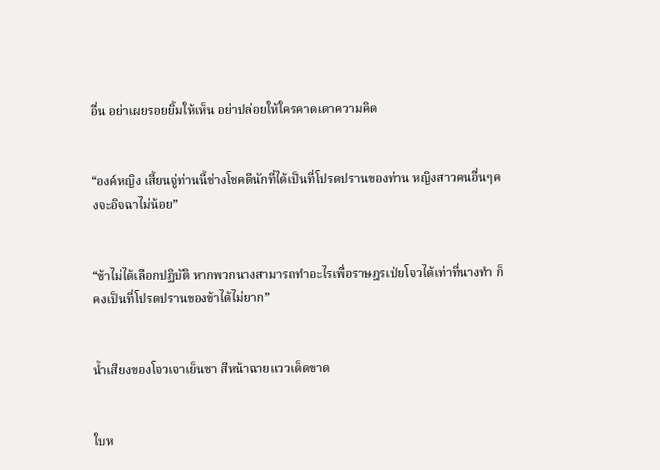อื่น อย่าเผยรอยยิ้มให้เห็น อย่าปล่อยให้ใครคาดเดาความคิด


“องค์หญิง เสี้ยนจู่ท่านนี้ช่างโชคดีนักที่ได้เป็นที่โปรดปรานของท่าน หญิงสาวคนอื่นๆคงจะอิจฉาไม่น้อย”


“ข้าไม่ได้เลือกปฏิบัติ หากพวกนางสามารถทำอะไรเพื่อราษฎรเป่ยโจวได้เท่าที่นางทำ ก็คงเป็นที่โปรดปรานของข้าได้ไม่ยาก”


น้ำเสียงของโจวเจาเย็นชา สีหน้าฉายแววเด็ดขาด


ใบห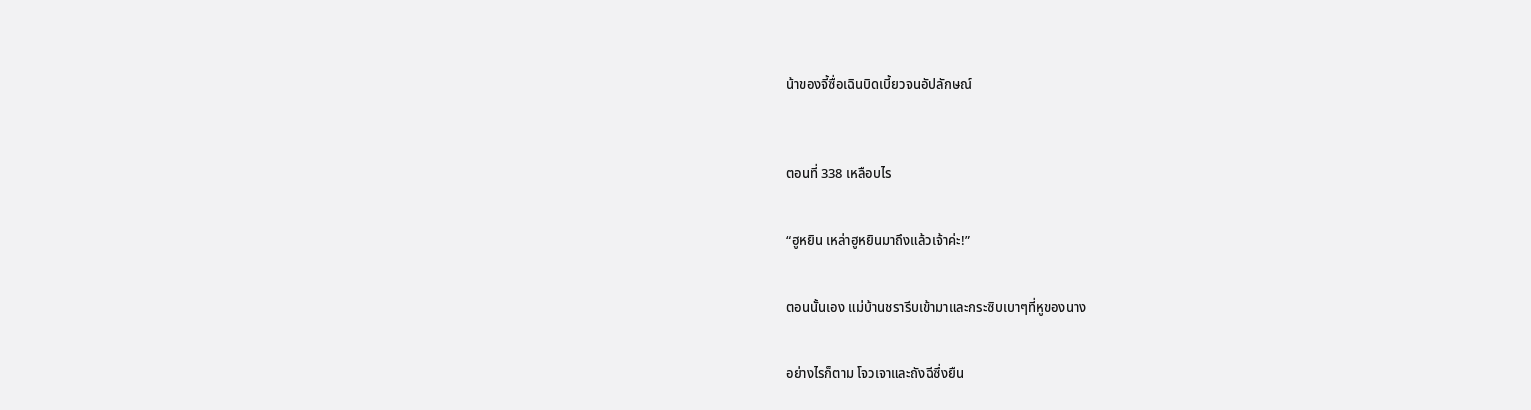น้าของจี้ซื่อเฉินบิดเบี้ยวจนอัปลักษณ์



ตอนที่ 338 เหลือบไร


“ฮูหยิน เหล่าฮูหยินมาถึงแล้วเจ้าค่ะ!”


ตอนนั้นเอง แม่บ้านชรารีบเข้ามาและกระซิบเบาๆที่หูของนาง


อย่างไรก็ตาม โจวเจาและถังฉีซึ่งยืน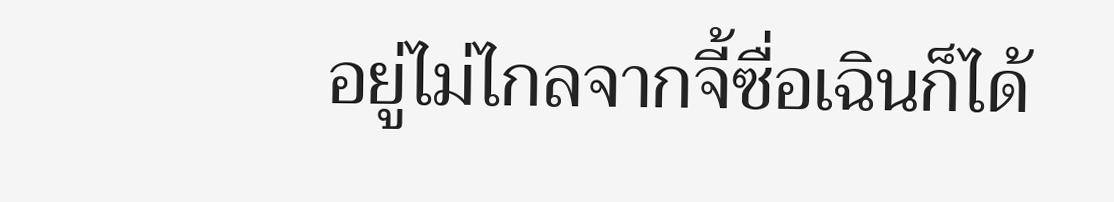อยู่ไม่ไกลจากจี้ซื่อเฉินก็ได้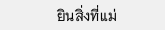ยินสิ่งที่แม่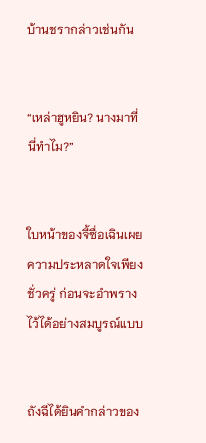บ้านชรากล่าวเช่นกัน


“เหล่าฮูหยิน? นางมาที่นี่ทำไม?”


ใบหน้าของจี้ซื่อเฉินเผยความประหลาดใจเพียงชั่วครู่ ก่อนจะอำพรางไว้ได้อย่างสมบูรณ์แบบ


ถังฉีได้ยินคำกล่าวของ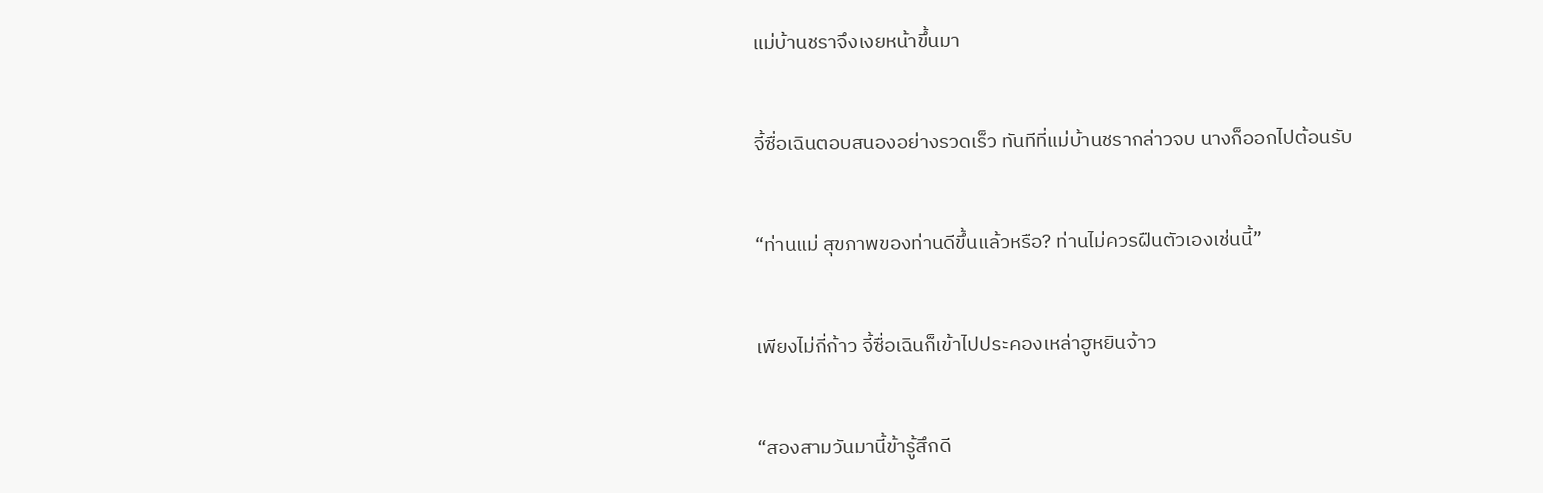แม่บ้านชราจึงเงยหน้าขึ้นมา


จี้ซื่อเฉินตอบสนองอย่างรวดเร็ว ทันทีที่แม่บ้านชรากล่าวจบ นางก็ออกไปต้อนรับ


“ท่านแม่ สุขภาพของท่านดีขึ้นแล้วหรือ? ท่านไม่ควรฝืนตัวเองเช่นนี้”


เพียงไม่กี่ก้าว จี้ซื่อเฉินก็เข้าไปประคองเหล่าฮูหยินจ้าว


“สองสามวันมานี้ข้ารู้สึกดี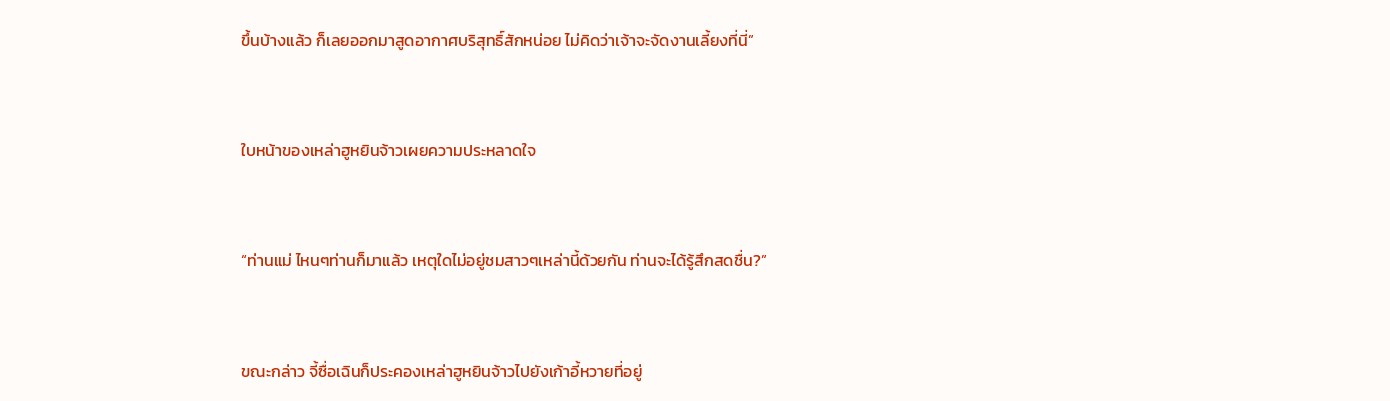ขึ้นบ้างแล้ว ก็เลยออกมาสูดอากาศบริสุทธิ์สักหน่อย ไม่คิดว่าเจ้าจะจัดงานเลี้ยงที่นี่”


ใบหน้าของเหล่าฮูหยินจ้าวเผยความประหลาดใจ


“ท่านแม่ ไหนๆท่านก็มาแล้ว เหตุใดไม่อยู่ชมสาวๆเหล่านี้ด้วยกัน ท่านจะได้รู้สึกสดชื่น?”


ขณะกล่าว จี้ซื่อเฉินก็ประคองเหล่าฮูหยินจ้าวไปยังเก้าอี้หวายที่อยู่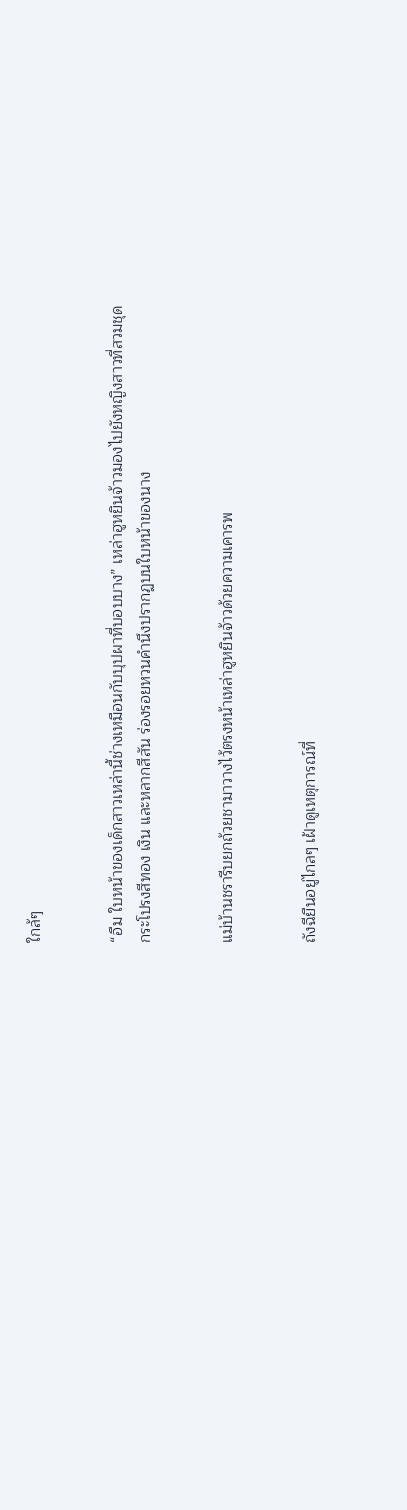ใกล้ๆ


“อืม ใบหน้าของเด็กสาวเหล่านี้ช่างเหมือนกับบุปผาที่บอบบาง” เหล่าฮูหยินจ้าวมองไปยังหญิงสาวที่สวมชุดกระโปรงสีทอง เงิน และหลากสีสัน ร่องรอยหวนคำนึงปรากฏบนใบหน้าของนาง


แม่บ้านชรารีบยกถ้วยชามาวางไว้ตรงหน้าเหล่าฮูหยินจ้าวด้วยความเคารพ


ถังฉียืนอยู่ไกลๆ เฝ้าดูเหตุการณ์ที่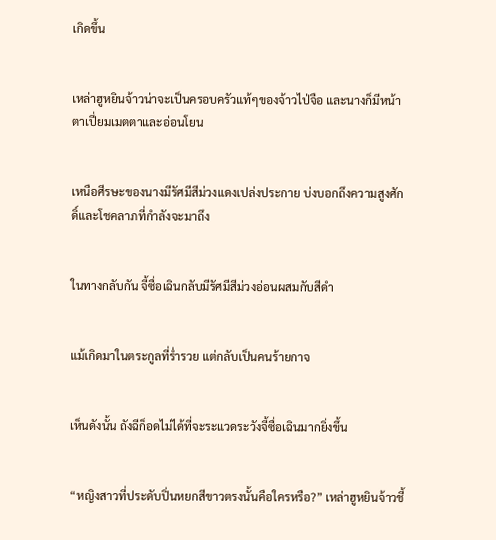เกิดขึ้น


เหล่าฮูหยินจ้าวน่าจะเป็นครอบครัวแท้ๆของจ้าวไป่จือ และนางก็มีหน้าตาเปี่ยมเมตตาและอ่อนโยน


เหนือศีรษะของนางมีรัศมีสีม่วงแดงเปล่งประกาย บ่งบอกถึงความสูงศักดิ์และโชคลาภที่กำลังจะมาถึง


ในทางกลับกัน จี้ซื่อเฉินกลับมีรัศมีสีม่วงอ่อนผสมกับสีดำ


แม้เกิดมาในตระกูลที่ร่ำรวย แต่กลับเป็นคนร้ายกาจ


เห็นดังนั้น ถังฉีก็อดไม่ได้ที่จะระแวดระวังจี้ซื่อเฉินมากยิ่งขึ้น


“หญิงสาวที่ประดับปิ่นหยกสีขาวตรงนั้นคือใครหรือ?” เหล่าฮูหยินจ้าวชี้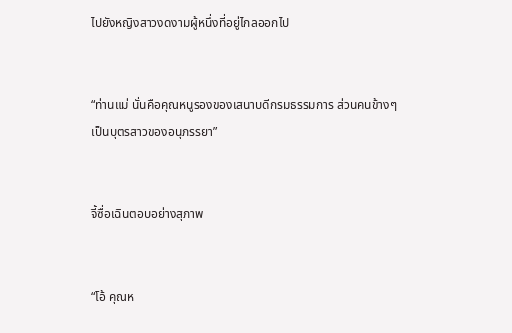ไปยังหญิงสาวงดงามผู้หนึ่งที่อยู่ไกลออกไป


“ท่านแม่ นั่นคือคุณหนูรองของเสนาบดีกรมธรรมการ ส่วนคนข้างๆ เป็นบุตรสาวของอนุภรรยา”


จี้ซื่อเฉินตอบอย่างสุภาพ


“โอ้ คุณห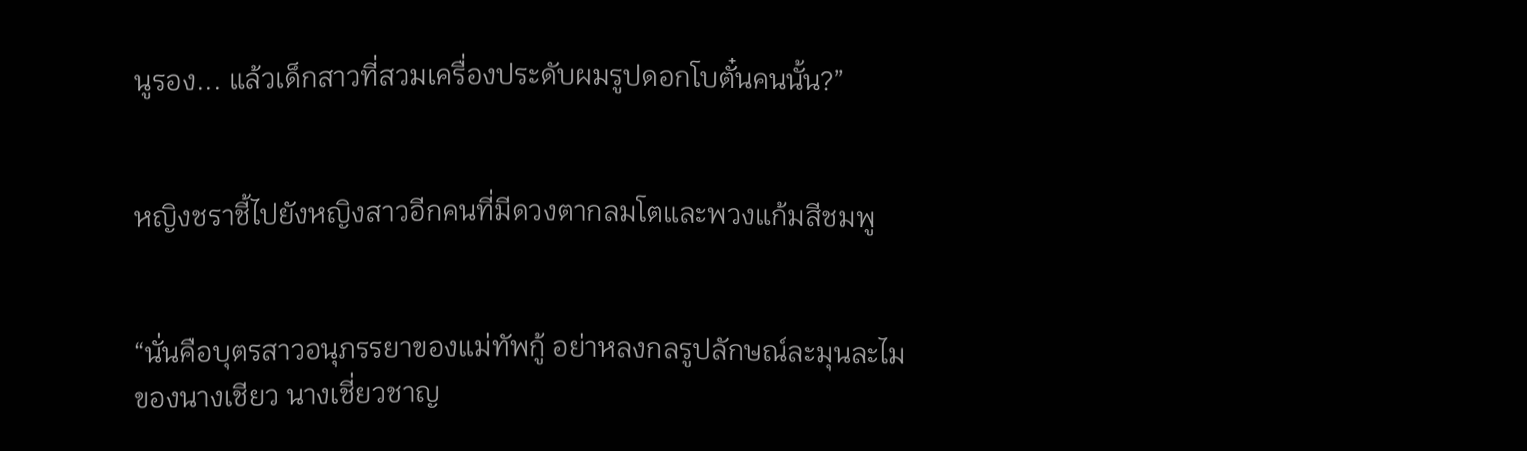นูรอง... แล้วเด็กสาวที่สวมเครื่องประดับผมรูปดอกโบตั๋นคนนั้น?”


หญิงชราชี้ไปยังหญิงสาวอีกคนที่มีดวงตากลมโตและพวงแก้มสีชมพู


“นั่นคือบุตรสาวอนุภรรยาของแม่ทัพกู้ อย่าหลงกลรูปลักษณ์ละมุนละไมของนางเชียว นางเชี่ยวชาญ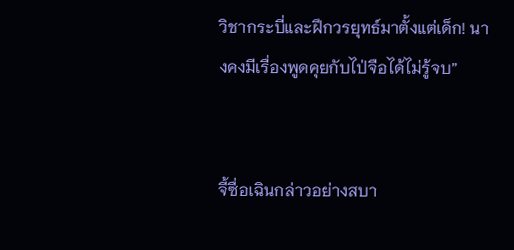วิชากระบี่และฝึกวรยุทธ์มาตั้งแต่เด็ก! นางคงมีเรื่องพูดคุยกับไป่จือได้ไม่รู้จบ”


จี้ซื่อเฉินกล่าวอย่างสบา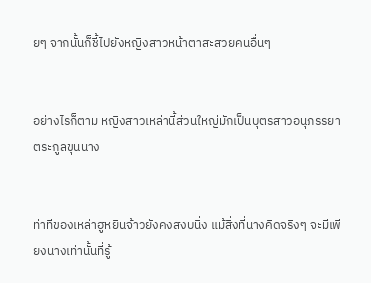ยๆ จากนั้นก็ชี้ไปยังหญิงสาวหน้าตาสะสวยคนอื่นๆ


อย่างไรก็ตาม หญิงสาวเหล่านี้ส่วนใหญ่มักเป็นบุตรสาวอนุภรรยาตระกูลขุนนาง


ท่าทีของเหล่าฮูหยินจ้าวยังคงสงบนิ่ง แม้สิ่งที่นางคิดจริงๆ จะมีเพียงนางเท่านั้นที่รู้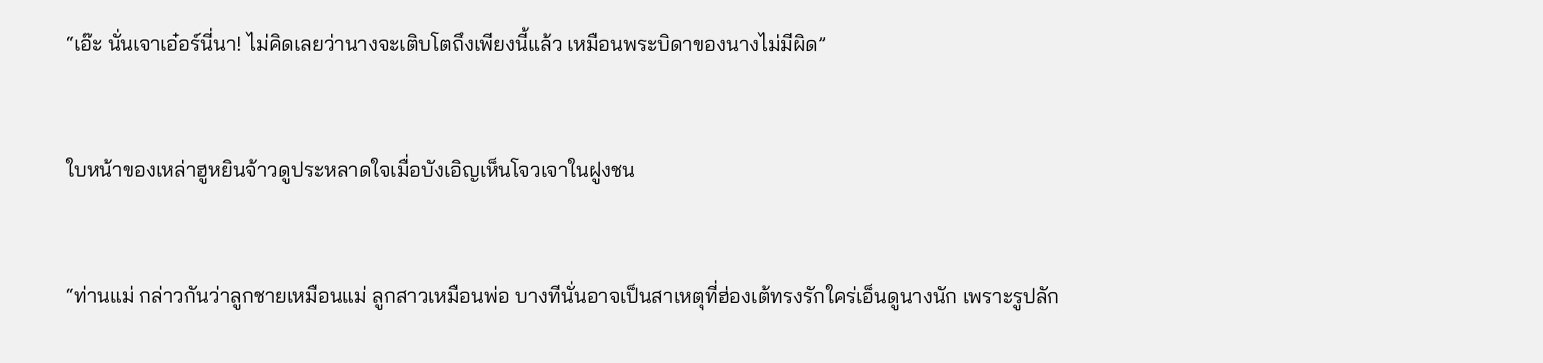“เอ๊ะ นั่นเจาเอ๋อร์นี่นา! ไม่คิดเลยว่านางจะเติบโตถึงเพียงนี้แล้ว เหมือนพระบิดาของนางไม่มีผิด”


ใบหน้าของเหล่าฮูหยินจ้าวดูประหลาดใจเมื่อบังเอิญเห็นโจวเจาในฝูงชน


“ท่านแม่ กล่าวกันว่าลูกชายเหมือนแม่ ลูกสาวเหมือนพ่อ บางทีนั่นอาจเป็นสาเหตุที่ฮ่องเต้ทรงรักใคร่เอ็นดูนางนัก เพราะรูปลัก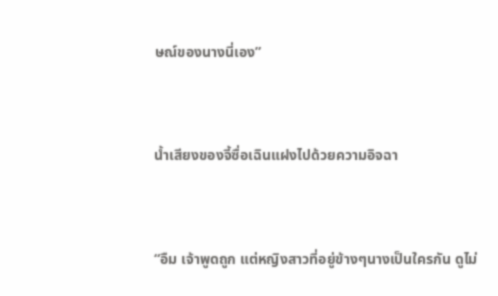ษณ์ของนางนี่เอง”


น้ำเสียงของจี้ซื่อเฉินแฝงไปด้วยความอิจฉา


“อืม เจ้าพูดถูก แต่หญิงสาวที่อยู่ข้างๆนางเป็นใครกัน ดูไม่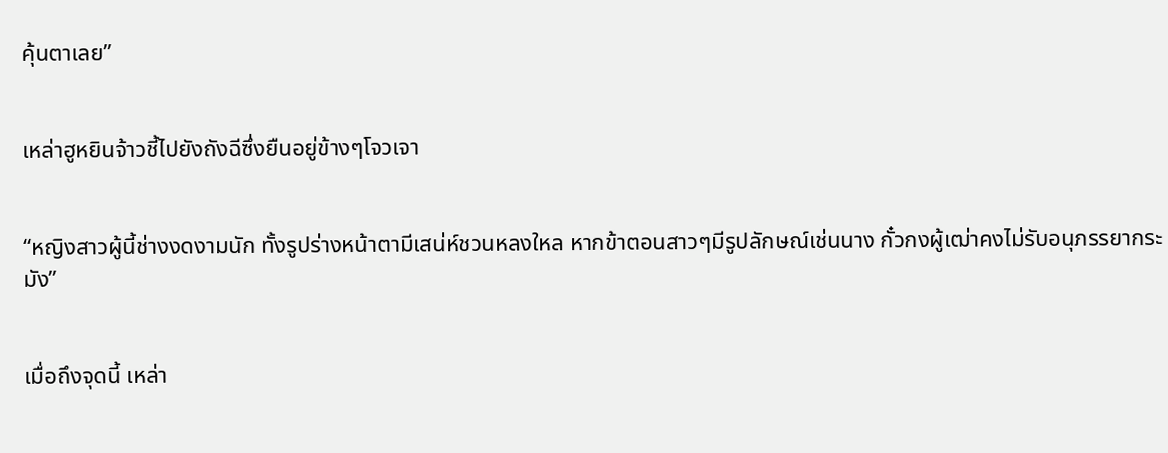คุ้นตาเลย”


เหล่าฮูหยินจ้าวชี้ไปยังถังฉีซึ่งยืนอยู่ข้างๆโจวเจา


“หญิงสาวผู้นี้ช่างงดงามนัก ทั้งรูปร่างหน้าตามีเสน่ห์ชวนหลงใหล หากข้าตอนสาวๆมีรูปลักษณ์เช่นนาง กั๋วกงผู้เฒ่าคงไม่รับอนุภรรยากระมัง”


เมื่อถึงจุดนี้ เหล่า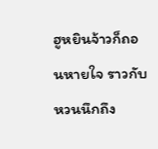ฮูหยินจ้าวก็ถอนหายใจ ราวกับหวนนึกถึง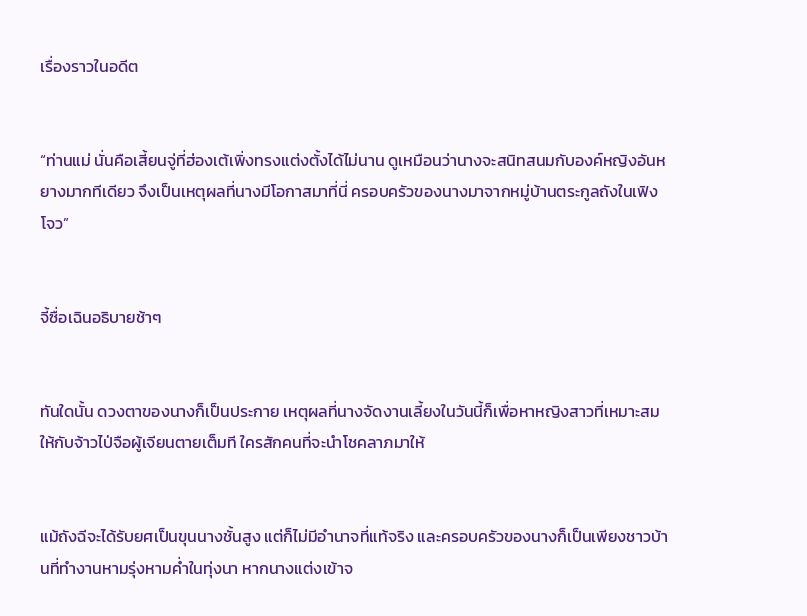เรื่องราวในอดีต


“ท่านแม่ นั่นคือเสี้ยนจู่ที่ฮ่องเต้เพิ่งทรงแต่งตั้งได้ไม่นาน ดูเหมือนว่านางจะสนิทสนมกับองค์หญิงอันหยางมากทีเดียว จึงเป็นเหตุผลที่นางมีโอกาสมาที่นี่ ครอบครัวของนางมาจากหมู่บ้านตระกูลถังในเฟิงโจว”


จี้ซื่อเฉินอธิบายช้าๆ


ทันใดนั้น ดวงตาของนางก็เป็นประกาย เหตุผลที่นางจัดงานเลี้ยงในวันนี้ก็เพื่อหาหญิงสาวที่เหมาะสมให้กับจ้าวไป่จือผู้เจียนตายเต็มที ใครสักคนที่จะนำโชคลาภมาให้


แม้ถังฉีจะได้รับยศเป็นขุนนางชั้นสูง แต่ก็ไม่มีอำนาจที่แท้จริง และครอบครัวของนางก็เป็นเพียงชาวบ้านที่ทำงานหามรุ่งหามค่ำในทุ่งนา หากนางแต่งเข้าจ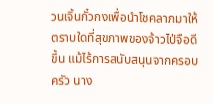วนเจิ้นกั๋วกงเพื่อนำโชคลาภมาให้ ตราบใดที่สุขภาพของจ้าวไป่จือดีขึ้น แม้ไร้การสนับสนุนจากครอบครัว นาง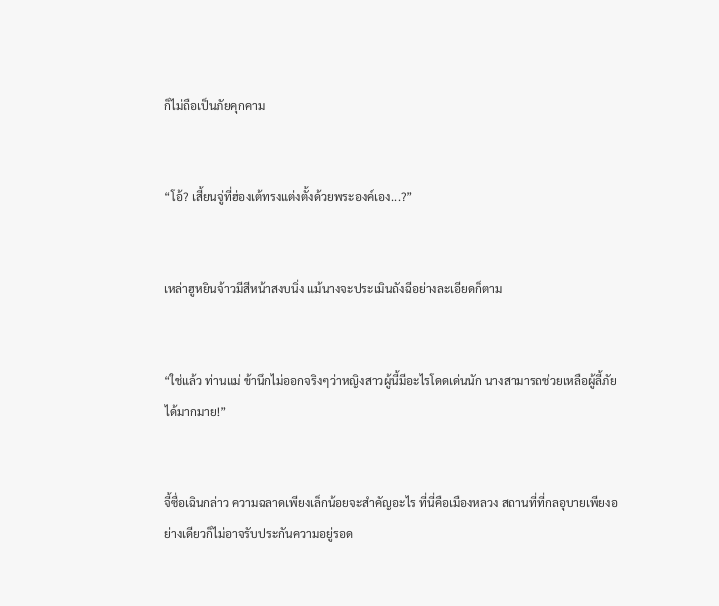ก็ไม่ถือเป็นภัยคุกคาม


“โอ้? เสี้ยนจู่ที่ฮ่องเต้ทรงแต่งตั้งด้วยพระองค์เอง...?”


เหล่าฮูหยินจ้าวมีสีหน้าสงบนิ่ง แม้นางจะประเมินถังฉีอย่างละเอียดก็ตาม


“ใช่แล้ว ท่านแม่ ข้านึกไม่ออกจริงๆว่าหญิงสาวผู้นี้มีอะไรโดดเด่นนัก นางสามารถช่วยเหลือผู้ลี้ภัยได้มากมาย!”


จี้ซื่อเฉินกล่าว ความฉลาดเพียงเล็กน้อยจะสำคัญอะไร ที่นี่คือเมืองหลวง สถานที่ที่กลอุบายเพียงอย่างเดียวก็ไม่อาจรับประกันความอยู่รอด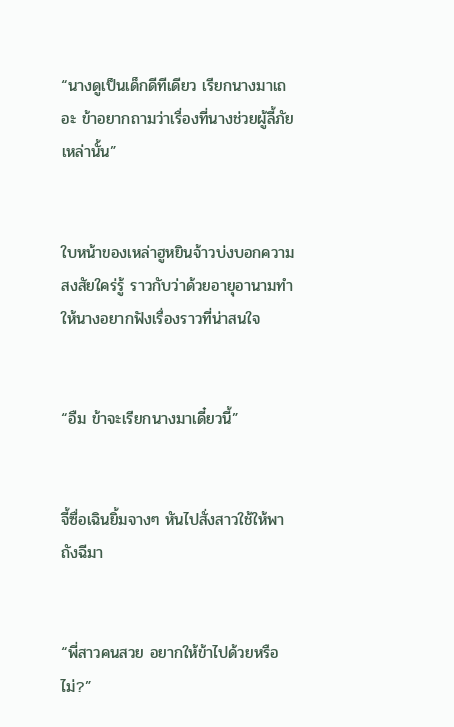“นางดูเป็นเด็กดีทีเดียว เรียกนางมาเถอะ ข้าอยากถามว่าเรื่องที่นางช่วยผู้ลี้ภัยเหล่านั้น”


ใบหน้าของเหล่าฮูหยินจ้าวบ่งบอกความสงสัยใคร่รู้ ราวกับว่าด้วยอายุอานามทำให้นางอยากฟังเรื่องราวที่น่าสนใจ


“อืม ข้าจะเรียกนางมาเดี๋ยวนี้”


จี้ซื่อเฉินยิ้มจางๆ หันไปสั่งสาวใช้ให้พาถังฉีมา


“พี่สาวคนสวย อยากให้ข้าไปด้วยหรือไม่?”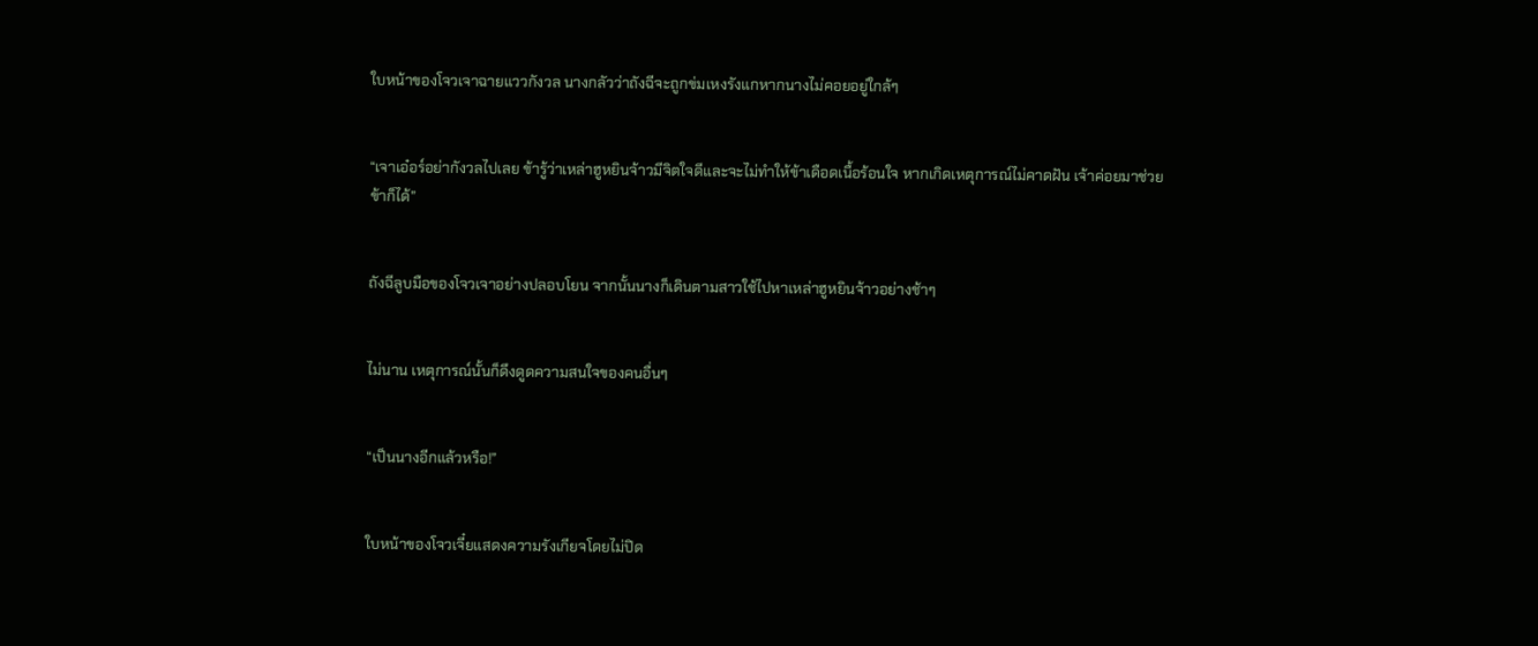ใบหน้าของโจวเจาฉายแววกังวล นางกลัวว่าถังฉีจะถูกข่มเหงรังแกหากนางไม่คอยอยู่ใกล้ๆ


“เจาเอ๋อร์อย่ากังวลไปเลย ข้ารู้ว่าเหล่าฮูหยินจ้าวมีจิตใจดีและจะไม่ทำให้ข้าเดือดเนื้อร้อนใจ หากเกิดเหตุการณ์ไม่คาดฝัน เจ้าค่อยมาช่วยข้าก็ได้”


ถังฉีลูบมือของโจวเจาอย่างปลอบโยน จากนั้นนางก็เดินตามสาวใช้ไปหาเหล่าฮูหยินจ้าวอย่างช้าๆ


ไม่นาน เหตุการณ์นั้นก็ดึงดูดความสนใจของคนอื่นๆ


“เป็นนางอีกแล้วหรือ!”


ใบหน้าของโจวเจี๋ยแสดงความรังเกียจโดยไม่ปิด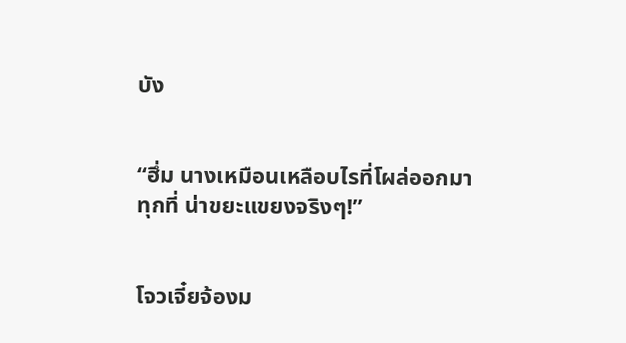บัง


“ฮึ่ม นางเหมือนเหลือบไรที่โผล่ออกมาทุกที่ น่าขยะแขยงจริงๆ!”


โจวเจี๋ยจ้องม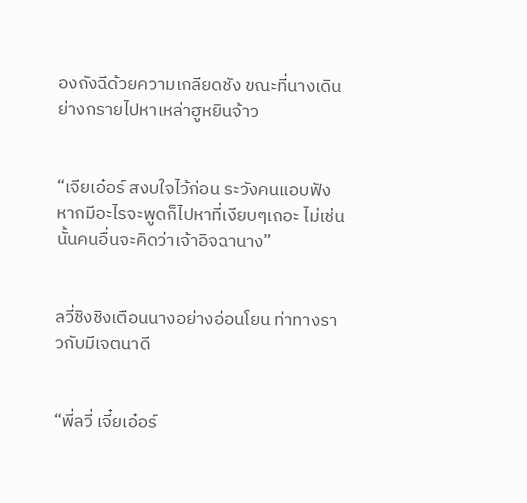องถังฉีด้วยความเกลียดชัง ขณะที่นางเดินย่างกรายไปหาเหล่าฮูหยินจ้าว


“เจียเอ๋อร์ สงบใจไว้ก่อน ระวังคนแอบฟัง หากมีอะไรจะพูดก็ไปหาที่เงียบๆเถอะ ไม่เช่นนั้นคนอื่นจะคิดว่าเจ้าอิจฉานาง”


ลวี่ชิงชิงเตือนนางอย่างอ่อนโยน ท่าทางราวกับมีเจตนาดี


“พี่ลวี่ เจี๋ยเอ๋อร์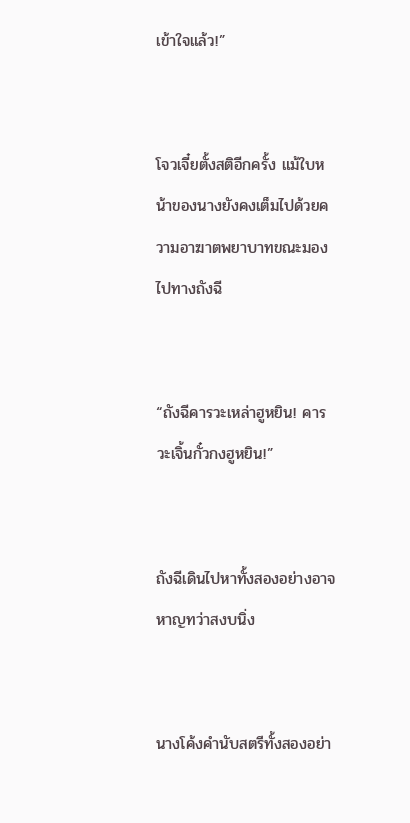เข้าใจแล้ว!”


โจวเจี๋ยตั้งสติอีกครั้ง แม้ใบหน้าของนางยังคงเต็มไปด้วยความอาฆาตพยาบาทขณะมองไปทางถังฉี


“ถังฉีคารวะเหล่าฮูหยิน! คารวะเจิ้นกั๋วกงฮูหยิน!”


ถังฉีเดินไปหาทั้งสองอย่างอาจหาญทว่าสงบนิ่ง


นางโค้งคำนับสตรีทั้งสองอย่า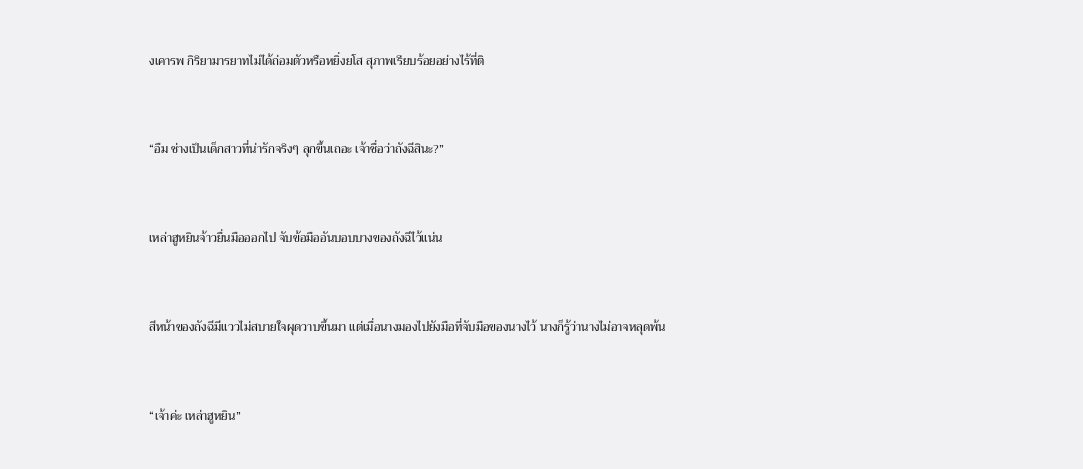งเคารพ กิริยามารยาทไม่ได้ถ่อมตัวหรือหยิ่งยโส สุภาพเรียบร้อยอย่างไร้ที่ติ


“อืม ช่างเป็นเด็กสาวที่น่ารักจริงๆ ลุกขึ้นเถอะ เจ้าชื่อว่าถังฉีสินะ?”


เหล่าฮูหยินจ้าวยื่นมือออกไป จับข้อมืออันบอบบางของถังฉีไว้แน่น


สีหน้าของถังฉีมีแววไม่สบายใจผุดวาบขึ้นมา แต่เมื่อนางมองไปยังมือที่จับมือของนางไว้ นางก็รู้ว่านางไม่อาจหลุดพ้น


“เจ้าค่ะ เหล่าฮูหยิน”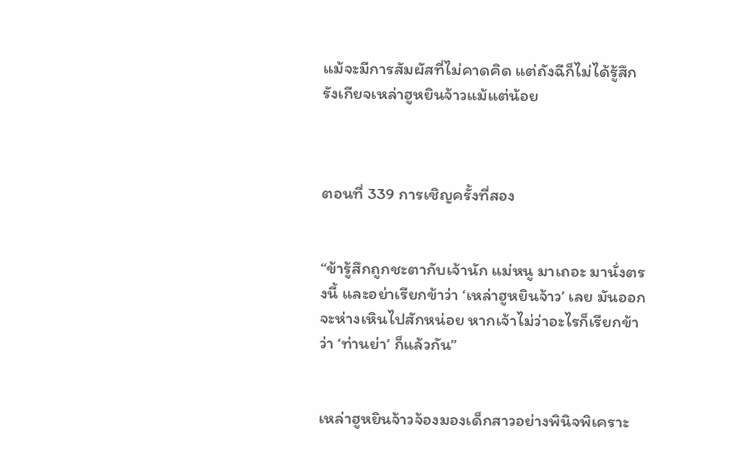แม้จะมีการสัมผัสที่ไม่คาดคิด แต่ถังฉีก็ไม่ได้รู้สึกรังเกียจเหล่าฮูหยินจ้าวแม้แต่น้อย



ตอนที่ 339 การเชิญครั้งที่สอง


“ข้ารู้สึกถูกชะตากับเจ้านัก แม่หนู มาเถอะ มานั่งตรงนี้ และอย่าเรียกข้าว่า ‘เหล่าฮูหยินจ้าว’ เลย มันออกจะห่างเหินไปสักหน่อย หากเจ้าไม่ว่าอะไรก็เรียกข้าว่า ‘ท่านย่า’ ก็แล้วกัน”


เหล่าฮูหยินจ้าวจ้องมองเด็กสาวอย่างพินิจพิเคราะ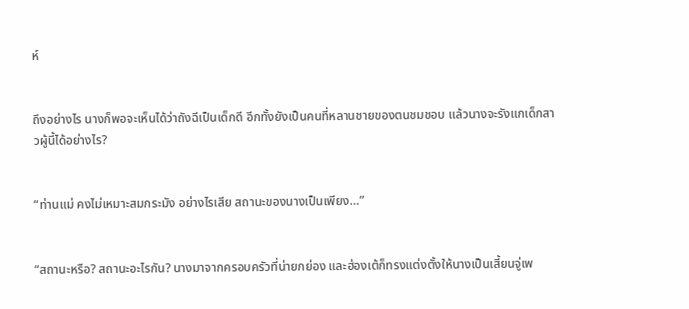ห์


ถึงอย่างไร นางก็พอจะเห็นได้ว่าถังฉีเป็นเด็กดี อีกทั้งยังเป็นคนที่หลานชายของตนชมชอบ แล้วนางจะรังแกเด็กสาวผู้นี้ได้อย่างไร?


“ท่านแม่ คงไม่เหมาะสมกระมัง อย่างไรเสีย สถานะของนางเป็นเพียง…”


“สถานะหรือ? สถานะอะไรกัน? นางมาจากครอบครัวที่น่ายกย่อง และฮ่องเต้ก็ทรงแต่งตั้งให้นางเป็นเสี้ยนจู่เพ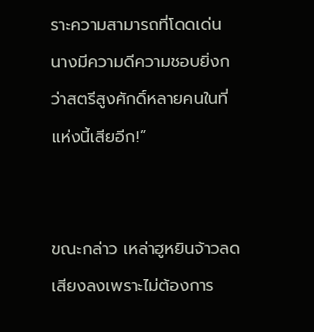ราะความสามารถที่โดดเด่น นางมีความดีความชอบยิ่งกว่าสตรีสูงศักดิ์หลายคนในที่แห่งนี้เสียอีก!”


ขณะกล่าว เหล่าฮูหยินจ้าวลดเสียงลงเพราะไม่ต้องการ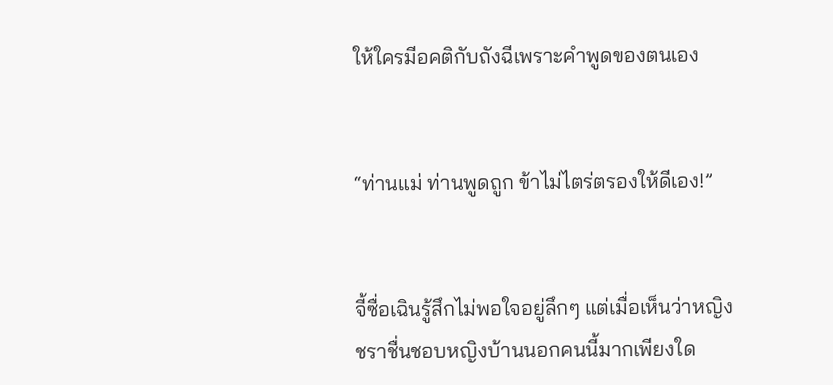ให้ใครมีอคติกับถังฉีเพราะคำพูดของตนเอง


“ท่านแม่ ท่านพูดถูก ข้าไม่ไตร่ตรองให้ดีเอง!”


จี้ซื่อเฉินรู้สึกไม่พอใจอยู่ลึกๆ แต่เมื่อเห็นว่าหญิงชราชื่นชอบหญิงบ้านนอกคนนี้มากเพียงใด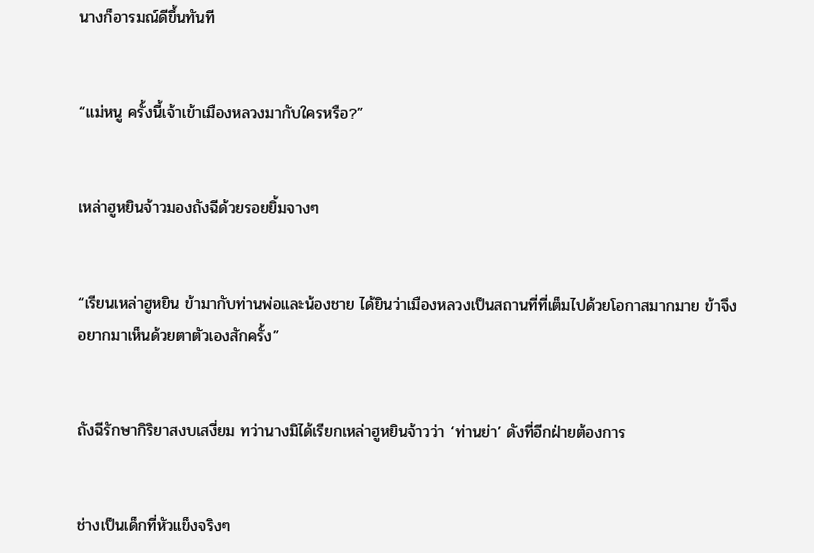นางก็อารมณ์ดีขึ้นทันที


“แม่หนู ครั้งนี้เจ้าเข้าเมืองหลวงมากับใครหรือ?”


เหล่าฮูหยินจ้าวมองถังฉีด้วยรอยยิ้มจางๆ


“เรียนเหล่าฮูหยิน ข้ามากับท่านพ่อและน้องชาย ได้ยินว่าเมืองหลวงเป็นสถานที่ที่เต็มไปด้วยโอกาสมากมาย ข้าจึงอยากมาเห็นด้วยตาตัวเองสักครั้ง”


ถังฉีรักษากิริยาสงบเสงี่ยม ทว่านางมิได้เรียกเหล่าฮูหยินจ้าวว่า ‘ท่านย่า’ ดังที่อีกฝ่ายต้องการ


ช่างเป็นเด็กที่หัวแข็งจริงๆ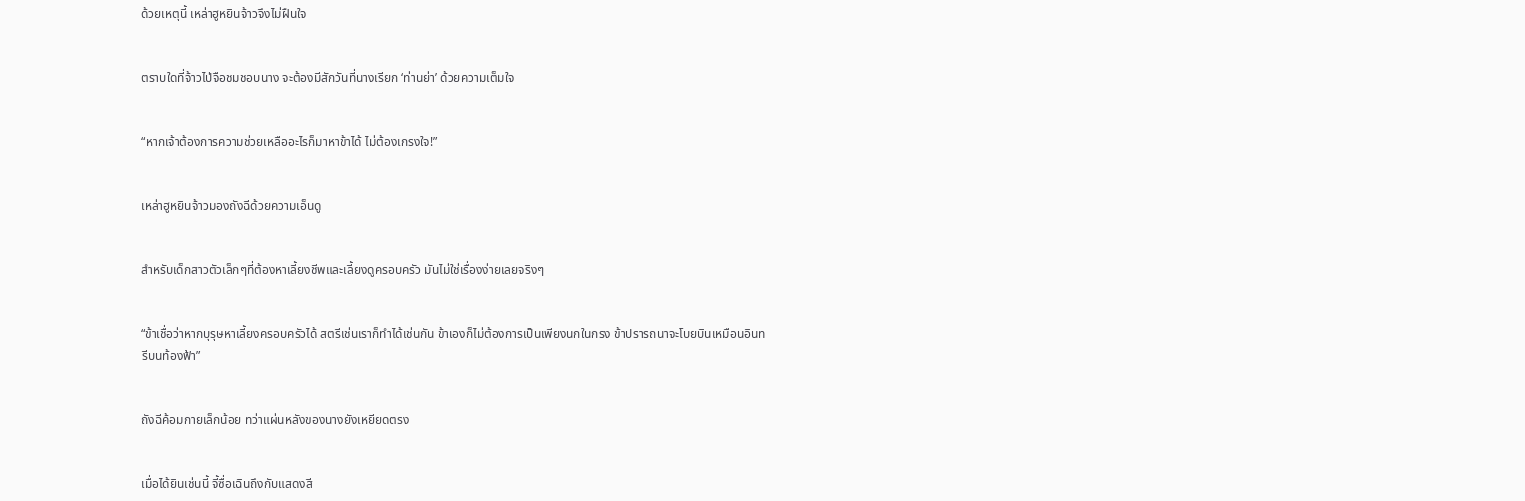ด้วยเหตุนี้ เหล่าฮูหยินจ้าวจึงไม่ฝืนใจ


ตราบใดที่จ้าวไป่จือชมชอบนาง จะต้องมีสักวันที่นางเรียก ‘ท่านย่า’ ด้วยความเต็มใจ


“หากเจ้าต้องการความช่วยเหลืออะไรก็มาหาข้าได้ ไม่ต้องเกรงใจ!”


เหล่าฮูหยินจ้าวมองถังฉีด้วยความเอ็นดู


สำหรับเด็กสาวตัวเล็กๆที่ต้องหาเลี้ยงชีพและเลี้ยงดูครอบครัว มันไม่ใช่เรื่องง่ายเลยจริงๆ


“ข้าเชื่อว่าหากบุรุษหาเลี้ยงครอบครัวได้ สตรีเช่นเราก็ทำได้เช่นกัน ข้าเองก็ไม่ต้องการเป็นเพียงนกในกรง ข้าปรารถนาจะโบยบินเหมือนอินทรีบนท้องฟ้า”


ถังฉีค้อมกายเล็กน้อย ทว่าแผ่นหลังของนางยังเหยียดตรง


เมื่อได้ยินเช่นนี้ จี้ซื่อเฉินถึงกับแสดงสี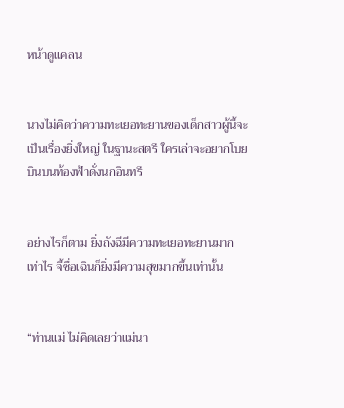หน้าดูแคลน


นางไม่คิดว่าความทะเยอทะยานของเด็กสาวผู้นี้จะเป็นเรื่องยิ่งใหญ่ ในฐานะสตรี ใครเล่าจะอยากโบยบินบนท้องฟ้าดั่งนกอินทรี


อย่างไรก็ตาม ยิ่งถังฉีมีความทะเยอทะยานมากเท่าไร จี้ซื่อเฉินก็ยิ่งมีความสุขมากขึ้นเท่านั้น


“ท่านแม่ ไม่คิดเลยว่าแม่นา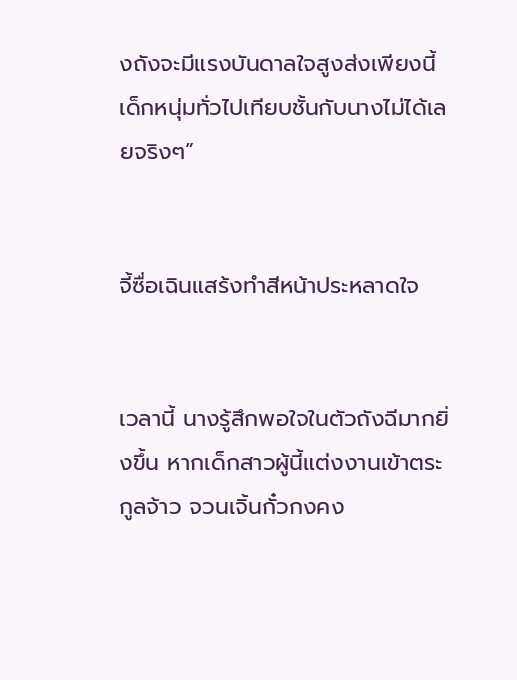งถังจะมีแรงบันดาลใจสูงส่งเพียงนี้ เด็กหนุ่มทั่วไปเทียบชั้นกับนางไม่ได้เลยจริงๆ”


จี้ซื่อเฉินแสร้งทำสีหน้าประหลาดใจ


เวลานี้ นางรู้สึกพอใจในตัวถังฉีมากยิ่งขึ้น หากเด็กสาวผู้นี้แต่งงานเข้าตระกูลจ้าว จวนเจิ้นกั๋วกงคง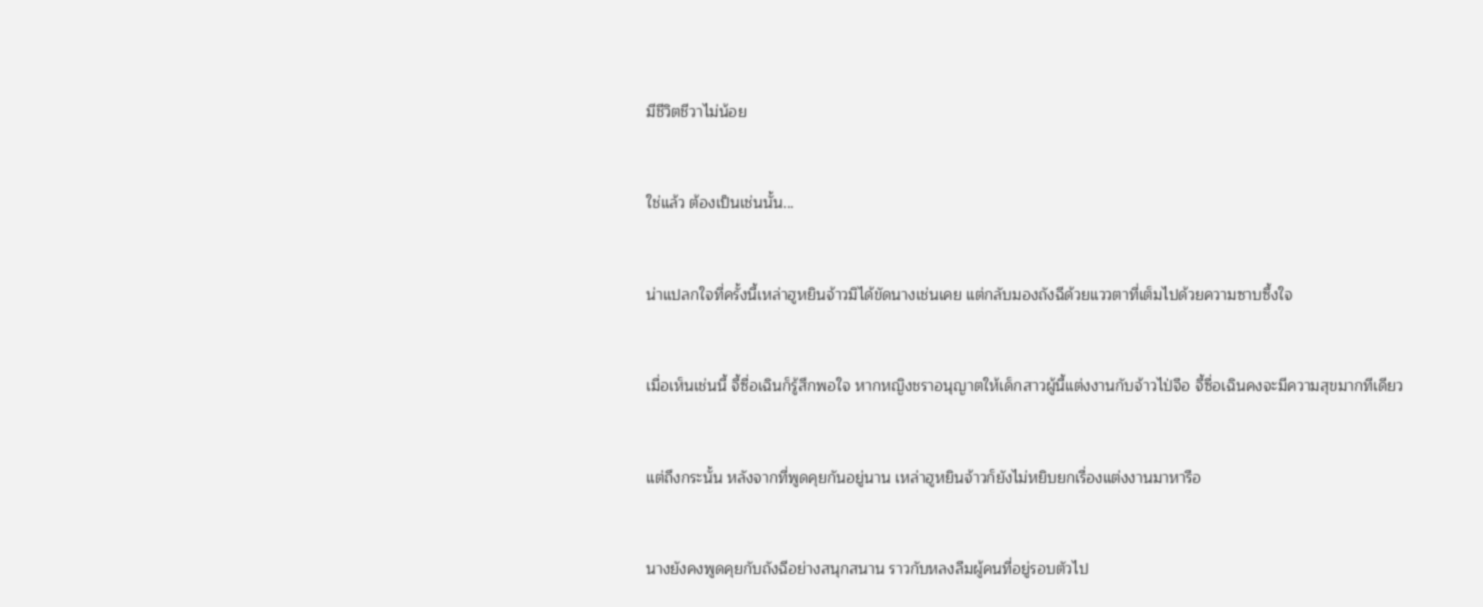มีชีวิตชีวาไม่น้อย


ใช่แล้ว ต้องเป็นเช่นนั้น...


น่าแปลกใจที่ครั้งนี้เหล่าฮูหยินจ้าวมิได้ขัดนางเช่นเคย แต่กลับมองถังฉีด้วยแววตาที่เต็มไปด้วยความซาบซึ้งใจ


เมื่อเห็นเช่นนี้ จี้ซื่อเฉินก็รู้สึกพอใจ หากหญิงชราอนุญาตให้เด็กสาวผู้นี้แต่งงานกับจ้าวไป่จือ จี้ซื่อเฉินคงจะมีความสุขมากทีเดียว


แต่ถึงกระนั้น หลังจากที่พูดคุยกันอยู่นาน เหล่าฮูหยินจ้าวก็ยังไม่หยิบยกเรื่องแต่งงานมาหารือ


นางยังคงพูดคุยกับถังฉีอย่างสนุกสนาน ราวกับหลงลืมผู้คนที่อยู่รอบตัวไป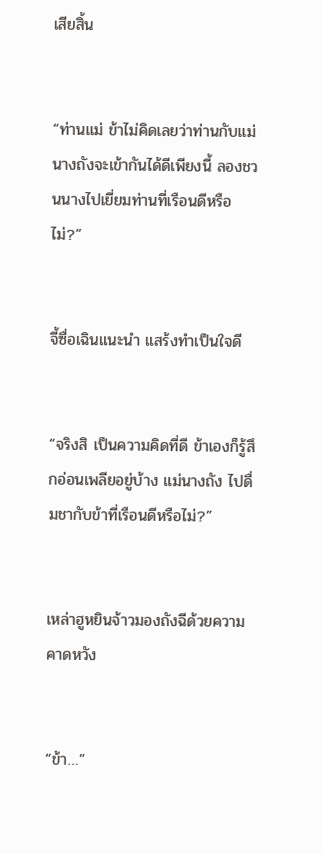เสียสิ้น


“ท่านแม่ ข้าไม่คิดเลยว่าท่านกับแม่นางถังจะเข้ากันได้ดีเพียงนี้ ลองชวนนางไปเยี่ยมท่านที่เรือนดีหรือไม่?”


จี้ซื่อเฉินแนะนำ แสร้งทำเป็นใจดี


“จริงสิ เป็นความคิดที่ดี ข้าเองก็รู้สึกอ่อนเพลียอยู่บ้าง แม่นางถัง ไปดื่มชากับข้าที่เรือนดีหรือไม่?”


เหล่าฮูหยินจ้าวมองถังฉีด้วยความคาดหวัง


“ข้า…”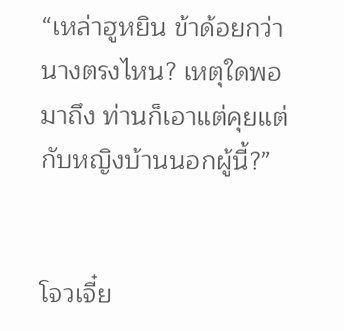“เหล่าฮูหยิน ข้าด้อยกว่านางตรงไหน? เหตุใดพอมาถึง ท่านก็เอาแต่คุยแต่กับหญิงบ้านนอกผู้นี้?”


โจวเจี๋ย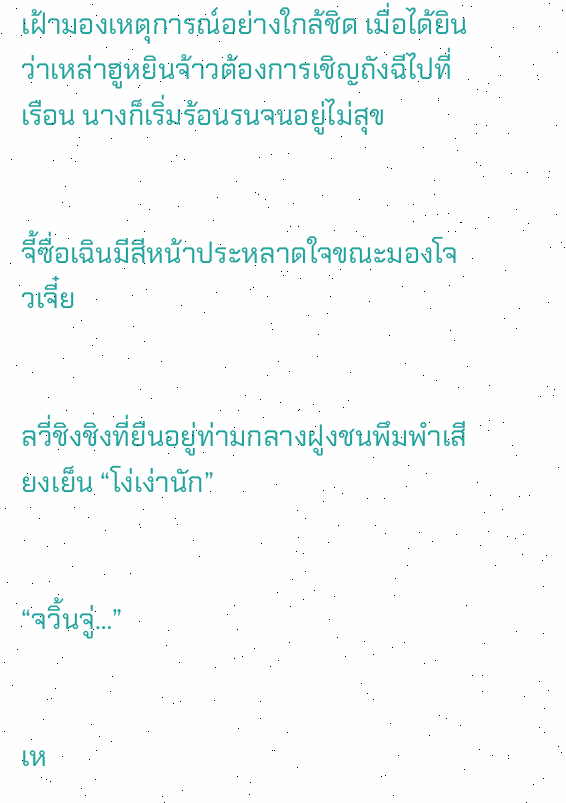เฝ้ามองเหตุการณ์อย่างใกล้ชิด เมื่อได้ยินว่าเหล่าฮูหยินจ้าวต้องการเชิญถังฉีไปที่เรือน นางก็เริ่มร้อนรนจนอยู่ไม่สุข


จี้ซื่อเฉินมีสีหน้าประหลาดใจขณะมองโจวเจี๋ย


ลวี่ชิงชิงที่ยืนอยู่ท่ามกลางฝูงชนพึมพำเสียงเย็น “โง่เง่านัก”


“จวิ้นจู่…”


เห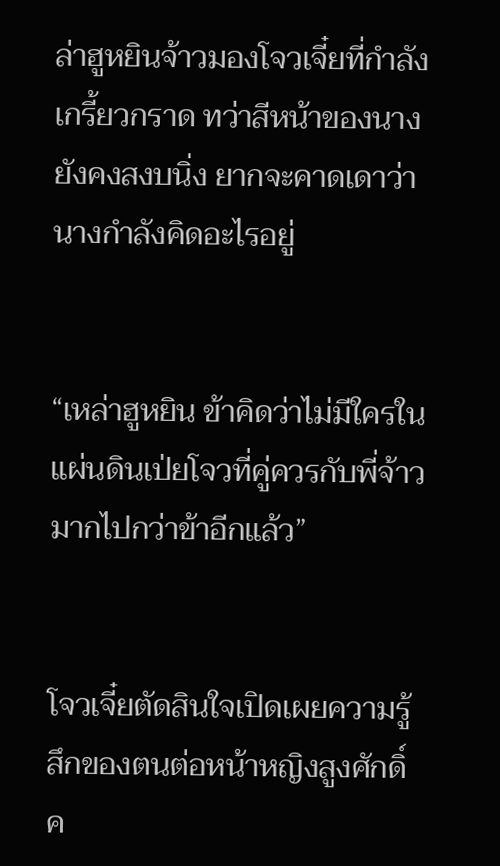ล่าฮูหยินจ้าวมองโจวเจี๋ยที่กำลังเกรี้ยวกราด ทว่าสีหน้าของนางยังคงสงบนิ่ง ยากจะคาดเดาว่านางกำลังคิดอะไรอยู่


“เหล่าฮูหยิน ข้าคิดว่าไม่มีใครในแผ่นดินเป่ยโจวที่คู่ควรกับพี่จ้าวมากไปกว่าข้าอีกแล้ว”


โจวเจี๋ยตัดสินใจเปิดเผยความรู้สึกของตนต่อหน้าหญิงสูงศักดิ์ค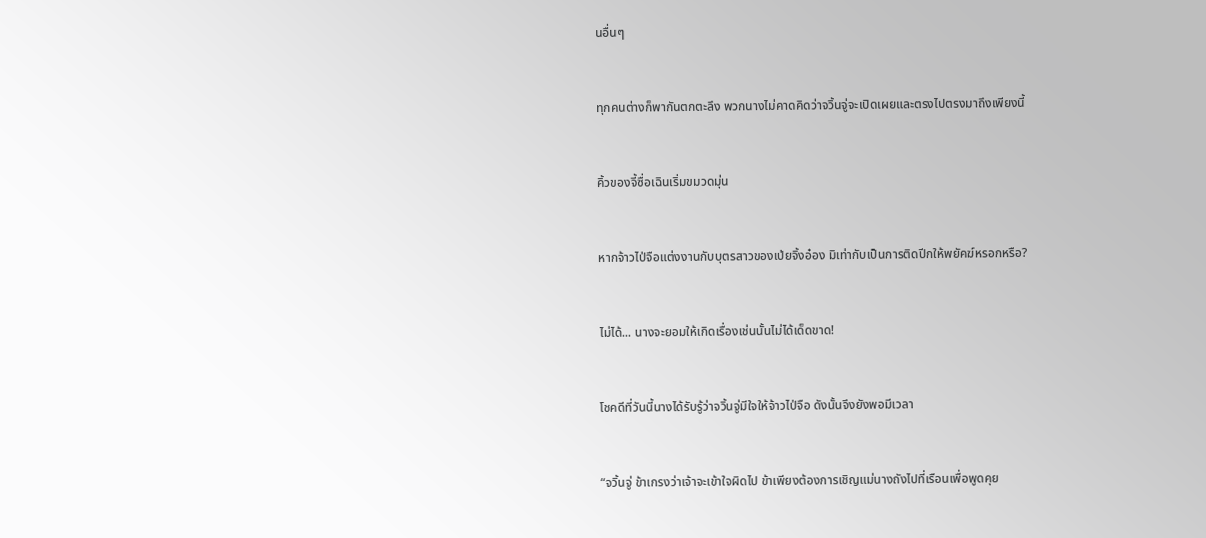นอื่นๆ


ทุกคนต่างก็พากันตกตะลึง พวกนางไม่คาดคิดว่าจวิ้นจู่จะเปิดเผยและตรงไปตรงมาถึงเพียงนี้


คิ้วของจี้ซื่อเฉินเริ่มขมวดมุ่น


หากจ้าวไป่จือแต่งงานกับบุตรสาวของเป่ยจิ้งอ๋อง มิเท่ากับเป็นการติดปีกให้พยัคฆ์หรอกหรือ?


ไม่ได้... นางจะยอมให้เกิดเรื่องเช่นนั้นไม่ได้เด็ดขาด!


โชคดีที่วันนี้นางได้รับรู้ว่าจวิ้นจู่มีใจให้จ้าวไป่จือ ดังนั้นจึงยังพอมีเวลา


“จวิ้นจู่ ข้าเกรงว่าเจ้าจะเข้าใจผิดไป ข้าเพียงต้องการเชิญแม่นางถังไปที่เรือนเพื่อพูดคุย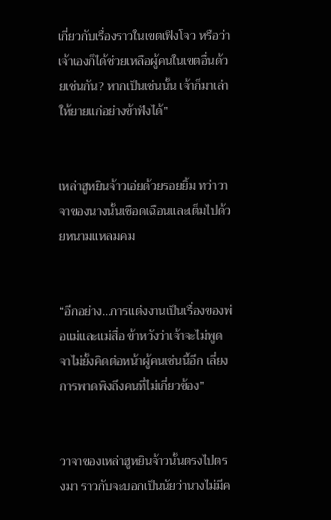เกี่ยวกับเรื่องราวในเขตเฟิงโจว หรือว่าเจ้าเองก็ได้ช่วยเหลือผู้คนในเขตอื่นด้วยเช่นกัน? หากเป็นเช่นนั้น เจ้าก็มาเล่าให้ยายแก่อย่างข้าฟังได้”


เหล่าฮูหยินจ้าวเอ่ยด้วยรอยยิ้ม ทว่าวาจาของนางนั้นเชือดเฉือนและเต็มไปด้วยหนามแหลมคม


“อีกอย่าง…การแต่งงานเป็นเรื่องของพ่อแม่และแม่สื่อ ข้าหวังว่าเจ้าจะไม่พูดจาไม่ยั้งคิดต่อหน้าผู้คนเช่นนี้อีก เลี่ยงการพาดพิงถึงคนที่ไม่เกี่ยวข้อง”


วาจาของเหล่าฮูหยินจ้าวนั้นตรงไปตรงมา ราวกับจะบอกเป็นนัยว่านางไม่มีค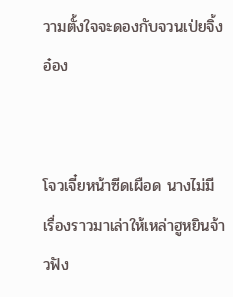วามตั้งใจจะดองกับจวนเป่ยจิ้งอ๋อง


โจวเจี๋ยหน้าซีดเผือด นางไม่มีเรื่องราวมาเล่าให้เหล่าฮูหยินจ้าวฟัง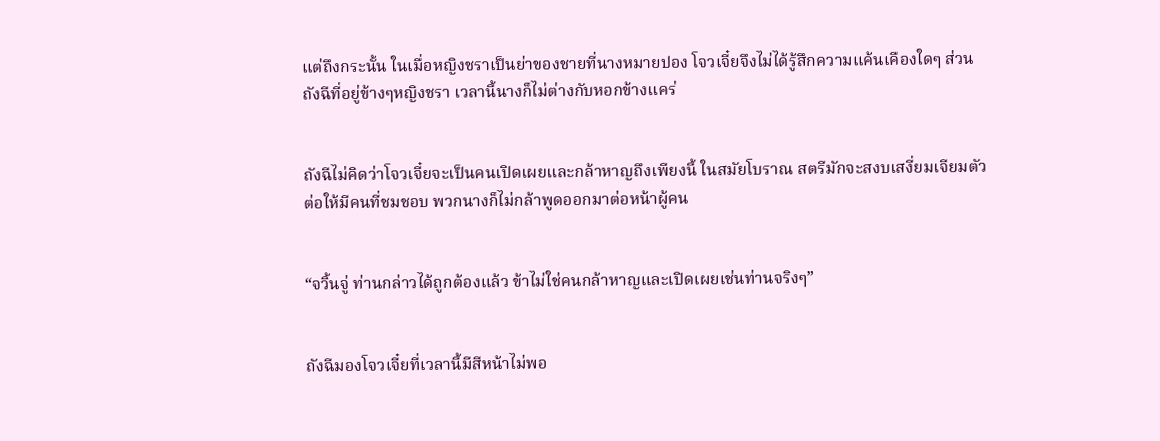แต่ถึงกระนั้น ในเมื่อหญิงชราเป็นย่าของชายที่นางหมายปอง โจวเจี๋ยจึงไม่ได้รู้สึกความแค้นเคืองใดๆ ส่วนถังฉีที่อยู่ข้างๆหญิงชรา เวลานี้นางก็ไม่ต่างกับหอกข้างแคร่


ถังฉีไม่คิดว่าโจวเจี๋ยจะเป็นคนเปิดเผยและกล้าหาญถึงเพียงนี้ ในสมัยโบราณ สตรีมักจะสงบเสงี่ยมเจียมตัว ต่อให้มีคนที่ชมชอบ พวกนางก็ไม่กล้าพูดออกมาต่อหน้าผู้คน


“จวิ้นจู่ ท่านกล่าวได้ถูกต้องแล้ว ข้าไม่ใช่คนกล้าหาญและเปิดเผยเช่นท่านจริงๆ”


ถังฉีมองโจวเจี๋ยที่เวลานี้มีสีหน้าไม่พอ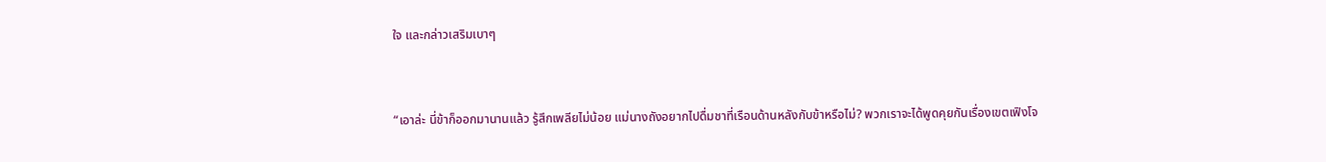ใจ และกล่าวเสริมเบาๆ


“เอาล่ะ นี่ข้าก็ออกมานานแล้ว รู้สึกเพลียไม่น้อย แม่นางถังอยากไปดื่มชาที่เรือนด้านหลังกับข้าหรือไม่? พวกเราจะได้พูดคุยกันเรื่องเขตเฟิงโจ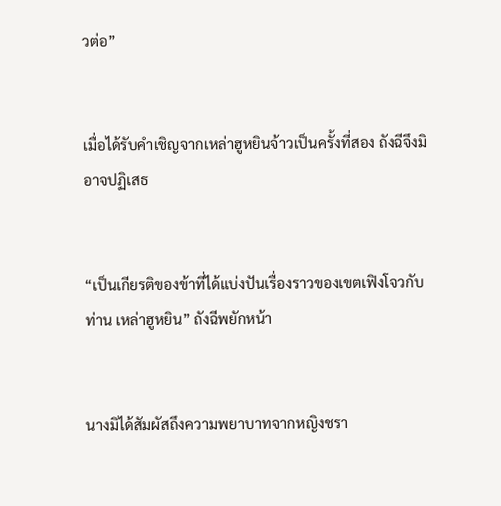วต่อ”


เมื่อได้รับคำเชิญจากเหล่าฮูหยินจ้าวเป็นครั้งที่สอง ถังฉีจึงมิอาจปฏิเสธ


“เป็นเกียรติของข้าที่ได้แบ่งปันเรื่องราวของเขตเฟิงโจวกับท่าน เหล่าฮูหยิน” ถังฉีพยักหน้า


นางมิได้สัมผัสถึงความพยาบาทจากหญิงชรา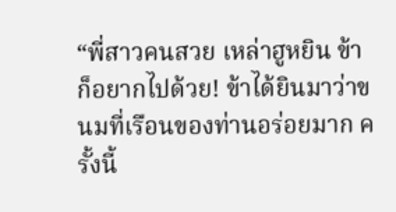“พี่สาวคนสวย เหล่าฮูหยิน ข้าก็อยากไปด้วย! ข้าได้ยินมาว่าขนมที่เรือนของท่านอร่อยมาก ครั้งนี้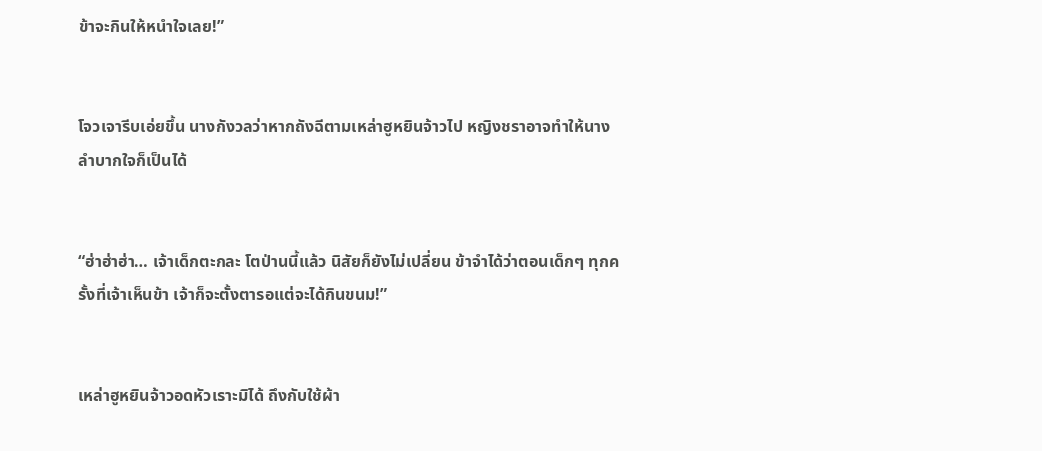ข้าจะกินให้หนำใจเลย!”


โจวเจารีบเอ่ยขึ้น นางกังวลว่าหากถังฉีตามเหล่าฮูหยินจ้าวไป หญิงชราอาจทำให้นางลำบากใจก็เป็นได้


“ฮ่าฮ่าฮ่า… เจ้าเด็กตะกละ โตป่านนี้แล้ว นิสัยก็ยังไม่เปลี่ยน ข้าจำได้ว่าตอนเด็กๆ ทุกครั้งที่เจ้าเห็นข้า เจ้าก็จะตั้งตารอแต่จะได้กินขนม!”


เหล่าฮูหยินจ้าวอดหัวเราะมิได้ ถึงกับใช้ผ้า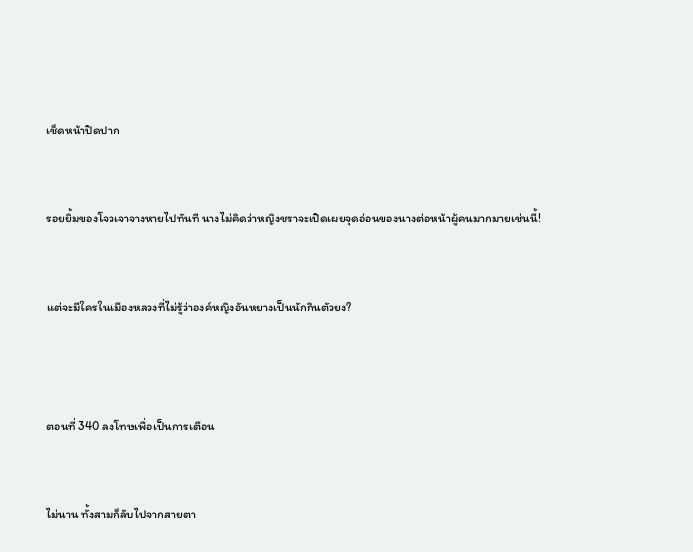เช็ดหน้าปิดปาก


รอยยิ้มของโจวเจาจางหายไปทันที นางไม่คิดว่าหญิงชราจะเปิดเผยจุดอ่อนของนางต่อหน้าผู้คนมากมายเช่นนี้!


แต่จะมีใครในเมืองหลวงที่ไม่รู้ว่าองค์หญิงอันหยางเป็นนักกินตัวยง?



ตอนที่ 340 ลงโทษเพื่อเป็นการเตือน


ไม่นาน ทั้งสามก็ลับไปจากสายตา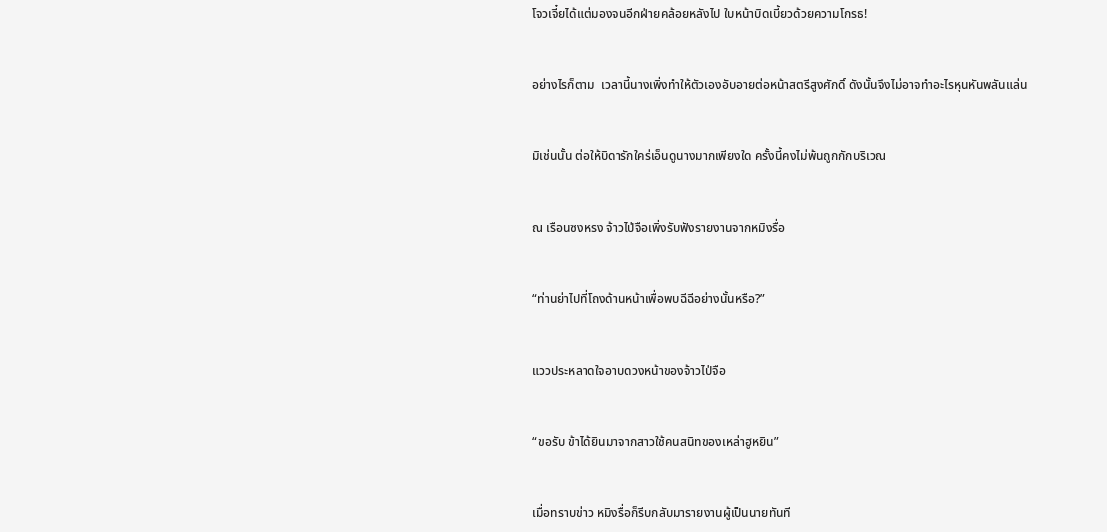โจวเจี๋ยได้แต่มองจนอีกฝ่ายคล้อยหลังไป ใบหน้าบิดเบี้ยวด้วยความโกรธ!


อย่างไรก็ตาม  เวลานี้นางเพิ่งทำให้ตัวเองอับอายต่อหน้าสตรีสูงศักดิ์ ดังนั้นจึงไม่อาจทำอะไรหุนหันพลันแล่น


มิเช่นนั้น ต่อให้บิดารักใคร่เอ็นดูนางมากเพียงใด ครั้งนี้คงไม่พ้นถูกกักบริเวณ


ณ เรือนซงหรง จ้าวไป่จือเพิ่งรับฟังรายงานจากหมิงรื่อ


“ท่านย่าไปที่โถงด้านหน้าเพื่อพบฉีฉีอย่างนั้นหรือ?”


แววประหลาดใจอาบดวงหน้าของจ้าวไป่จือ


“ขอรับ ข้าได้ยินมาจากสาวใช้คนสนิทของเหล่าฮูหยิน”


เมื่อทราบข่าว หมิงรื่อก็รีบกลับมารายงานผู้เป็นนายทันที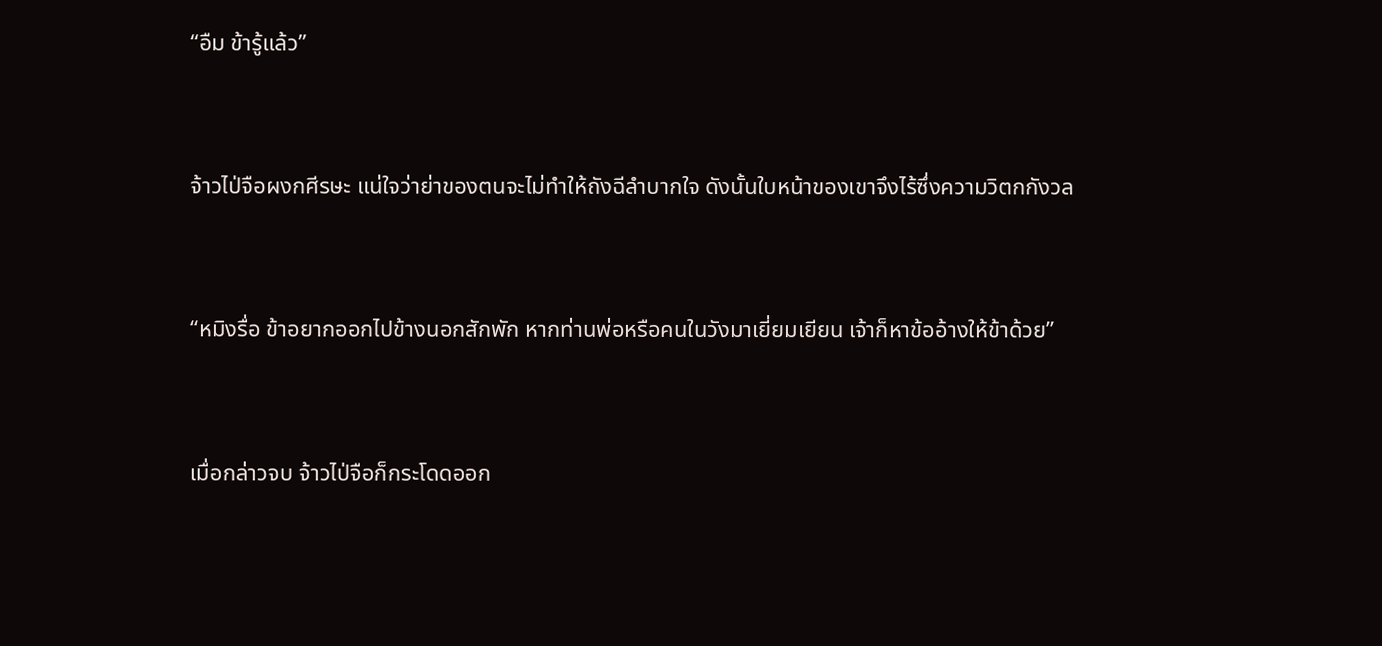“อืม ข้ารู้แล้ว”


จ้าวไป่จือผงกศีรษะ แน่ใจว่าย่าของตนจะไม่ทำให้ถังฉีลำบากใจ ดังนั้นใบหน้าของเขาจึงไร้ซึ่งความวิตกกังวล


“หมิงรื่อ ข้าอยากออกไปข้างนอกสักพัก หากท่านพ่อหรือคนในวังมาเยี่ยมเยียน เจ้าก็หาข้ออ้างให้ข้าด้วย”


เมื่อกล่าวจบ จ้าวไป่จือก็กระโดดออก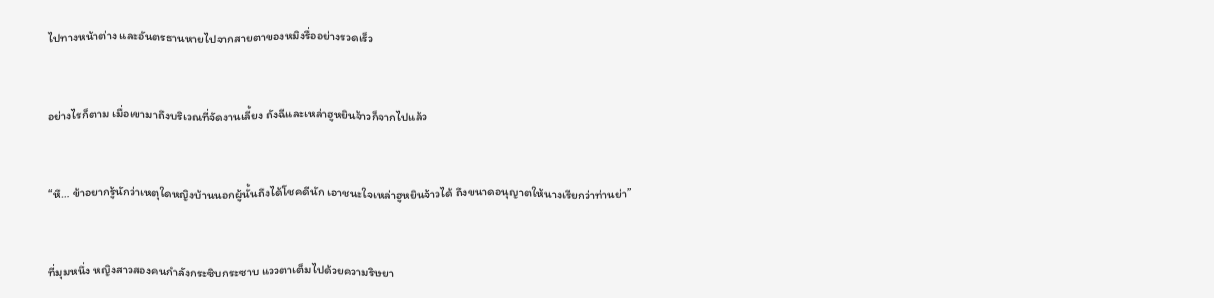ไปทางหน้าต่าง และอันตรธานหายไปจากสายตาของหมิงรื่ออย่างรวดเร็ว


อย่างไรก็ตาม เมื่อเขามาถึงบริเวณที่จัดงานเลี้ยง ถังฉีและเหล่าฮูหยินจ้าวก็จากไปแล้ว


“หึ… ข้าอยากรู้นักว่าเหตุใดหญิงบ้านนอกผู้นั้นถึงได้โชคดีนัก เอาชนะใจเหล่าฮูหยินจ้าวได้ ถึงขนาดอนุญาตให้นางเรียกว่าท่านย่า”


ที่มุมหนึ่ง หญิงสาวสองคนกำลังกระซิบกระซาบ แววตาเต็มไปด้วยความริษยา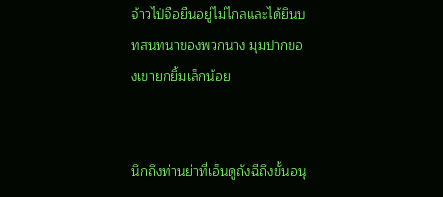จ้าวไป่จือยืนอยู่ไม่ไกลและได้ยินบทสนทนาของพวกนาง มุมปากของเขายกยิ้มเล็กน้อย


นึกถึงท่านย่าที่เอ็นดูถังฉีถึงขั้นอนุ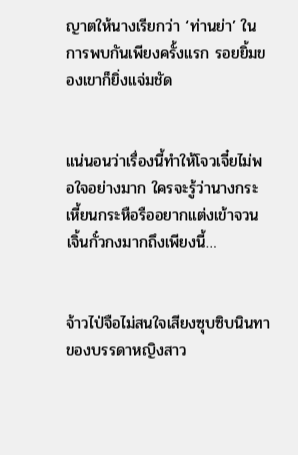ญาตให้นางเรียกว่า ‘ท่านย่า’ ในการพบกันเพียงครั้งแรก รอยยิ้มของเขาก็ยิ่งแจ่มชัด


แน่นอนว่าเรื่องนี้ทำให้โจวเจี๋ยไม่พอใจอย่างมาก ใครจะรู้ว่านางกระเหี้ยนกระหือรืออยากแต่งเข้าจวนเจิ้นกั๋วกงมากถึงเพียงนี้…


จ้าวไป่จือไม่สนใจเสียงซุบซิบนินทาของบรรดาหญิงสาว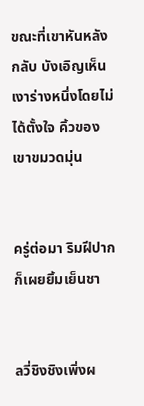ขณะที่เขาหันหลังกลับ บังเอิญเห็นเงาร่างหนึ่งโดยไม่ได้ตั้งใจ คิ้วของเขาขมวดมุ่น


ครู่ต่อมา ริมฝีปากก็เผยยิ้มเย็นชา


ลวี่ชิงชิงเพิ่งผ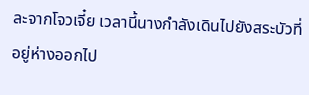ละจากโจวเจี๋ย เวลานี้นางกำลังเดินไปยังสระบัวที่อยู่ห่างออกไป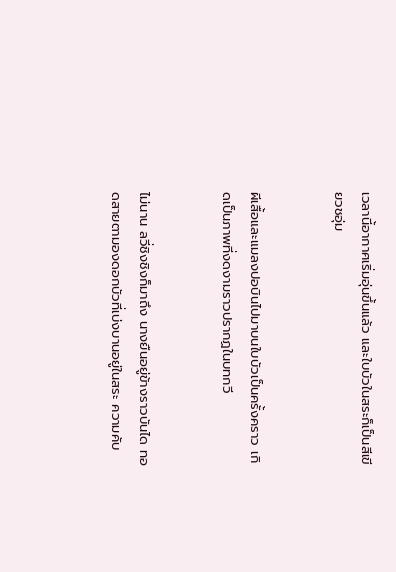เวลานี้อากาศเริ่มอุ่นขึ้นแล้ว และใบบัวในสระก็เป็นสีเขียวชอุ่ม


ผีเสื้อและแมลงปอบินไปมาบนใบบัวเป็นครั้งคราว เกิดเป็นภาพที่งดงามราวปรากฏในบทกวี


ไม่นาน ลวี่ชิงชิงก็มาถึง นางยืนอยู่ข้างราวบันได ทอดสายตามองดอกบัวที่เบ่งบานอยู่ในสระ ความคับ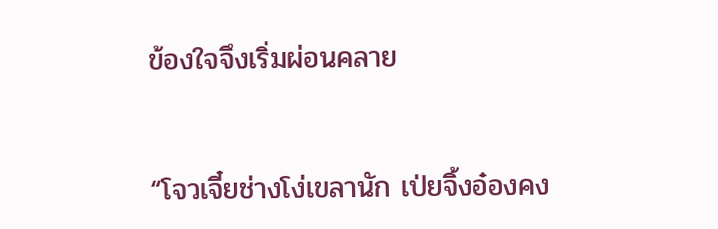ข้องใจจึงเริ่มผ่อนคลาย


“โจวเจี๋ยช่างโง่เขลานัก เป่ยจิ้งอ๋องคง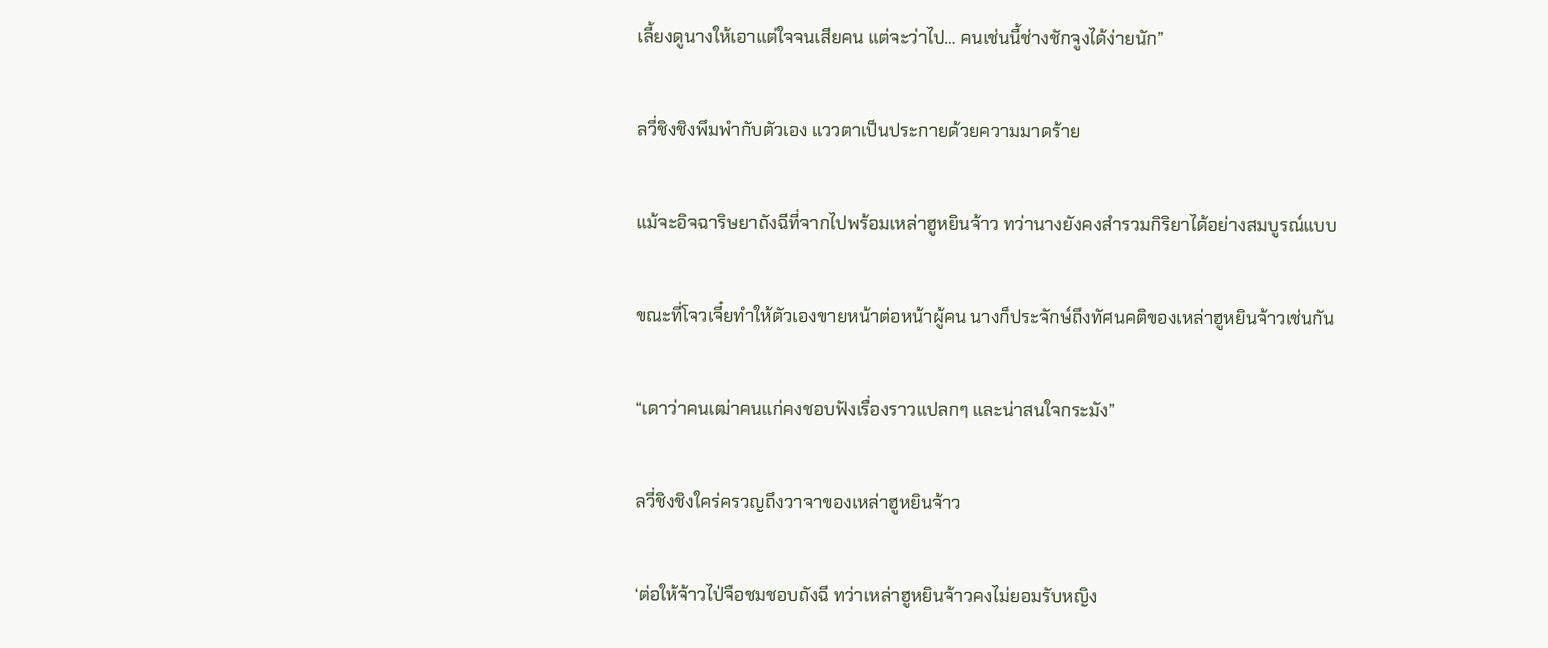เลี้ยงดูนางให้เอาแต่ใจจนเสียคน แต่จะว่าไป… คนเช่นนี้ช่างชักจูงได้ง่ายนัก”


ลวี่ชิงชิงพึมพำกับตัวเอง แววตาเป็นประกายด้วยความมาดร้าย


แม้จะอิจฉาริษยาถังฉีที่จากไปพร้อมเหล่าฮูหยินจ้าว ทว่านางยังคงสำรวมกิริยาได้อย่างสมบูรณ์แบบ


ขณะที่โจวเจี๋ยทำให้ตัวเองขายหน้าต่อหน้าผู้คน นางก็ประจักษ์ถึงทัศนคติของเหล่าฮูหยินจ้าวเช่นกัน


“เดาว่าคนเฒ่าคนแก่คงชอบฟังเรื่องราวแปลกๆ และน่าสนใจกระมัง”


ลวี่ชิงชิงใคร่ครวญถึงวาจาของเหล่าฮูหยินจ้าว


‘ต่อให้จ้าวไป่จือชมชอบถังฉี ทว่าเหล่าฮูหยินจ้าวคงไม่ยอมรับหญิง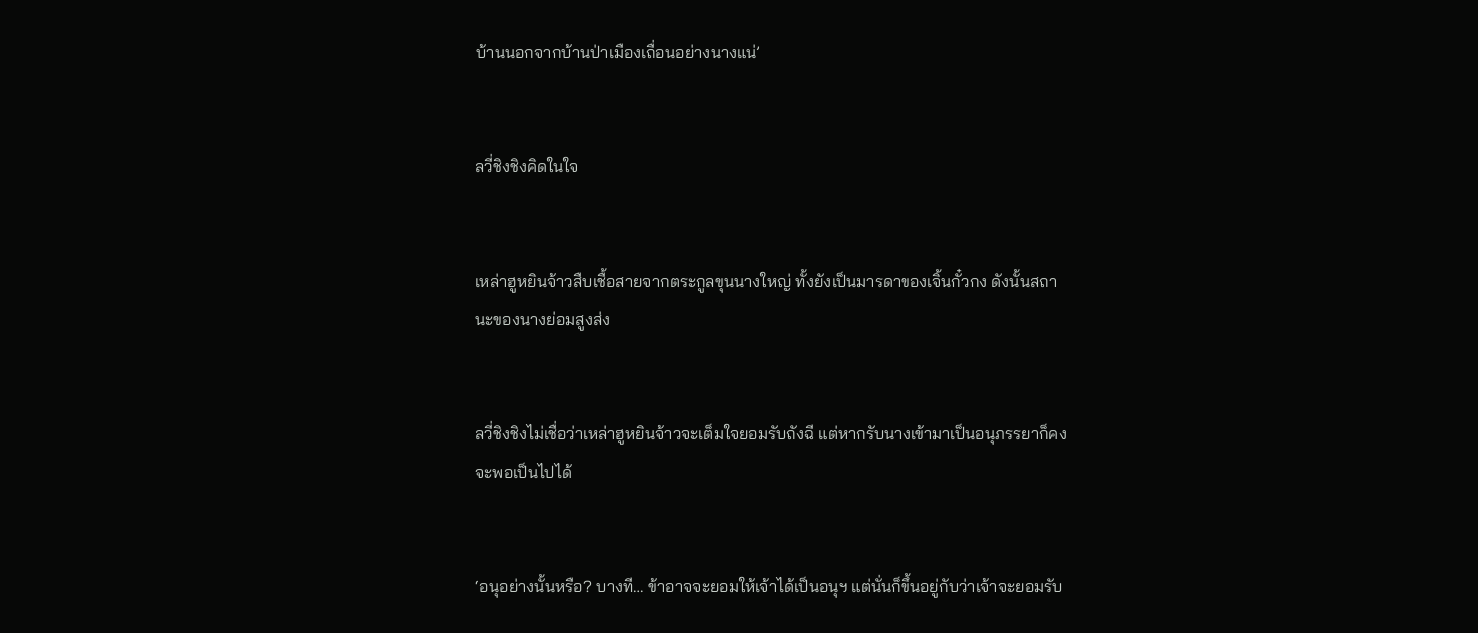บ้านนอกจากบ้านป่าเมืองเถื่อนอย่างนางแน่’


ลวี่ชิงชิงคิดในใจ


เหล่าฮูหยินจ้าวสืบเชื้อสายจากตระกูลขุนนางใหญ่ ทั้งยังเป็นมารดาของเจิ้นกั๋วกง ดังนั้นสถานะของนางย่อมสูงส่ง


ลวี่ชิงชิงไม่เชื่อว่าเหล่าฮูหยินจ้าวจะเต็มใจยอมรับถังฉี แต่หากรับนางเข้ามาเป็นอนุภรรยาก็คงจะพอเป็นไปได้


‘อนุอย่างนั้นหรือ? บางที… ข้าอาจจะยอมให้เจ้าได้เป็นอนุฯ แต่นั่นก็ขึ้นอยู่กับว่าเจ้าจะยอมรับ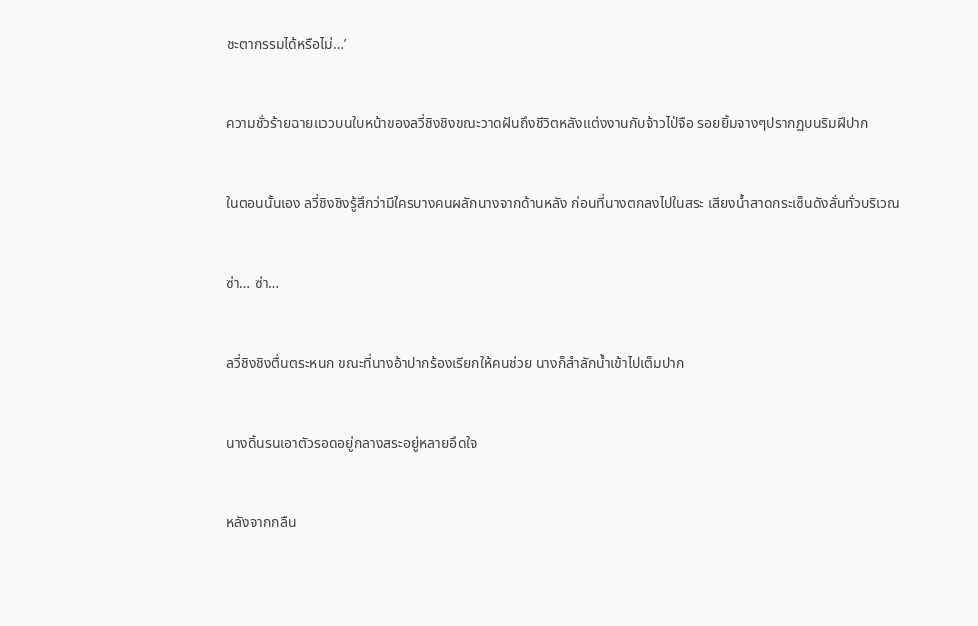ชะตากรรมได้หรือไม่…’


ความชั่วร้ายฉายแววบนใบหน้าของลวี่ชิงชิงขณะวาดฝันถึงชีวิตหลังแต่งงานกับจ้าวไป่จือ รอยยิ้มจางๆปรากฏบนริมฝีปาก


ในตอนนั้นเอง ลวี่ชิงชิงรู้สึกว่ามีใครบางคนผลักนางจากด้านหลัง ก่อนที่นางตกลงไปในสระ เสียงน้ำสาดกระเซ็นดังลั่นทั่วบริเวณ


ซ่า… ซ่า…


ลวี่ชิงชิงตื่นตระหนก ขณะที่นางอ้าปากร้องเรียกให้คนช่วย นางก็สำลักน้ำเข้าไปเต็มปาก


นางดิ้นรนเอาตัวรอดอยู่กลางสระอยู่หลายอึดใจ


หลังจากกลืน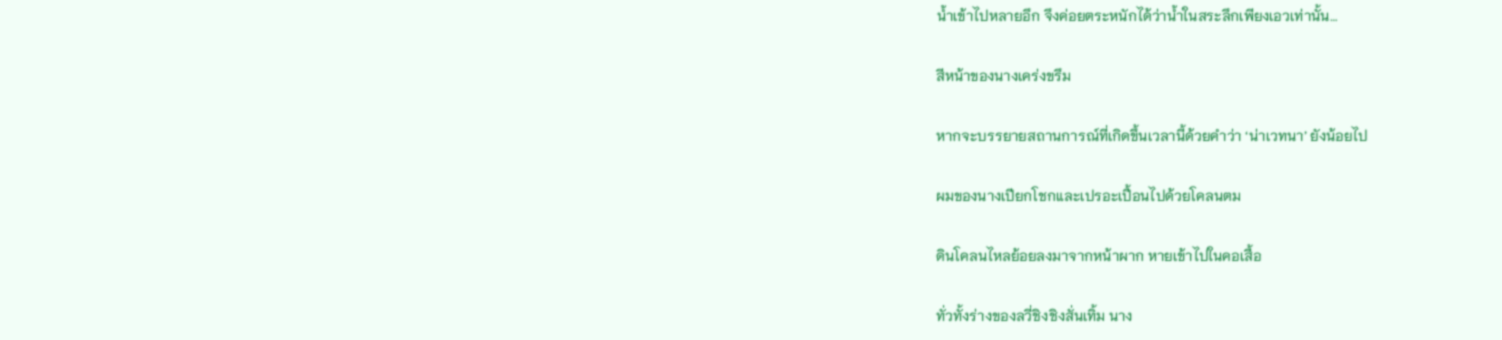น้ำเข้าไปหลายอึก จึงค่อยตระหนักได้ว่าน้ำในสระลึกเพียงเอวเท่านั้น…


สีหน้าของนางเคร่งขรึม


หากจะบรรยายสถานการณ์ที่เกิดขึ้นเวลานี้ด้วยคำว่า ‘น่าเวทนา’ ยังน้อยไป


ผมของนางเปียกโชกและเปรอะเปื้อนไปด้วยโคลนตม


ดินโคลนไหลย้อยลงมาจากหน้าผาก หายเข้าไปในคอเสื้อ


ทั่วทั้งร่างของลวี่ชิงชิงสั่นเทิ้ม นาง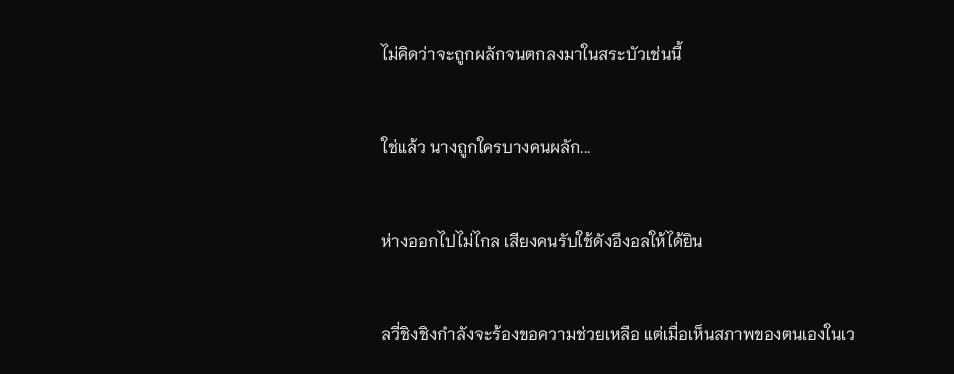ไม่คิดว่าจะถูกผลักจนตกลงมาในสระบัวเช่นนี้


ใช่แล้ว นางถูกใครบางคนผลัก...


ห่างออกไปไม่ไกล เสียงคนรับใช้ดังอึงอลให้ได้ยิน


ลวี่ชิงชิงกำลังจะร้องขอความช่วยเหลือ แต่เมื่อเห็นสภาพของตนเองในเว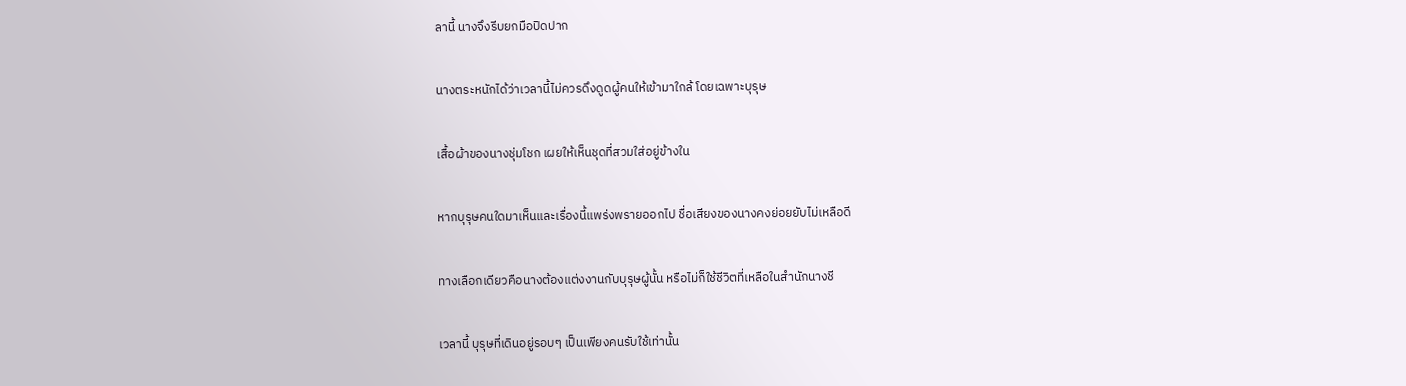ลานี้ นางจึงรีบยกมือปิดปาก


นางตระหนักได้ว่าเวลานี้ไม่ควรดึงดูดผู้คนให้เข้ามาใกล้ โดยเฉพาะบุรุษ


เสื้อผ้าของนางชุ่มโชก เผยให้เห็นชุดที่สวมใส่อยู่ข้างใน


หากบุรุษคนใดมาเห็นและเรื่องนี้แพร่งพรายออกไป ชื่อเสียงของนางคงย่อยยับไม่เหลือดี


ทางเลือกเดียวคือนางต้องแต่งงานกับบุรุษผู้นั้น หรือไม่ก็ใช้ชีวิตที่เหลือในสำนักนางชี


เวลานี้ บุรุษที่เดินอยู่รอบๆ เป็นเพียงคนรับใช้เท่านั้น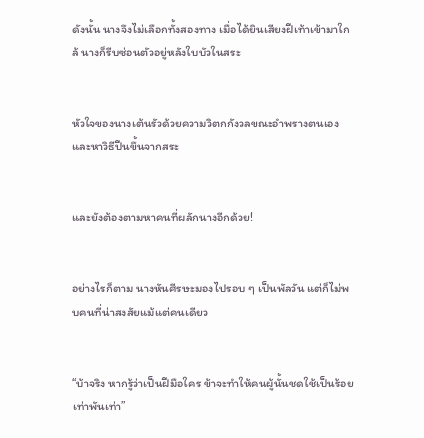ดังนั้น นางจึงไม่เลือกทั้งสองทาง เมื่อได้ยินเสียงฝีเท้าเข้ามาใกล้ นางก็รีบซ่อนตัวอยู่หลังใบบัวในสระ


หัวใจของนางเต้นรัวด้วยความวิตกกังวลขณะอำพรางตนเองและหาวิธีปีนขึ้นจากสระ


และยังต้องตามหาคนที่ผลักนางอีกด้วย!


อย่างไรก็ตาม นางหันศีรษะมองไปรอบ ๆ เป็นพัลวัน แต่ก็ไม่พบคนที่น่าสงสัยแม้แต่คนเดียว


“บ้าจริง หากรู้ว่าเป็นฝีมือใคร ข้าจะทำให้คนผู้นั้นชดใช้เป็นร้อยเท่าพันเท่า”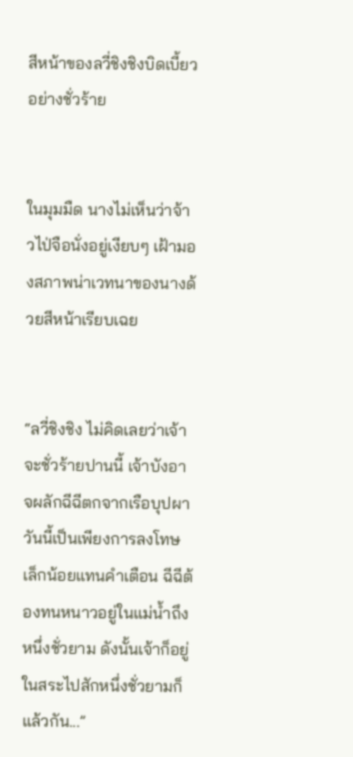สีหน้าของลวี่ชิงชิงบิดเบี้ยวอย่างชั่วร้าย


ในมุมมืด นางไม่เห็นว่าจ้าวไป่จือนั่งอยู่เงียบๆ เฝ้ามองสภาพน่าเวทนาของนางด้วยสีหน้าเรียบเฉย


“ลวี่ชิงชิง ไม่คิดเลยว่าเจ้าจะชั่วร้ายปานนี้ เจ้าบังอาจผลักฉีฉีตกจากเรือบุปผา วันนี้เป็นเพียงการลงโทษเล็กน้อยแทนคำเตือน ฉีฉีต้องทนหนาวอยู่ในแม่น้ำถึงหนึ่งชั่วยาม ดังนั้นเจ้าก็อยู่ในสระไปสักหนึ่งชั่วยามก็แล้วกัน...”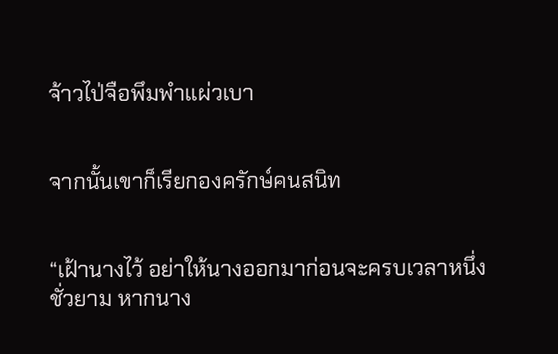จ้าวไป่จือพึมพำแผ่วเบา


จากนั้นเขาก็เรียกองครักษ์คนสนิท


“เฝ้านางไว้ อย่าให้นางออกมาก่อนจะครบเวลาหนึ่งชั่วยาม หากนาง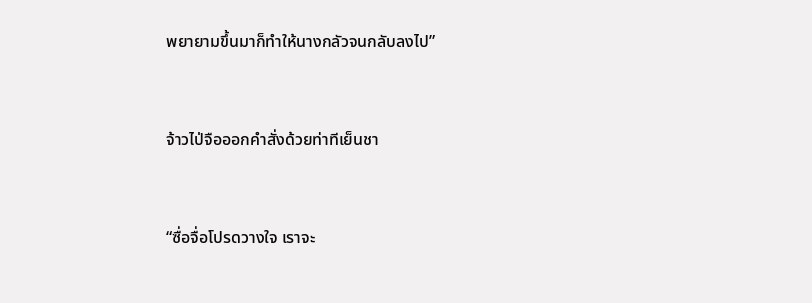พยายามขึ้นมาก็ทำให้นางกลัวจนกลับลงไป”


จ้าวไป่จือออกคำสั่งด้วยท่าทีเย็นชา


“ซื่อจื่อโปรดวางใจ เราจะ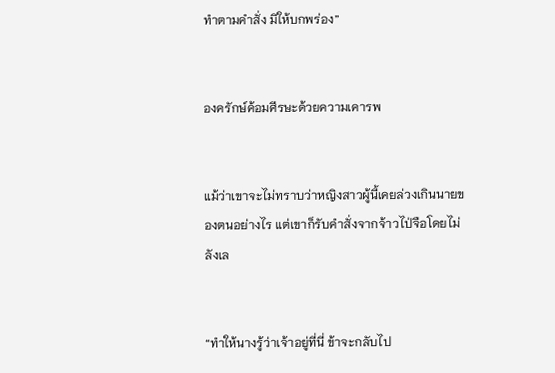ทำตามคำสั่ง มิให้บกพร่อง”


องครักษ์ค้อมศีรษะด้วยความเคารพ


แม้ว่าเขาจะไม่ทราบว่าหญิงสาวผู้นี้เคยล่วงเกินนายของตนอย่างไร แต่เขาก็รับคำสั่งจากจ้าวไป่จือโดยไม่ลังเล


“ทำให้นางรู้ว่าเจ้าอยู่ที่นี่ ข้าจะกลับไป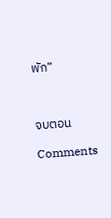พัก”



จบตอน

Comments